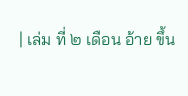| เล่ม ที่ ๒ เดือน อ้าย ขึ้น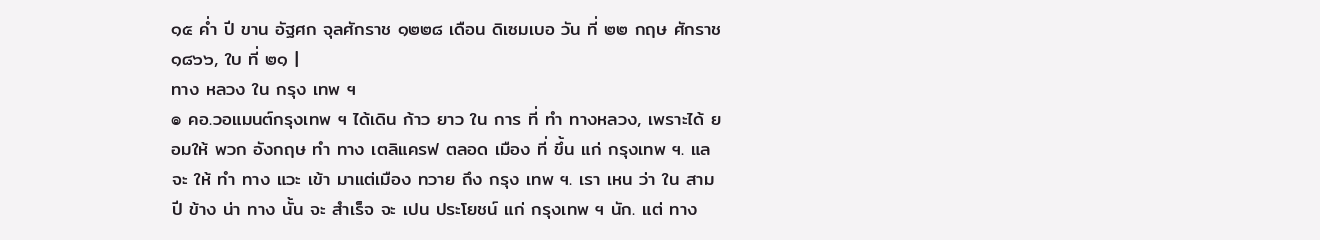๑๕ ค่ำ ปี ขาน อัฐศก จุลศักราช ๑๒๒๘ เดือน ดิเซมเบอ วัน ที่ ๒๒ กฤษ ศักราช ๑๘๖๖, ใบ ที่ ๒๑ |
ทาง หลวง ใน กรุง เทพ ฯ
๏ คอ.วอแมนต์กรุงเทพ ฯ ได้เดิน ก้าว ยาว ใน การ ที่ ทำ ทางหลวง, เพราะได้ ยอมให้ พวก อังกฤษ ทำ ทาง เตลิแครฟ ตลอด เมือง ที่ ขึ้น แก่ กรุงเทพ ฯ. แล จะ ให้ ทำ ทาง แวะ เข้า มาแต่เมือง ทวาย ถึง กรุง เทพ ฯ. เรา เหน ว่า ใน สาม ปี ข้าง น่า ทาง นั้น จะ สำเร็จ จะ เปน ประโยชน์ แก่ กรุงเทพ ฯ นัก. แต่ ทาง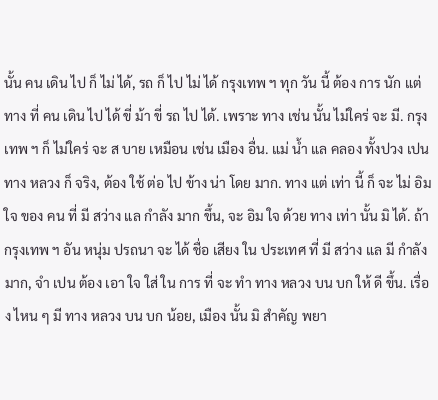นั้น คน เดิน ไป ก็ ไม่ ได้, รถ ก็ ไป ไม่ ได้ กรุงเทพ ฯ ทุก วัน นี้ ต้อง การ นัก แต่ ทาง ที่ คน เดิน ไป ได้ ขี่ ม้า ขี่ รถ ไป ได้. เพราะ ทาง เช่น นั้น ไม่ใคร่ จะ มี. กรุงเทพ ฯ ก็ ไม่ใคร่ จะ ส บาย เหมือน เช่น เมือง อื่น. แม่ น้ำ แล คลอง ทั้งปวง เปน ทาง หลวง ก็ จริง, ต้อง ใช้ ต่อ ไป ข้าง น่า โดย มาก. ทาง แต่ เท่า นี้ ก็ จะ ไม่ อิม ใจ ของ คน ที่ มี สว่าง แล กำลัง มาก ขึ้น, จะ อิม ใจ ด้วย ทาง เท่า นั้น มิ ได้. ถ้า กรุงเทพ ฯ อัน หนุ่ม ปรถนา จะ ได้ ชื่อ เสียง ใน ประเทศ ที่ มี สว่าง แล มี กำลัง มาก, จำ เปน ต้อง เอา ใจ ใส่ ใน การ ที่ จะ ทำ ทาง หลวง บน บก ให้ ดี ขึ้น. เรื่อง ไหน ๆ มี ทาง หลวง บน บก น้อย, เมือง นั้น มิ สำคัญ พยา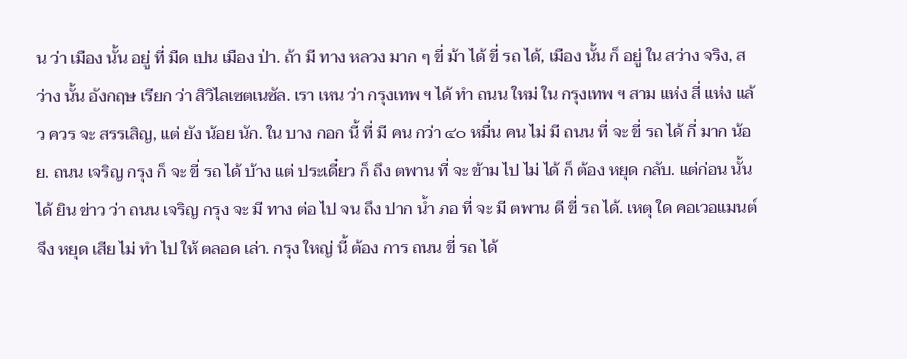น ว่า เมือง นั้น อยู่ ที่ มืด เปน เมือง ป่า. ถ้า มี ทาง หลวง มาก ๆ ขี่ ม้า ได้ ขี่ รถ ได้, เมือง นั้น ก็ อยู่ ใน สว่าง จริง, สว่าง นั้น อังกฤษ เรียก ว่า สิวิไลเซตเนซัล. เรา เหน ว่า กรุงเทพ ฯ ได้ ทำ ถนน ใหม่ ใน กรุงเทพ ฯ สาม แห่ง สี่ แห่ง แล้ว ควร จะ สรรเสิญ, แต่ ยัง น้อย นัก. ใน บาง กอก นี้ ที่ มี คน กว่า ๔๐ หมื่น คน ไม่ มี ถนน ที่ จะ ขี่ รถ ได้ กี่ มาก น้อย. ถนน เจริญ กรุง ก็ จะ ขี่ รถ ได้ บ้าง แต่ ประเดี๋ยว ก็ ถึง ตพาน ที่ จะ ข้าม ไป ไม่ ได้ ก็ ต้อง หยุด กลับ. แต่ก่อน นั้น ได้ ยิน ข่าว ว่า ถนน เจริญ กรุง จะ มี ทาง ต่อ ไป จน ถึง ปาก น้ำ ภอ ที่ จะ มี ตพาน ดี ขี่ รถ ได้. เหตุ ใด คอเวอแมนต์ จึง หยุด เสีย ไม่ ทำ ไป ให้ ตลอด เล่า. กรุง ใหญ่ นี้ ต้อง การ ถนน ขี่ รถ ได้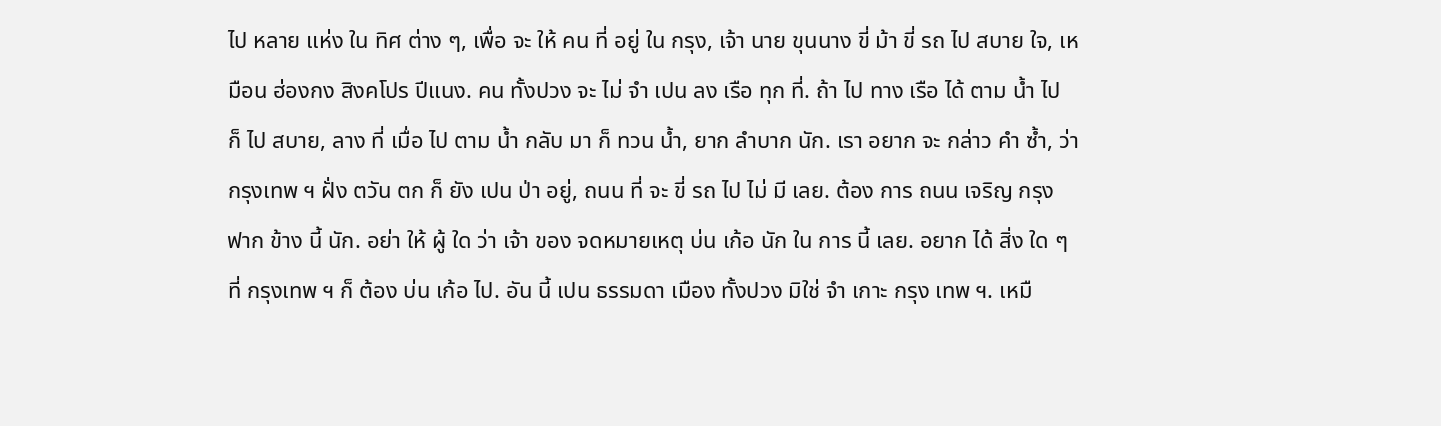ไป หลาย แห่ง ใน ทิศ ต่าง ๆ, เพื่อ จะ ให้ คน ที่ อยู่ ใน กรุง, เจ้า นาย ขุนนาง ขี่ ม้า ขี่ รถ ไป สบาย ใจ, เหมือน ฮ่องกง สิงคโปร ปีแนง. คน ทั้งปวง จะ ไม่ จำ เปน ลง เรือ ทุก ที่. ถ้า ไป ทาง เรือ ได้ ตาม น้ำ ไป ก็ ไป สบาย, ลาง ที่ เมื่อ ไป ตาม น้ำ กลับ มา ก็ ทวน น้ำ, ยาก ลำบาก นัก. เรา อยาก จะ กล่าว คำ ซ้ำ, ว่า กรุงเทพ ฯ ฝั่ง ตวัน ตก ก็ ยัง เปน ป่า อยู่, ถนน ที่ จะ ขี่ รถ ไป ไม่ มี เลย. ต้อง การ ถนน เจริญ กรุง ฟาก ข้าง นี้ นัก. อย่า ให้ ผู้ ใด ว่า เจ้า ของ จดหมายเหตุ บ่น เก้อ นัก ใน การ นี้ เลย. อยาก ได้ สิ่ง ใด ๆ ที่ กรุงเทพ ฯ ก็ ต้อง บ่น เก้อ ไป. อัน นี้ เปน ธรรมดา เมือง ทั้งปวง มิใช่ จำ เกาะ กรุง เทพ ฯ. เหมื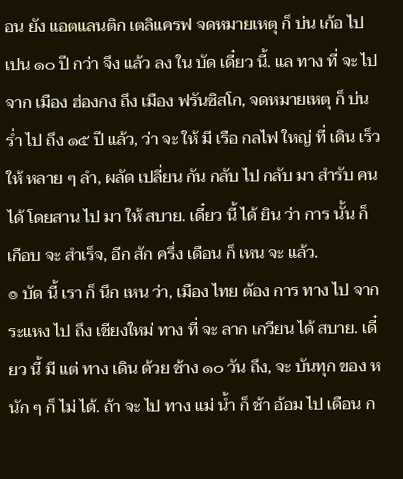อน ยัง แอตแลนติก เตลิแครฟ จดหมายเหตุ ก็ บ่น เก้อ ไป เปน ๑๐ ปี กว่า จึง แล้ว ลง ใน บัด เดี๋ยว นี้. แล ทาง ที่ จะ ไป จาก เมือง ฮ่องกง ถึง เมือง ฟรันซิสโก, จดหมายเหตุ ก็ บ่น ร่ำ ไป ถึง ๑๕ ปี แล้ว, ว่า จะ ให้ มี เรือ กลไฟ ใหญ่ ที่ เดิน เร็ว ให้ หลาย ๆ ลำ, ผลัด เปลี่ยน กัน กลับ ไป กลับ มา สำรับ คน ได้ โดยสาน ไป มา ให้ สบาย. เดี๋ยว นี้ ได้ ยิน ว่า การ นั้น ก็ เกือบ จะ สำเร็จ, อีก สัก ครึ่ง เดือน ก็ เหน จะ แล้ว.
๏ บัด นี้ เรา ก็ นึก เหน ว่า, เมือง ไทย ต้อง การ ทาง ไป จาก ระแหง ไป ถึง เชียงใหม่ ทาง ที่ จะ ลาก เกวียน ได้ สบาย. เดี๋ยว นี้ มี แต่ ทาง เดิน ด้วย ช้าง ๑๐ วัน ถึง, จะ บันทุก ของ หนัก ๆ ก็ ไม่ ได้. ถ้า จะ ไป ทาง แม่ น้ำ ก็ ช้า อ้อม ไป เดือน ก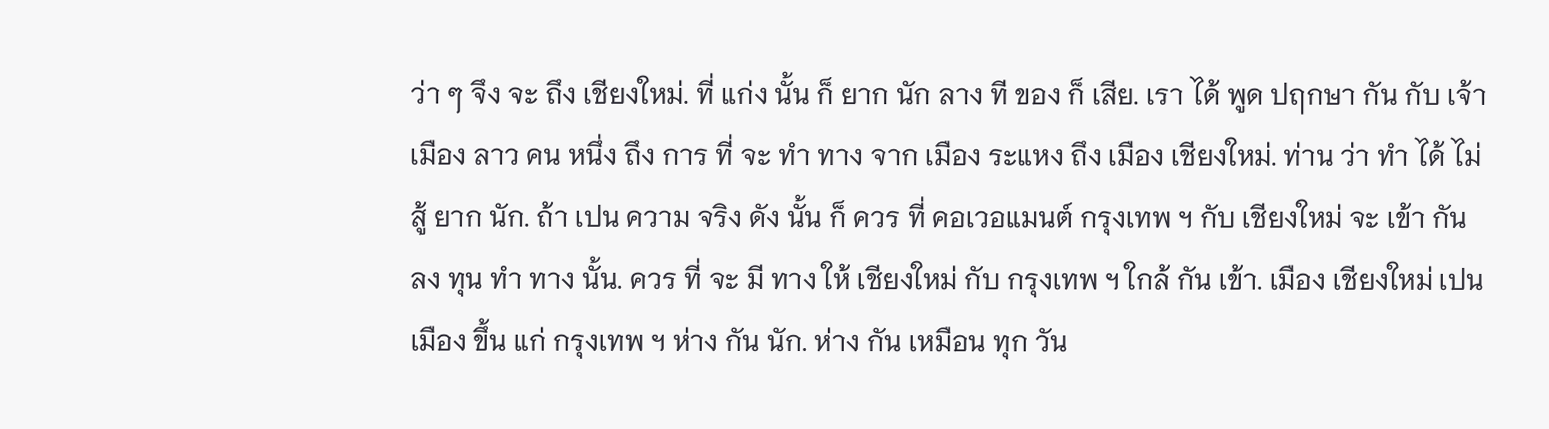ว่า ๆ จึง จะ ถึง เชียงใหม่. ที่ แก่ง นั้น ก็ ยาก นัก ลาง ที ของ ก็ เสีย. เรา ได้ พูด ปฤกษา กัน กับ เจ้า เมือง ลาว คน หนึ่ง ถึง การ ที่ จะ ทำ ทาง จาก เมือง ระแหง ถึง เมือง เชียงใหม่. ท่าน ว่า ทำ ได้ ไม่ สู้ ยาก นัก. ถ้า เปน ความ จริง ดัง นั้น ก็ ควร ที่ คอเวอแมนต์ กรุงเทพ ฯ กับ เชียงใหม่ จะ เข้า กัน ลง ทุน ทำ ทาง นั้น. ควร ที่ จะ มี ทาง ให้ เชียงใหม่ กับ กรุงเทพ ฯ ใกล้ กัน เข้า. เมือง เชียงใหม่ เปน เมือง ขึ้น แก่ กรุงเทพ ฯ ห่าง กัน นัก. ห่าง กัน เหมือน ทุก วัน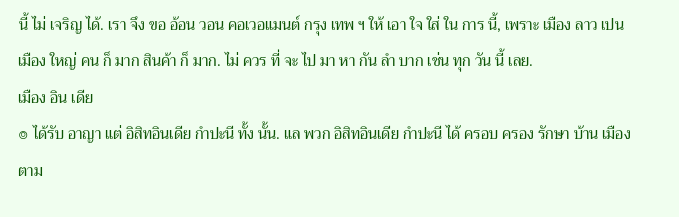นี้ ไม่ เจริญ ได้. เรา จึง ขอ อ้อน วอน คอเวอแมนต์ กรุง เทพ ฯ ให้ เอา ใจ ใส่ ใน การ นี้, เพราะ เมือง ลาว เปน เมือง ใหญ่ คน ก็ มาก สินค้า ก็ มาก. ไม่ ควร ที่ จะ ไป มา หา กัน ลำ บาก เช่น ทุก วัน นี้ เลย.
เมือง อิน เดีย
๏ ได้รับ อาญา แต่ อิสิทอินเดีย กำปะนี ทั้ง นั้น. แล พวก อิสิทอินเดีย กำปะนี ได้ ครอบ ครอง รักษา บ้าน เมือง ตาม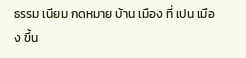ธรรม เนียม กดหมาย บ้าน เมือง ที่ เปน เมือง ขึ้น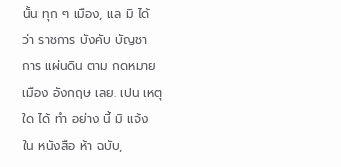นั้น ทุก ๆ เมือง, แล มิ ได้ ว่า ราชการ บังคับ บัญชา การ แผ่นดิน ตาม กดหมาย เมือง อังกฤษ เลย. เปน เหตุ ใด ได้ ทำ อย่าง นี้ มิ แจ้ง ใน หนังสือ ห้า ฉบับ,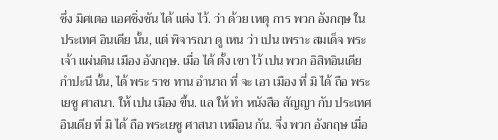ซึ่ง มิศเตอ แอศชิ่งชัน ได้ แต่ง ไว้. ว่า ด้วย เหตุ การ พวก อังกฤษ ใน ประเทศ อินเดีย นั้น, แต่ พิจารณา ดู เหน ว่า เปน เพราะ สมเด็จ พระเจ้า แผ่นดิน เมือง อังกฤษ. เมื่อ ได้ ตั้ง เขา ไว้ เปน พวก อิสิทอินเดีย กำปะนี นั้น, ได้ พระ ราช ทาน อำนาถ ที่ จะ เอา เมือง ที่ มิ ได้ ถือ พระเยซู ศาสนา. ให้ เปน เมือง ขึ้น. แล ให้ ทำ หนังสือ สัญญา กับ ประเทศ อินเดีย ที่ มิ ได้ ถือ พระเยซู ศาสนา เหมือน กัน. จึ่ง พวก อังกฤษ เมื่อ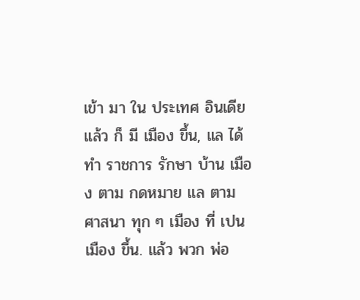เข้า มา ใน ประเทศ อินเดีย แล้ว ก็ มี เมือง ขึ้น, แล ได้ ทำ ราชการ รักษา บ้าน เมือง ตาม กดหมาย แล ตาม ศาสนา ทุก ๆ เมือง ที่ เปน เมือง ขึ้น. แล้ว พวก พ่อ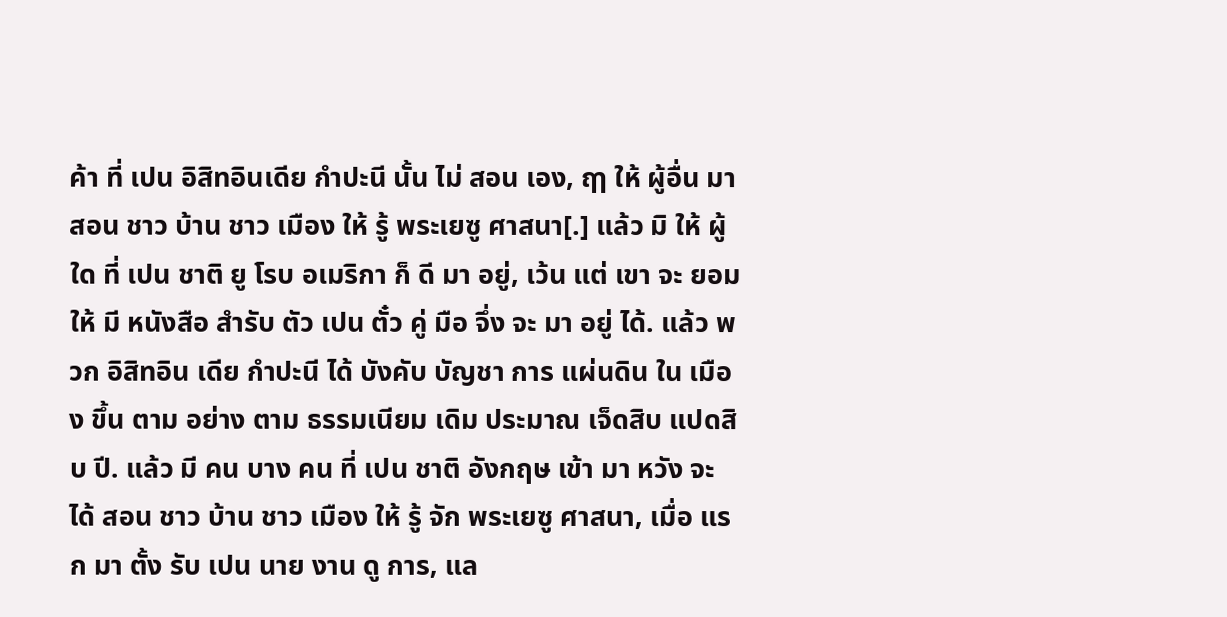ค้า ที่ เปน อิสิทอินเดีย กำปะนี นั้น ไม่ สอน เอง, ฤๅ ให้ ผู้อื่น มา สอน ชาว บ้าน ชาว เมือง ให้ รู้ พระเยซู ศาสนา[.] แล้ว มิ ให้ ผู้ ใด ที่ เปน ชาติ ยู โรบ อเมริกา ก็ ดี มา อยู่, เว้น แต่ เขา จะ ยอม ให้ มี หนังสือ สำรับ ตัว เปน ตั๋ว คู่ มือ จึ่ง จะ มา อยู่ ได้. แล้ว พวก อิสิทอิน เดีย กำปะนี ได้ บังคับ บัญชา การ แผ่นดิน ใน เมือง ขึ้น ตาม อย่าง ตาม ธรรมเนียม เดิม ประมาณ เจ็ดสิบ แปดสิบ ปี. แล้ว มี คน บาง คน ที่ เปน ชาติ อังกฤษ เข้า มา หวัง จะ ได้ สอน ชาว บ้าน ชาว เมือง ให้ รู้ จัก พระเยซู ศาสนา, เมื่อ แรก มา ตั้ง รับ เปน นาย งาน ดู การ, แล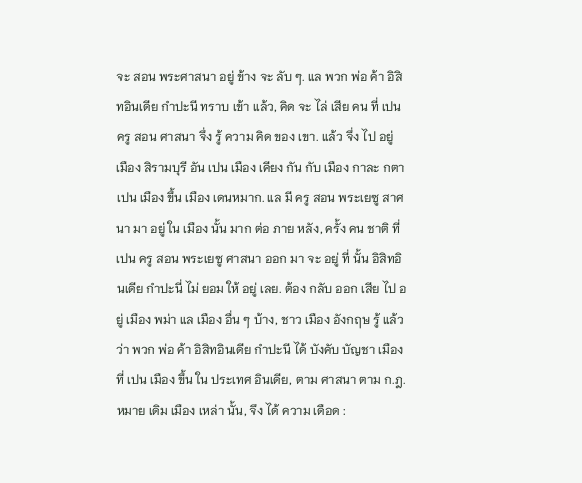จะ สอน พระศาสนา อยู่ ข้าง จะ ลับ ๆ. แล พวก พ่อ ค้า อิสิทอินเดีย กำปะนี ทราบ เข้า แล้ว, คิด จะ ไล่ เสีย คน ที่ เปน ครู สอน ศาสนา จึ่ง รู้ ความ คิด ของ เขา. แล้ว จึ่ง ไป อยู่ เมือง สิรามบุรี อัน เปน เมือง เคียง กัน กับ เมือง กาละ กตา เปน เมือง ขึ้น เมือง เดนหมาก. แล มี ครู สอน พระเยซู สาศนา มา อยู่ ใน เมือง นั้น มาก ต่อ ภาย หลัง, ครั้ง คน ชาติ ที่ เปน ครู สอน พระเยซู ศาสนา ออก มา จะ อยู่ ที่ นั้น อิสิทอินเดีย กำปะนี่ ไม่ ยอม ให้ อยู่ เลย. ต้อง กลับ ออก เสีย ไป อยู่ เมือง พม่า แล เมือง อื่น ๆ บ้าง, ชาว เมือง อังกฤษ รู้ แล้ว ว่า พวก พ่อ ค้า อิสิทอินเดีย กำปะนี ได้ บังคับ บัญชา เมือง ที่ เปน เมือง ขึ้น ใน ประเทศ อินเดีย, ตาม ศาสนา ตาม ก.ฎ.หมาย เดิม เมือง เหล่า นั้น, จึง ได้ ความ เดือด :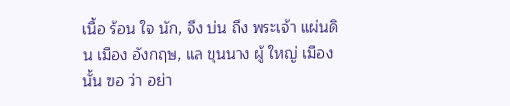เนื้อ ร้อน ใจ นัก, จึง บ่น ถึง พระเจ้า แผ่นดิน เมือง อังกฤษ, แล ขุนนาง ผู้ ใหญ่ เมือง นั้น ฃอ ว่า อย่า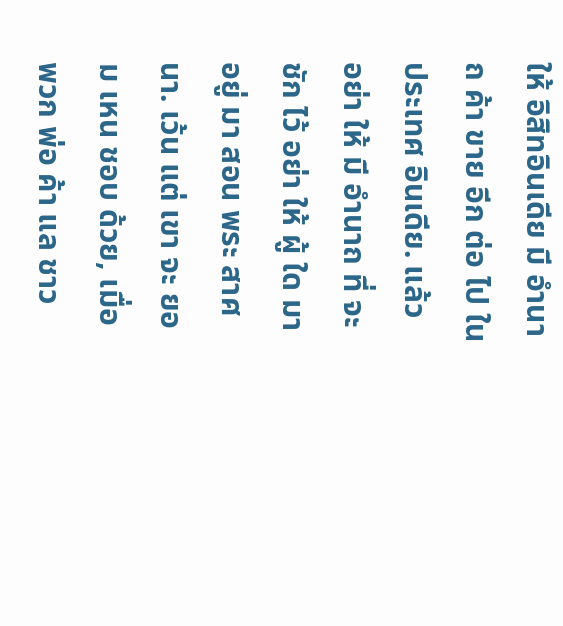ให้ อิสิทอินเดีย มี อำนาถ ค้า ขาย อีก ต่อ ไป ใน ประเทศ อินเดีย. แล้ว อย่า ให้ มี อำนาถ ที่ จะ ชัก ไว้ อย่า ให้ ผู้ ใด มา อยู่ มา สอน พระ สาศนา. เว้น แต่ เขา จะ ยอม เหน ชอบ ด้วย, เมื่อ พวก พ่อ ค้า แล ชาว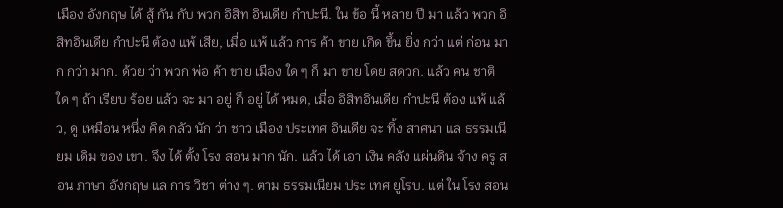เมือง อังกฤษ ได้ สู้ กัน กับ พวก อิสิท อินเดีย กำปะนี. ใน ข้อ นี้ หลาย ปี มา แล้ว พวก อิสิทอินเดีย กำปะนี ต้อง แพ้ เสีย, เมื่อ แพ้ แล้ว การ ค้า ขาย เกิด ขึ้น ยิ่ง กว่า แต่ ก่อน มาก กว่า มาก. ด้วย ว่า พวก พ่อ ค้า ขาย เมือง ใด ๆ ก็ มา ขาย โดย สดวก. แล้ว คน ชาติ ใด ๆ ถ้า เรียบ ร้อย แล้ว จะ มา อยู่ ก็ อยู่ ได้ หมด, เมื่อ อิสิทอินเดีย กำปะนี ต้อง แพ้ แล้ว, ดู เหมือน หนึ่ง คิด กลัว นัก ว่า ชาว เมือง ประเทศ อินเดีย จะ ทิ้ง สาศนา แล ธรรมเนียม เดิม ฃอง เขา. จึง ได้ ตั้ง โรง สอน มาก นัก. แล้ว ได้ เอา เงิน คลัง แผ่นดิน จ้าง ครู สอน ภาษา อังกฤษ แล การ วิชา ต่าง ๆ. ตาม ธรรมเนียม ประ เทศ ยูโรบ. แต่ ใน โรง สอน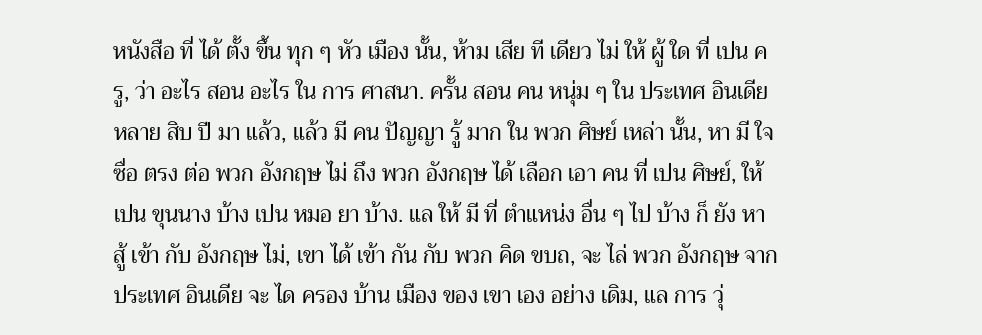หนังสือ ที่ ได้ ตั้ง ขึ้น ทุก ๆ หัว เมือง นั้น, ห้าม เสีย ที เดียว ไม่ ให้ ผู้ ใด ที่ เปน ครู, ว่า อะไร สอน อะไร ใน การ ศาสนา. ครั้น สอน คน หนุ่ม ๆ ใน ประเทศ อินเดีย หลาย สิบ ปี มา แล้ว, แล้ว มี คน ปัญญา รู้ มาก ใน พวก ศิษย์ เหล่า นั้น, หา มี ใจ ซื่อ ตรง ต่อ พวก อังกฤษ ไม่ ถึง พวก อังกฤษ ได้ เลือก เอา คน ที่ เปน ศิษย์, ให้ เปน ขุนนาง บ้าง เปน หมอ ยา บ้าง. แล ให้ มี ที่ ตำแหน่ง อื่น ๆ ไป บ้าง ก็ ยัง หา สู้ เข้า กับ อังกฤษ ไม่, เขา ได้ เข้า กัน กับ พวก คิด ขบถ, จะ ไล่ พวก อังกฤษ จาก ประเทศ อินเดีย จะ ได ครอง บ้าน เมือง ของ เขา เอง อย่าง เดิม, แล การ วุ่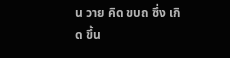น วาย คิด ขบถ ซึ่ง เกิด ขึ้น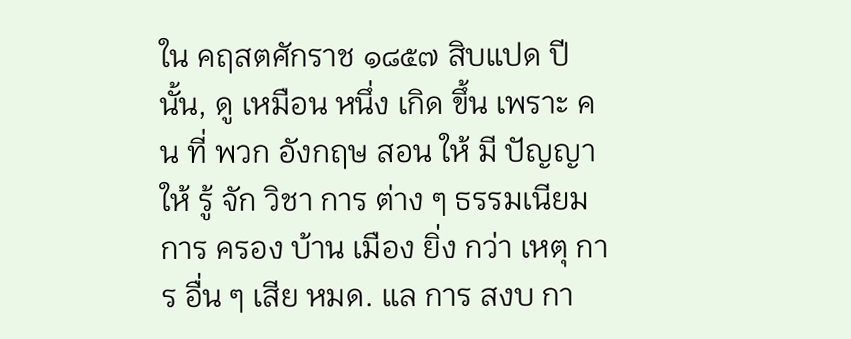ใน คฤสตศักราช ๑๘๕๗ สิบแปด ปี นั้น, ดู เหมือน หนึ่ง เกิด ขึ้น เพราะ คน ที่ พวก อังกฤษ สอน ให้ มี ปัญญา ให้ รู้ จัก วิชา การ ต่าง ๆ ธรรมเนียม การ ครอง บ้าน เมือง ยิ่ง กว่า เหตุ การ อื่น ๆ เสีย หมด. แล การ สงบ กา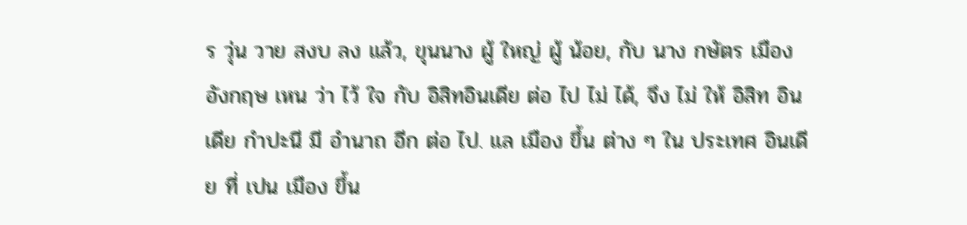ร วุ่น วาย สงบ ลง แล้ว, ขุนนาง ผู้ ใหญ่ ผู้ น้อย, กับ นาง กษัตร เมือง อังกฤษ เหน ว่า ไว้ ใจ กับ อิสิทอินเดีย ต่อ ไป ไม่ ได้, จึง ไม่ ให้ อิสิท อินเดีย กำปะนี มี อำนาถ อีก ต่อ ไป. แล เมือง ขึ้น ต่าง ๆ ใน ประเทศ อินเดีย ที่ เปน เมือง ขึ้น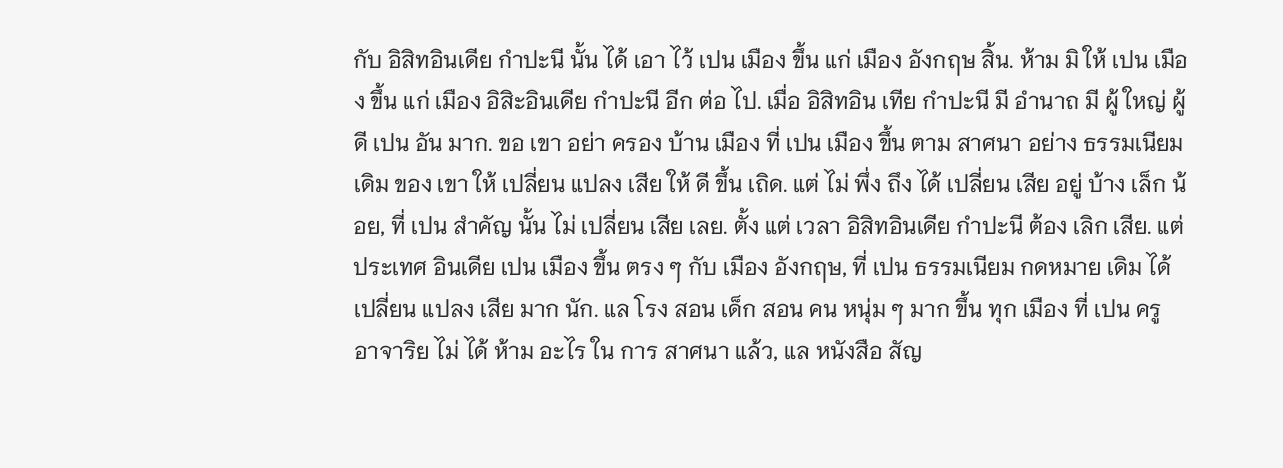กับ อิสิทอินเดีย กำปะนี นั้น ได้ เอา ไว้ เปน เมือง ขึ้น แก่ เมือง อังกฤษ สิ้น. ห้าม มิ ให้ เปน เมือง ขึ้น แก่ เมือง อิสิะอินเดีย กำปะนี อีก ต่อ ไป. เมื่อ อิสิทอิน เทีย กำปะนี มี อำนาถ มี ผู้ ใหญ่ ผู้ ดี เปน อัน มาก. ขอ เขา อย่า ครอง บ้าน เมือง ที่ เปน เมือง ขึ้น ตาม สาศนา อย่าง ธรรมเนียม เดิม ของ เขา ให้ เปลี่ยน แปลง เสีย ให้ ดี ขึ้น เถิด. แต่ ไม่ พึ่ง ถึง ได้ เปลี่ยน เสีย อยู่ บ้าง เล็ก น้อย, ที่ เปน สำคัญ นั้น ไม่ เปลี่ยน เสีย เลย. ตั้ง แต่ เวลา อิสิทอินเดีย กำปะนี ต้อง เลิก เสีย. แต่ ประเทศ อินเดีย เปน เมือง ขึ้น ตรง ๆ กับ เมือง อังกฤษ, ที่ เปน ธรรมเนียม กดหมาย เดิม ได้ เปลี่ยน แปลง เสีย มาก นัก. แล โรง สอน เด็ก สอน คน หนุ่ม ๆ มาก ขึ้น ทุก เมือง ที่ เปน ครู อาจาริย ไม่ ได้ ห้าม อะไร ใน การ สาศนา แล้ว, แล หนังสือ สัญ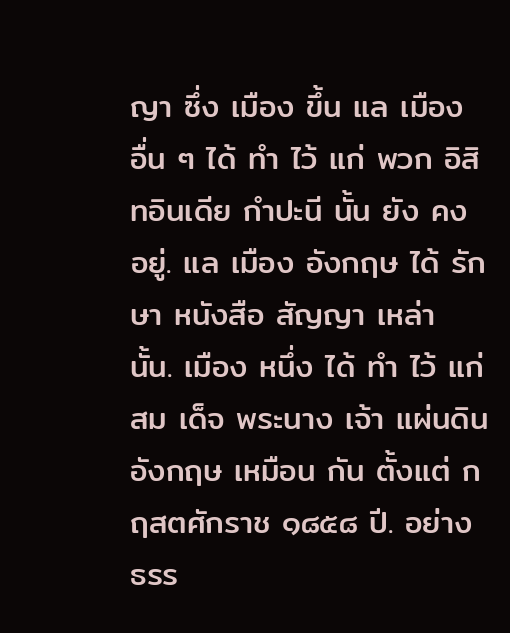ญา ซึ่ง เมือง ขึ้น แล เมือง อื่น ๆ ได้ ทำ ไว้ แก่ พวก อิสิทอินเดีย กำปะนี นั้น ยัง คง อยู่. แล เมือง อังกฤษ ได้ รักษา หนังสือ สัญญา เหล่า นั้น. เมือง หนึ่ง ได้ ทำ ไว้ แก่ สม เด็จ พระนาง เจ้า แผ่นดิน อังกฤษ เหมือน กัน ตั้งแต่ กฤสตศักราช ๑๘๕๘ ปี. อย่าง ธรร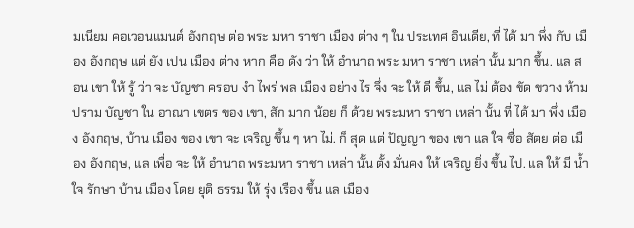มเนียม คอเวอนแมนต์ อังกฤษ ต่อ พระ มหา ราชา เมือง ต่าง ๆ ใน ประเทศ อินเดีย, ที่ ได้ มา พึ่ง กับ เมือง อังกฤษ แต่ ยัง เปน เมือง ต่าง หาก คือ ดัง ว่า ให้ อำนาถ พระ มหา ราชา เหล่า นั้น มาก ขึ้น. แล สอน เขา ให้ รู้ ว่า จะ บัญชา ครอบ งำ ไพร่ พล เมือง อย่าง ไร จึ่ง จะ ให้ ดี ขึ้น, แล ไม่ ต้อง ขัด ขวาง ห้าม ปราม บัญชา ใน อาณา เขตร ของ เขา, สัก มาก น้อย ก็ ด้วย พระมหา ราชา เหล่า นั้น ที่ ได้ มา พึ่ง เมือง อังกฤษ, บ้าน เมือง ของ เขา จะ เจริญ ขึ้น ๆ หา ไม่. ก็ สุด แต่ ปัญญา ของ เขา แล ใจ ซื่อ สัตย ต่อ เมือง อังกฤษ, แล เพื่อ จะ ให้ อำนาถ พระมหา ราชา เหล่า นั้น ตั้ง มั่นคง ให้ เจริญ ยิ่ง ขึ้น ไป. แล ให้ มี น้ำ ใจ รักษา บ้าน เมือง โดย ยุติ ธรรม ให้ รุ่ง เรือง ขึ้น แล เมือง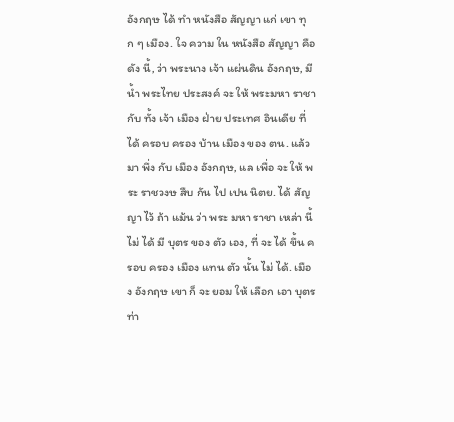อังกฤษ ได้ ทำ หนังสือ สัญญา แก่ เขา ทุก ๆ เมือง. ใจ ความ ใน หนังสือ สัญญา คือ ดัง นี้, ว่า พระนาง เจ้า แผ่นดิน อังกฤษ, มี น้ำ พระไทย ประสงค์ จะ ให้ พระมหา ราชา กับ ทั้ง เจ้า เมือง ฝ่าย ประเทศ อินเดีย ที่ ได้ ครอบ ครอง บ้าน เมือง ของ ตน. แล้ว มา พึ่ง กับ เมือง อังกฤษ, แล เพื่อ จะ ให้ พระ ราชวงษ สืบ กัน ไป เปน นิตย. ได้ สัญญา ไว้ ถ้า แม้น ว่า พระ มหา ราชา เหล่า นี้ ไม่ ได้ มี บุตร ของ ตัว เอง, ที่ จะ ได้ ขึ้น ครอบ ครอง เมือง แทน ตัว นั้น ไม่ ได้. เมือง อังกฤษ เขา ก็ จะ ยอม ให้ เลือก เอา บุตร ท่า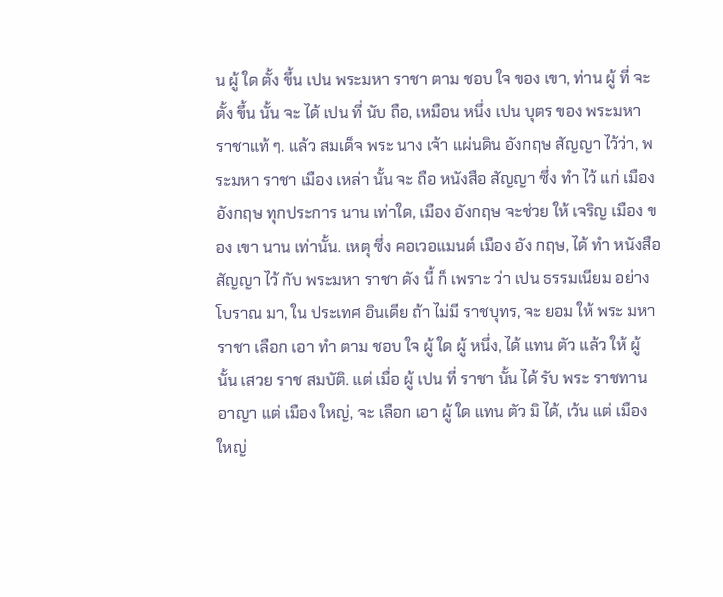น ผู้ ใด ตั้ง ขึ้น เปน พระมหา ราชา ตาม ชอบ ใจ ของ เขา, ท่าน ผู้ ที่ จะ ตั้ง ขึ้น นั้น จะ ได้ เปน ที่ นับ ถือ, เหมือน หนึ่ง เปน บุตร ของ พระมหา ราชาแท้ ๆ. แล้ว สมเด็จ พระ นาง เจ้า แผ่นดิน อังกฤษ สัญญา ไว้ว่า, พระมหา ราชา เมือง เหล่า นั้น จะ ถือ หนังสือ สัญญา ซึ่ง ทำ ไว้ แก่ เมือง อังกฤษ ทุกประการ นาน เท่าใด, เมือง อังกฤษ จะช่วย ให้ เจริญ เมือง ของ เขา นาน เท่านั้น. เหตุ ซึ่ง คอเวอแมนต์ เมือง อัง กฤษ, ได้ ทำ หนังสือ สัญญา ไว้ กับ พระมหา ราชา ดัง นี้ ก็ เพราะ ว่า เปน ธรรมเนียม อย่าง โบราณ มา, ใน ประเทศ อินเดีย ถ้า ไม่มี ราชบุทร, จะ ยอม ให้ พระ มหา ราชา เลือก เอา ทำ ตาม ชอบ ใจ ผู้ ใด ผู้ หนึ่ง, ได้ แทน ตัว แล้ว ให้ ผู้ นั้น เสวย ราช สมบัติ. แต่ เมื่อ ผู้ เปน ที่ ราชา นั้น ได้ รับ พระ ราชทาน อาญา แต่ เมือง ใหญ่, จะ เลือก เอา ผู้ ใด แทน ตัว มิ ได้, เว้น แต่ เมือง ใหญ่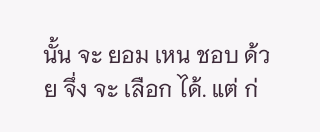นั้น จะ ยอม เหน ชอบ ด้วย จึ่ง จะ เลือก ได้. แต่ ก่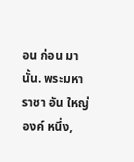อน ก่อน มา นั้น. พระมหา ราชา อัน ใหญ่ องค์ หนึ่ง,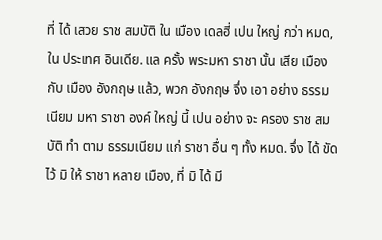ที่ ได้ เสวย ราช สมบัติ ใน เมือง เดลฮี่ เปน ใหญ่ กว่า หมด, ใน ประเทศ อินเดีย. แล ครั้ง พระมหา ราชา นั้น เสีย เมือง กับ เมือง อังกฤษ แล้ว, พวก อังกฤษ จึ่ง เอา อย่าง ธรรมเนียม มหา ราชา องค์ ใหญ่ นี้ เปน อย่าง จะ ครอง ราช สมบัติ ทำ ตาม ธรรมเนียม แก่ ราชา อื่น ๆ ทั้ง หมด. จึ่ง ได้ ขัด ไว้ มิ ให้ ราชา หลาย เมือง, ที่ มิ ได้ มี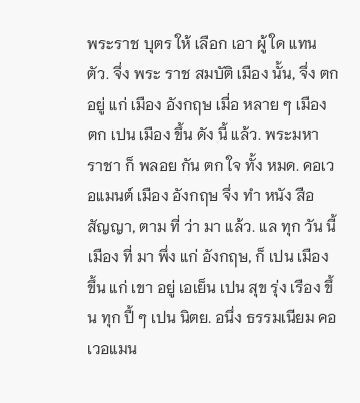พระราช บุตร ให้ เลือก เอา ผู้ ใด แทน ตัว. จึ่ง พระ ราช สมบัติ เมือง นั้น, จึ่ง ตก อยู่ แก่ เมือง อังกฤษ เมื่อ หลาย ๆ เมือง ตก เปน เมือง ขึ้น ดัง นี้ แล้ว. พระมหา ราชา ก็ พลอย กัน ตก ใจ ทั้ง หมด. คอเวอแมนต์ เมือง อังกฤษ จึ่ง ทำ หนัง สือ สัญญา, ตาม ที่ ว่า มา แล้ว. แล ทุก วัน นี้ เมือง ที่ มา พึ่ง แก่ อังกฤษ, ก็ เปน เมือง ขึ้น แก่ เขา อยู่ เอเย็น เปน สุข รุ่ง เรือง ขึ้น ทุก ปี้ ๆ เปน นิตย. อนึ่ง ธรรมเนียม คอเวอแมน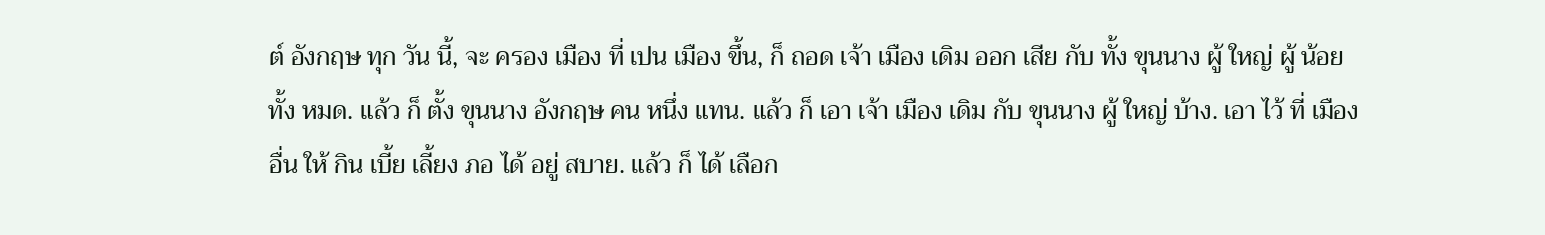ต์ อังกฤษ ทุก วัน นี้, จะ ครอง เมือง ที่ เปน เมือง ขึ้น, ก็ ถอด เจ้า เมือง เดิม ออก เสีย กับ ทั้ง ขุนนาง ผู้ ใหญ่ ผู้ น้อย ทั้ง หมด. แล้ว ก็ ตั้ง ขุนนาง อังกฤษ คน หนึ่ง แทน. แล้ว ก็ เอา เจ้า เมือง เดิม กับ ขุนนาง ผู้ ใหญ่ บ้าง. เอา ไว้ ที่ เมือง อื่น ให้ กิน เบี้ย เลี้ยง ภอ ได้ อยู่ สบาย. แล้ว ก็ ได้ เลือก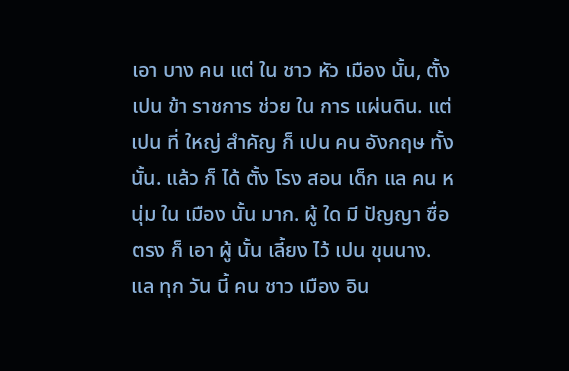เอา บาง คน แต่ ใน ชาว หัว เมือง นั้น, ตั้ง เปน ข้า ราชการ ช่วย ใน การ แผ่นดิน. แต่ เปน ที่ ใหญ่ สำคัญ ก็ เปน คน อังกฤษ ทั้ง นั้น. แล้ว ก็ ได้ ตั้ง โรง สอน เด็ก แล คน หนุ่ม ใน เมือง นั้น มาก. ผู้ ใด มี ปัญญา ซื่อ ตรง ก็ เอา ผู้ นั้น เลี้ยง ไว้ เปน ขุนนาง. แล ทุก วัน นี้ คน ชาว เมือง อิน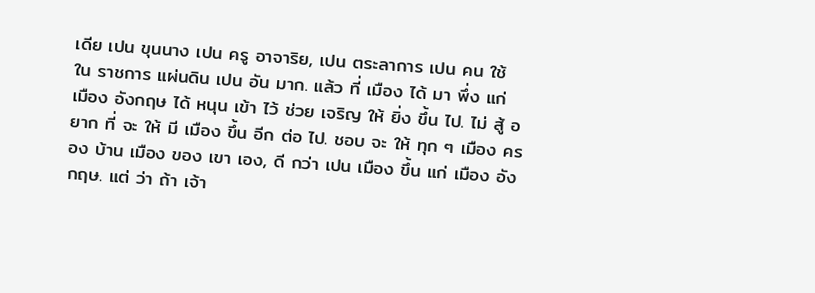เดีย เปน ขุนนาง เปน ครู อาจาริย, เปน ตระลาการ เปน คน ใช้ ใน ราชการ แผ่นดิน เปน อัน มาก. แล้ว ที่ เมือง ได้ มา พึ่ง แก่ เมือง อังกฤษ ได้ หนุน เข้า ไว้ ช่วย เจริญ ให้ ยิ่ง ขึ้น ไป. ไม่ สู้ อยาก ที่ จะ ให้ มี เมือง ขึ้น อีก ต่อ ไป. ชอบ จะ ให้ ทุก ๆ เมือง ครอง บ้าน เมือง ของ เขา เอง, ดี กว่า เปน เมือง ขึ้น แก่ เมือง อังกฤษ. แต่ ว่า ถ้า เจ้า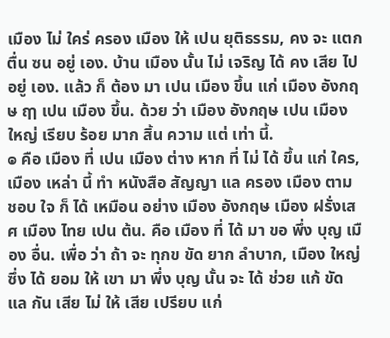เมือง ไม่ ใคร่ ครอง เมือง ให้ เปน ยุติธรรม, คง จะ แตก ตื่น ซน อยู่ เอง. บ้าน เมือง นั้น ไม่ เจริญ ได้ คง เสีย ไป อยู่ เอง. แล้ว ก็ ต้อง มา เปน เมือง ขึ้น แก่ เมือง อังกฤษ ฤๅ เปน เมือง ขึ้น. ด้วย ว่า เมือง อังกฤษ เปน เมือง ใหญ่ เรียบ ร้อย มาก สิ้น ความ แต่ เท่า นี้.
๏ คือ เมือง ที่ เปน เมือง ต่าง หาก ที่ ไม่ ได้ ขึ้น แก่ ใคร, เมือง เหล่า นี้ ทำ หนังสือ สัญญา แล ครอง เมือง ตาม ชอบ ใจ ก็ ได้ เหมือน อย่าง เมือง อังกฤษ เมือง ฝรั่งเสศ เมือง ไทย เปน ต้น. คือ เมือง ที่ ได้ มา ขอ พึ่ง บุญ เมือง อื่น. เพื่อ ว่า ถ้า จะ ทุกข ขัด ยาก ลำบาก, เมือง ใหญ่ ซึ่ง ได้ ยอม ให้ เขา มา พึ่ง บุญ นั้น จะ ได้ ช่วย แก้ ขัด แล กัน เสีย ไม่ ให้ เสีย เปรียบ แก่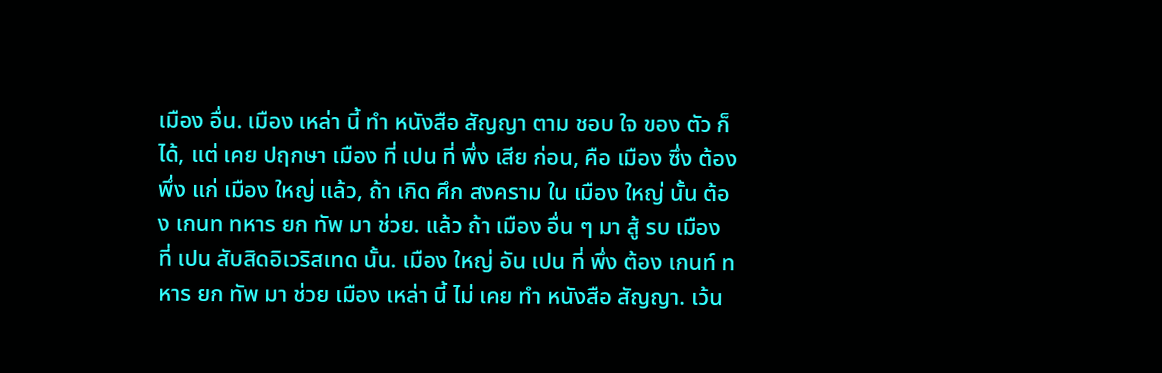เมือง อื่น. เมือง เหล่า นี้ ทำ หนังสือ สัญญา ตาม ชอบ ใจ ของ ตัว ก็ ได้, แต่ เคย ปฤกษา เมือง ที่ เปน ที่ พึ่ง เสีย ก่อน, คือ เมือง ซึ่ง ต้อง พึ่ง แก่ เมือง ใหญ่ แล้ว, ถ้า เกิด ศึก สงคราม ใน เมือง ใหญ่ นั้น ต้อง เกนท ทหาร ยก ทัพ มา ช่วย. แล้ว ถ้า เมือง อื่น ๆ มา สู้ รบ เมือง ที่ เปน สับสิดอิเวริสเทด นั้น. เมือง ใหญ่ อัน เปน ที่ พึ่ง ต้อง เกนท์ ทหาร ยก ทัพ มา ช่วย เมือง เหล่า นี้ ไม่ เคย ทำ หนังสือ สัญญา. เว้น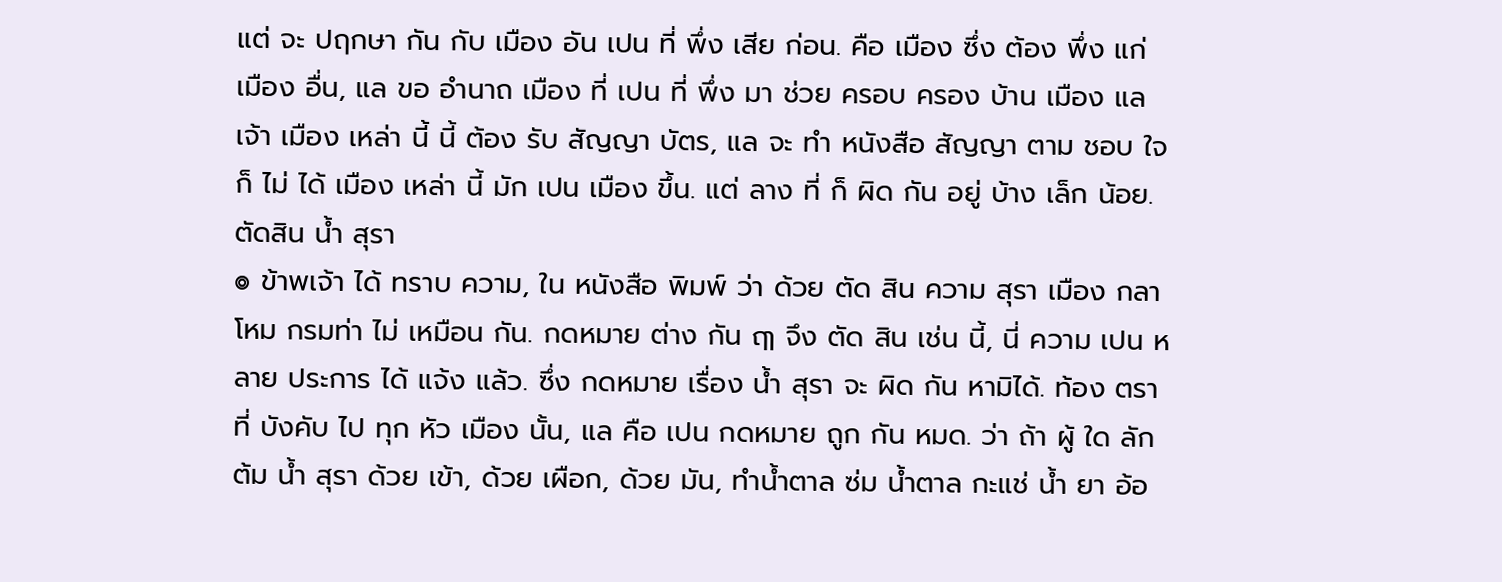แต่ จะ ปฤกษา กัน กับ เมือง อัน เปน ที่ พึ่ง เสีย ก่อน. คือ เมือง ซึ่ง ต้อง พึ่ง แก่ เมือง อื่น, แล ขอ อำนาถ เมือง ที่ เปน ที่ พึ่ง มา ช่วย ครอบ ครอง บ้าน เมือง แล เจ้า เมือง เหล่า นี้ นี้ ต้อง รับ สัญญา บัตร, แล จะ ทำ หนังสือ สัญญา ตาม ชอบ ใจ ก็ ไม่ ได้ เมือง เหล่า นี้ มัก เปน เมือง ขึ้น. แต่ ลาง ที่ ก็ ผิด กัน อยู่ บ้าง เล็ก น้อย.
ตัดสิน น้ำ สุรา
๏ ข้าพเจ้า ได้ ทราบ ความ, ใน หนังสือ พิมพ์ ว่า ด้วย ตัด สิน ความ สุรา เมือง กลาโหม กรมท่า ไม่ เหมือน กัน. กดหมาย ต่าง กัน ฤๅ จึง ตัด สิน เช่น นี้, นี่ ความ เปน หลาย ประการ ได้ แจ้ง แล้ว. ซึ่ง กดหมาย เรื่อง น้ำ สุรา จะ ผิด กัน หามิได้. ท้อง ตรา ที่ บังคับ ไป ทุก หัว เมือง นั้น, แล คือ เปน กดหมาย ถูก กัน หมด. ว่า ถ้า ผู้ ใด ลัก ต้ม น้ำ สุรา ด้วย เข้า, ด้วย เผือก, ด้วย มัน, ทำน้ำตาล ซ่ม น้ำตาล กะแช่ น้ำ ยา อ้อ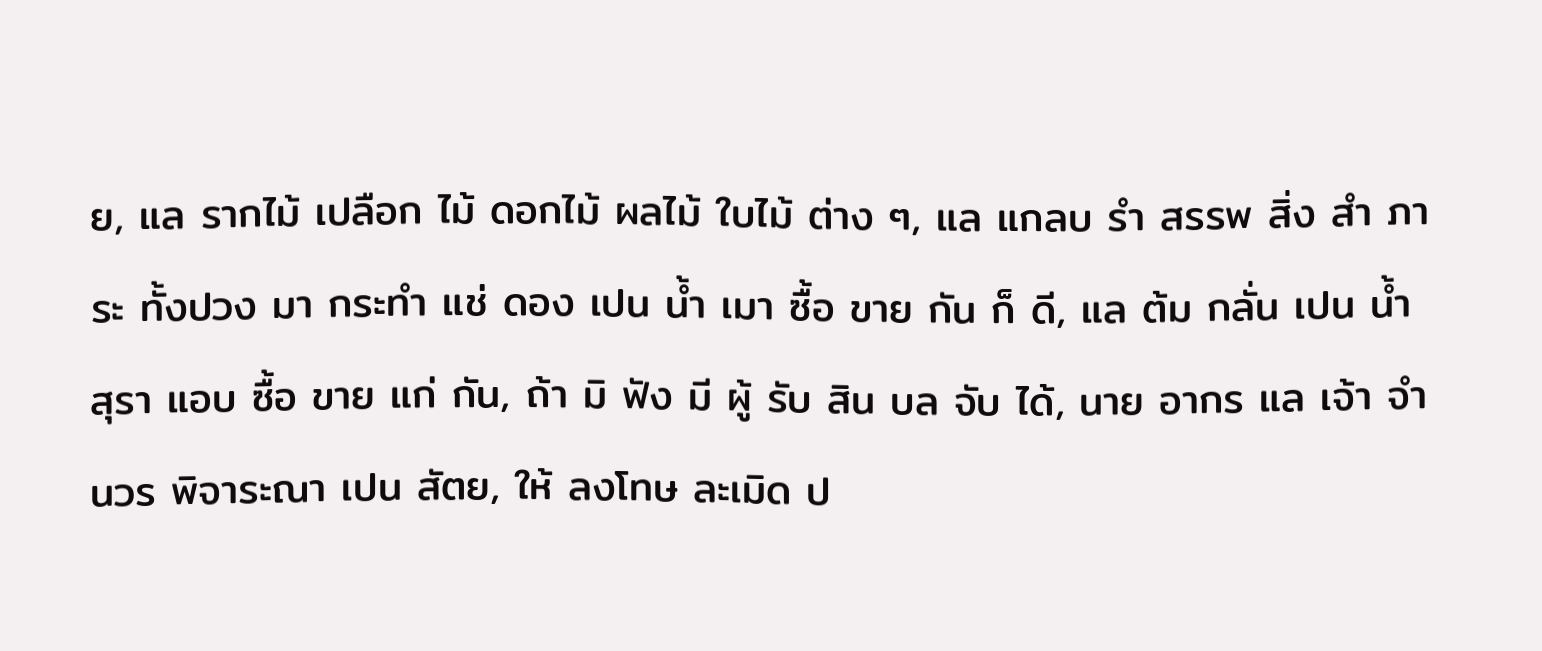ย, แล รากไม้ เปลือก ไม้ ดอกไม้ ผลไม้ ใบไม้ ต่าง ๆ, แล แกลบ รำ สรรพ สิ่ง สำ ภาระ ทั้งปวง มา กระทำ แช่ ดอง เปน น้ำ เมา ซื้อ ขาย กัน ก็ ดี, แล ต้ม กลั่น เปน น้ำ สุรา แอบ ซื้อ ขาย แก่ กัน, ถ้า มิ ฟัง มี ผู้ รับ สิน บล จับ ได้, นาย อากร แล เจ้า จำ นวร พิจาระณา เปน สัตย, ให้ ลงโทษ ละเมิด ป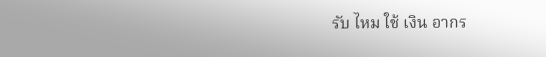รับ ไหม ใช้ เงิน อากร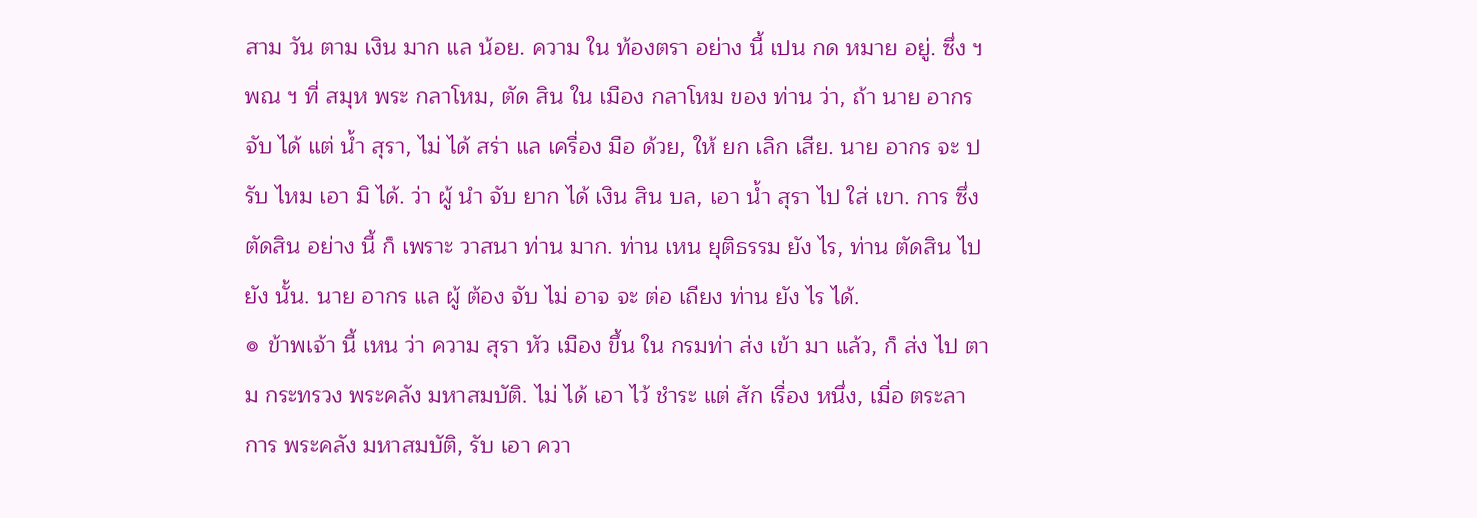สาม วัน ตาม เงิน มาก แล น้อย. ความ ใน ท้องตรา อย่าง นี้ เปน กด หมาย อยู่. ซึ่ง ฯ พณ ฯ ที่ สมุห พระ กลาโหม, ตัด สิน ใน เมือง กลาโหม ของ ท่าน ว่า, ถ้า นาย อากร จับ ได้ แต่ น้ำ สุรา, ไม่ ได้ สร่า แล เครื่อง มือ ด้วย, ให้ ยก เลิก เสีย. นาย อากร จะ ปรับ ไหม เอา มิ ได้. ว่า ผู้ นำ จับ ยาก ได้ เงิน สิน บล, เอา น้ำ สุรา ไป ใส่ เขา. การ ซึ่ง ตัดสิน อย่าง นี้ ก็ เพราะ วาสนา ท่าน มาก. ท่าน เหน ยุติธรรม ยัง ไร, ท่าน ตัดสิน ไป ยัง นั้น. นาย อากร แล ผู้ ต้อง จับ ไม่ อาจ จะ ต่อ เถียง ท่าน ยัง ไร ได้.
๏ ข้าพเจ้า นี้ เหน ว่า ความ สุรา หัว เมือง ขึ้น ใน กรมท่า ส่ง เข้า มา แล้ว, ก็ ส่ง ไป ตาม กระทรวง พระคลัง มหาสมบัติ. ไม่ ได้ เอา ไว้ ชำระ แต่ สัก เรื่อง หนึ่ง, เมื่อ ตระลาการ พระคลัง มหาสมบัติ, รับ เอา ควา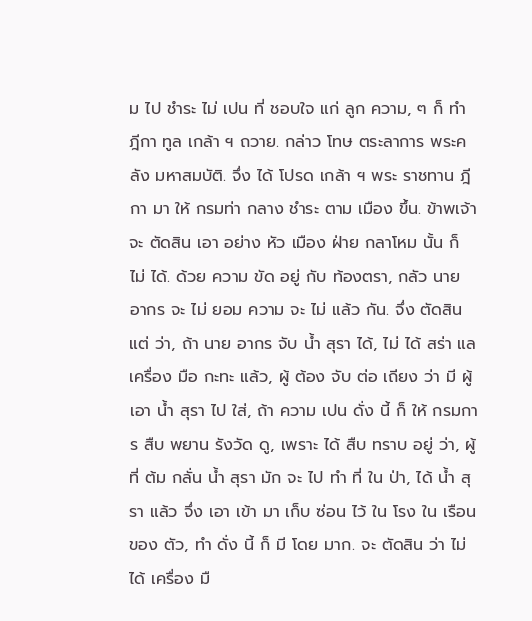ม ไป ชำระ ไม่ เปน ที่ ชอบใจ แก่ ลูก ความ, ๆ ก็ ทำ ฎีกา ทูล เกล้า ฯ ถวาย. กล่าว โทษ ตระลาการ พระคลัง มหาสมบัติ. จึ่ง ได้ โปรด เกล้า ฯ พระ ราชทาน ฎีกา มา ให้ กรมท่า กลาง ชำระ ตาม เมือง ขึ้น. ข้าพเจ้า จะ ตัดสิน เอา อย่าง หัว เมือง ฝ่าย กลาโหม นั้น ก็ ไม่ ได้. ด้วย ความ ขัด อยู่ กับ ท้องตรา, กลัว นาย อากร จะ ไม่ ยอม ความ จะ ไม่ แล้ว กัน. จึ่ง ตัดสิน แต่ ว่า, ถ้า นาย อากร จับ น้ำ สุรา ได้, ไม่ ได้ สร่า แล เครื่อง มือ กะทะ แล้ว, ผู้ ต้อง จับ ต่อ เถียง ว่า มี ผู้ เอา น้ำ สุรา ไป ใส่, ถ้า ความ เปน ดั่ง นี้ ก็ ให้ กรมการ สืบ พยาน รังวัด ดู, เพราะ ได้ สืบ ทราบ อยู่ ว่า, ผู้ ที่ ต้ม กลั่น น้ำ สุรา มัก จะ ไป ทำ ที่ ใน ป่า, ได้ น้ำ สุรา แล้ว จึ่ง เอา เข้า มา เก็บ ซ่อน ไว้ ใน โรง ใน เรือน ของ ตัว, ทำ ดั่ง นี้ ก็ มี โดย มาก. จะ ตัดสิน ว่า ไม่ ได้ เครื่อง มื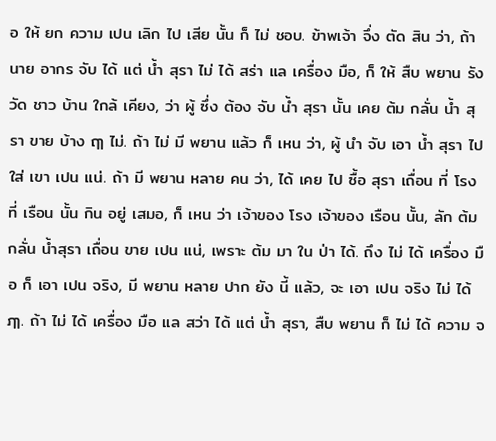อ ให้ ยก ความ เปน เลิก ไป เสีย นั้น ก็ ไม่ ชอบ. ข้าพเจ้า จึ่ง ตัด สิน ว่า, ถ้า นาย อากร จับ ได้ แต่ น้ำ สุรา ไม่ ได้ สร่า แล เครื่อง มือ, ก็ ให้ สืบ พยาน รังวัด ชาว บ้าน ใกล้ เคียง, ว่า ผู้ ซึ่ง ต้อง จับ น้ำ สุรา นั้น เคย ต้ม กลั่น น้ำ สุรา ขาย บ้าง ฤๅ ไม่. ถ้า ไม่ มี พยาน แล้ว ก็ เหน ว่า, ผู้ นำ จับ เอา น้ำ สุรา ไป ใส่ เขา เปน แน่. ถ้า มี พยาน หลาย คน ว่า, ได้ เคย ไป ซื้อ สุรา เถื่อน ที่ โรง ที่ เรือน นั้น กิน อยู่ เสมอ, ก็ เหน ว่า เจ้าของ โรง เจ้าของ เรือน นั้น, ลัก ต้ม กลั่น น้ำสุรา เถื่อน ขาย เปน แน่, เพราะ ต้ม มา ใน ป่า ได้. ถึง ไม่ ได้ เครื่อง มือ ก็ เอา เปน จริง, มี พยาน หลาย ปาก ยัง นี้ แล้ว, จะ เอา เปน จริง ไม่ ได้ ฦๅ. ถ้า ไม่ ได้ เครื่อง มือ แล สว่า ได้ แต่ น้ำ สุรา, สืบ พยาน ก็ ไม่ ได้ ความ จ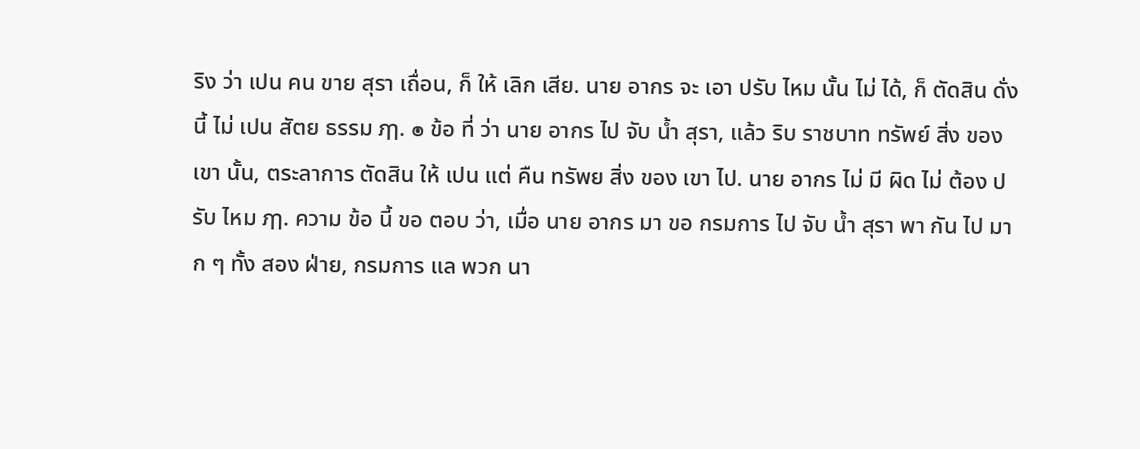ริง ว่า เปน คน ขาย สุรา เถื่อน, ก็ ให้ เลิก เสีย. นาย อากร จะ เอา ปรับ ไหม นั้น ไม่ ได้, ก็ ตัดสิน ดั่ง นี้ ไม่ เปน สัตย ธรรม ฦๅ. ๏ ข้อ ที่ ว่า นาย อากร ไป จับ น้ำ สุรา, แล้ว ริบ ราชบาท ทรัพย์ สิ่ง ของ เขา นั้น, ตระลาการ ตัดสิน ให้ เปน แต่ คืน ทรัพย สิ่ง ของ เขา ไป. นาย อากร ไม่ มี ผิด ไม่ ต้อง ปรับ ไหม ฦๅ. ความ ข้อ นี้ ขอ ตอบ ว่า, เมื่อ นาย อากร มา ขอ กรมการ ไป จับ น้ำ สุรา พา กัน ไป มาก ๆ ทั้ง สอง ฝ่าย, กรมการ แล พวก นา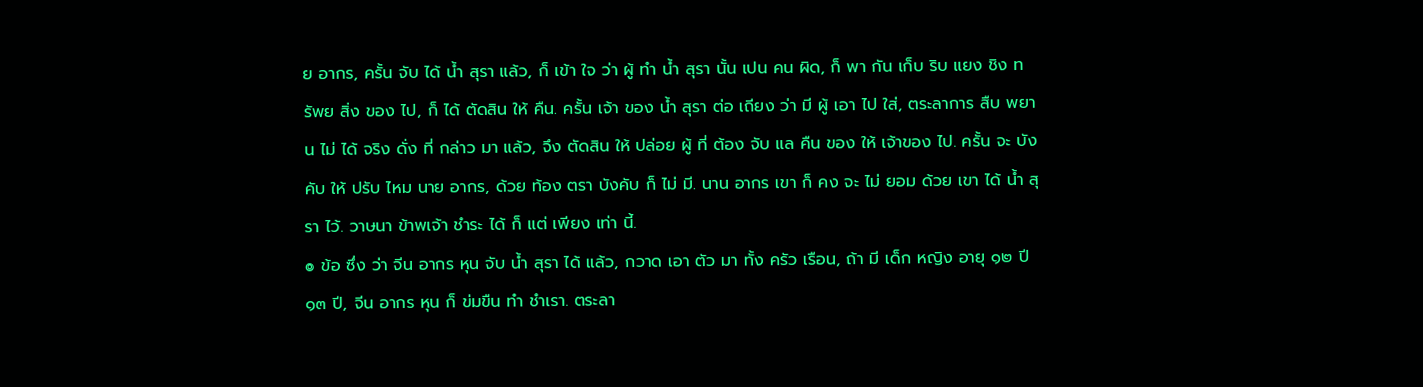ย อากร, ครั้น จับ ได้ น้ำ สุรา แล้ว, ก็ เข้า ใจ ว่า ผู้ ทำ น้ำ สุรา นั้น เปน คน ผิด, ก็ พา กัน เก็บ ริบ แยง ชิง ทรัพย สิ่ง ของ ไป, ก็ ได้ ตัดสิน ให้ คืน. ครั้น เจ้า ของ น้ำ สุรา ต่อ เถียง ว่า มี ผู้ เอา ไป ใส่, ตระลาการ สืบ พยาน ไม่ ได้ จริง ดั่ง ที่ กล่าว มา แล้ว, จึง ตัดสิน ให้ ปล่อย ผู้ ที่ ต้อง จับ แล คืน ของ ให้ เจ้าของ ไป. ครั้น จะ บังคับ ให้ ปรับ ไหม นาย อากร, ด้วย ท้อง ตรา บังคับ ก็ ไม่ มี. นาน อากร เขา ก็ คง จะ ไม่ ยอม ด้วย เขา ได้ น้ำ สุรา ไว้. วาษนา ข้าพเจ้า ชำระ ได้ ก็ แต่ เพียง เท่า นี้.
๏ ข้อ ซึ่ง ว่า จีน อากร หุน จับ น้ำ สุรา ได้ แล้ว, กวาด เอา ตัว มา ทั้ง ครัว เรือน, ถ้า มี เด็ก หญิง อายุ ๑๒ ปี ๑๓ ปี, จีน อากร หุน ก็ ข่มขืน ทำ ชำเรา. ตระลา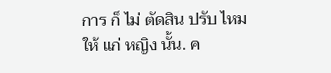การ ก็ ไม่ ตัดสิน ปรับ ไหม ให้ แก่ หญิง นั้น. ค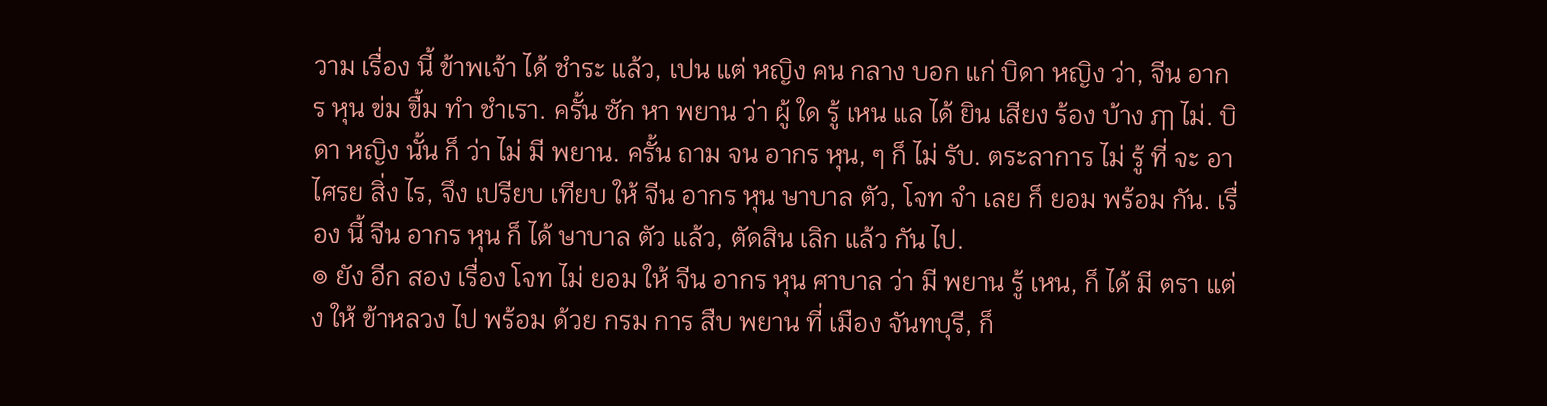วาม เรื่อง นี้ ข้าพเจ้า ได้ ชำระ แล้ว, เปน แต่ หญิง คน กลาง บอก แก่ บิดา หญิง ว่า, จีน อากร หุน ข่ม ขื้ม ทำ ชำเรา. ครั้น ซัก หา พยาน ว่า ผู้ ใด รู้ เหน แล ได้ ยิน เสียง ร้อง บ้าง ฦๅ ไม่. บิดา หญิง นั้น ก็ ว่า ไม่ มี พยาน. ครั้น ถาม จน อากร หุน, ๆ ก็ ไม่ รับ. ตระลาการ ไม่ รู้ ที่ จะ อาไศรย สิ่ง ไร, จึง เปรียบ เทียบ ให้ จีน อากร หุน ษาบาล ตัว, โจท จำ เลย ก็ ยอม พร้อม กัน. เรื่อง นี้ จีน อากร หุน ก็ ได้ ษาบาล ตัว แล้ว, ตัดสิน เลิก แล้ว กัน ไป.
๏ ยัง อีก สอง เรื่อง โจท ไม่ ยอม ให้ จีน อากร หุน ศาบาล ว่า มี พยาน รู้ เหน, ก็ ได้ มี ตรา แต่ง ให้ ข้าหลวง ไป พร้อม ด้วย กรม การ สืบ พยาน ที่ เมือง จันทบุรี, ก็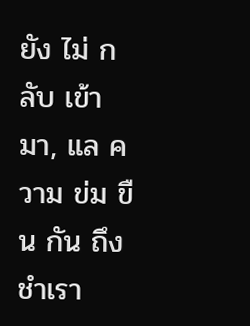ยัง ไม่ กลับ เข้า มา, แล ความ ข่ม ขืน กัน ถึง ชำเรา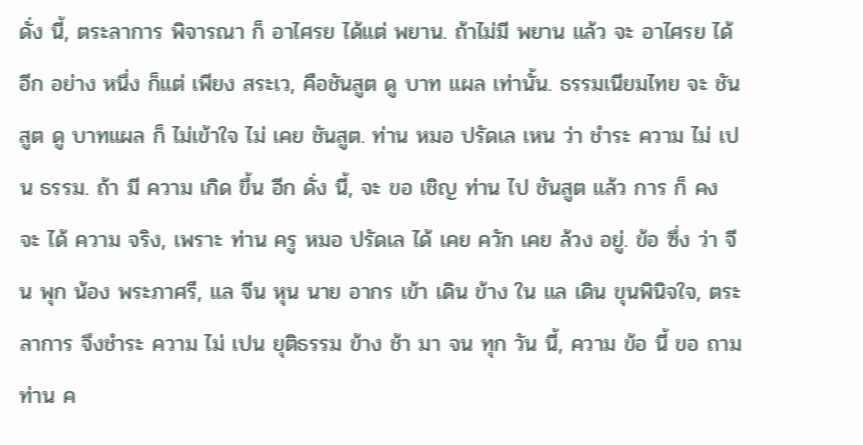ดั่ง นี้, ตระลาการ พิจารณา ก็ อาไศรย ได้แต่ พยาน. ถ้าไม่มี พยาน แล้ว จะ อาไศรย ได้ อีก อย่าง หนึ่ง ก็แต่ เพียง สระเว, คือชันสูต ดู บาท แผล เท่านั้น. ธรรมเนียมไทย จะ ชันสูต ดู บาทแผล ก็ ไม่เข้าใจ ไม่ เคย ชันสูต. ท่าน หมอ ปรัดเล เหน ว่า ชำระ ความ ไม่ เปน ธรรม. ถ้า มี ความ เกิด ขึ้น อีก ดั่ง นี้, จะ ขอ เชิญ ท่าน ไป ชันสูต แล้ว การ ก็ คง จะ ได้ ความ จริง, เพราะ ท่าน ครู หมอ ปรัดเล ได้ เคย ควัก เคย ล้วง อยู่. ข้อ ซึ่ง ว่า จีน พุก น้อง พระภาศรี, แล จีน หุน นาย อากร เข้า เดิน ข้าง ใน แล เดิน ขุนพินิจใจ, ตระลาการ จึงชำระ ความ ไม่ เปน ยุติธรรม ข้าง ช้า มา จน ทุก วัน นี้, ความ ข้อ นี้ ขอ ถาม ท่าน ค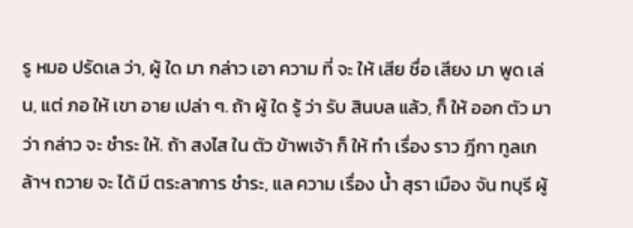รู หมอ ปรัดเล ว่า, ผู้ ใด มา กล่าว เอา ความ ที่ จะ ให้ เสีย ชื่อ เสียง มา พูด เล่น, แต่ ภอ ให้ เขา อาย เปล่า ๆ. ถ้า ผู้ ใด รู้ ว่า รับ สินบล แล้ว, ก็ ให้ ออก ตัว มา ว่า กล่าว จะ ชำระ ให้. ถ้า สงไส ใน ตัว ข้าพเจ้า ก็ ให้ ทำ เรื่อง ราว ฎีกา ทูลเกล้าฯ ถวาย จะ ได้ มี ตระลาการ ชำระ, แล ความ เรื่อง น้ำ สุรา เมือง จัน ทบุรี ผู้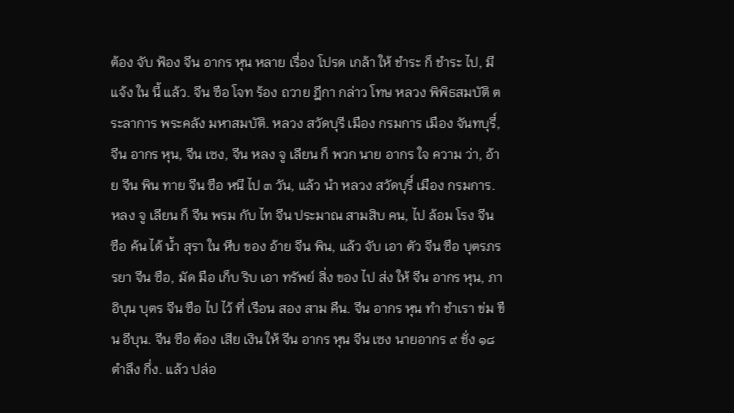ต้อง จับ ฟ้อง จีน อากร หุน หลาย เรื่อง โปรด เกล้า ให้ ชำระ ก็ ชำระ ไป, มี แจ้ง ใน นี้ แล้ว. จีน ซือ โจท ร้อง ถวาย ฎีกา กล่าว โทษ หลวง พิพิธสมบัติ ตระลาการ พระคลัง มหาสมบัติ. หลวง สวัดบุรี เมือง กรมการ เมือง จันทบุรี์, จีน อากร หุน, จีน เซง, จีน หลง จู เลียน ก็ พวก นาย อากร ใจ ความ ว่า, อ้าย จีน พิน ทาย จีน ซือ หนี ไป ๓ วัน, แล้ว นำ หลวง สวัดบุรี์ เมือง กรมการ. หลง จู เลียน ก็ จีน พรม กับ ไท จีน ประมาณ สามสิบ คน, ไป ล้อม โรง จีน ซือ ค้น ได้ น้ำ สุรา ใน หีบ ของ อ้าย จีน พิน, แล้ว จับ เอา ตัว จีน ซือ บุตรภรรยา จีน ซือ, มัด มือ เก็บ ริบ เอา ทรัพย์ สิ่ง ของ ไป ส่ง ให้ จีน อากร หุน, ภา อิบุน บุตร จีน ซือ ไป ไว้ ที่ เรือน สอง สาม คืน. จีน อากร หุน ทำ ชำเรา ข่ม ขืน อีบุน. จีน ซือ ต้อง เสีย เงิน ให้ จีน อากร หุน จีน เซง นายอากร ๙ ชั่ง ๑๘ ตำลึง กึ่ง. แล้ว ปล่อ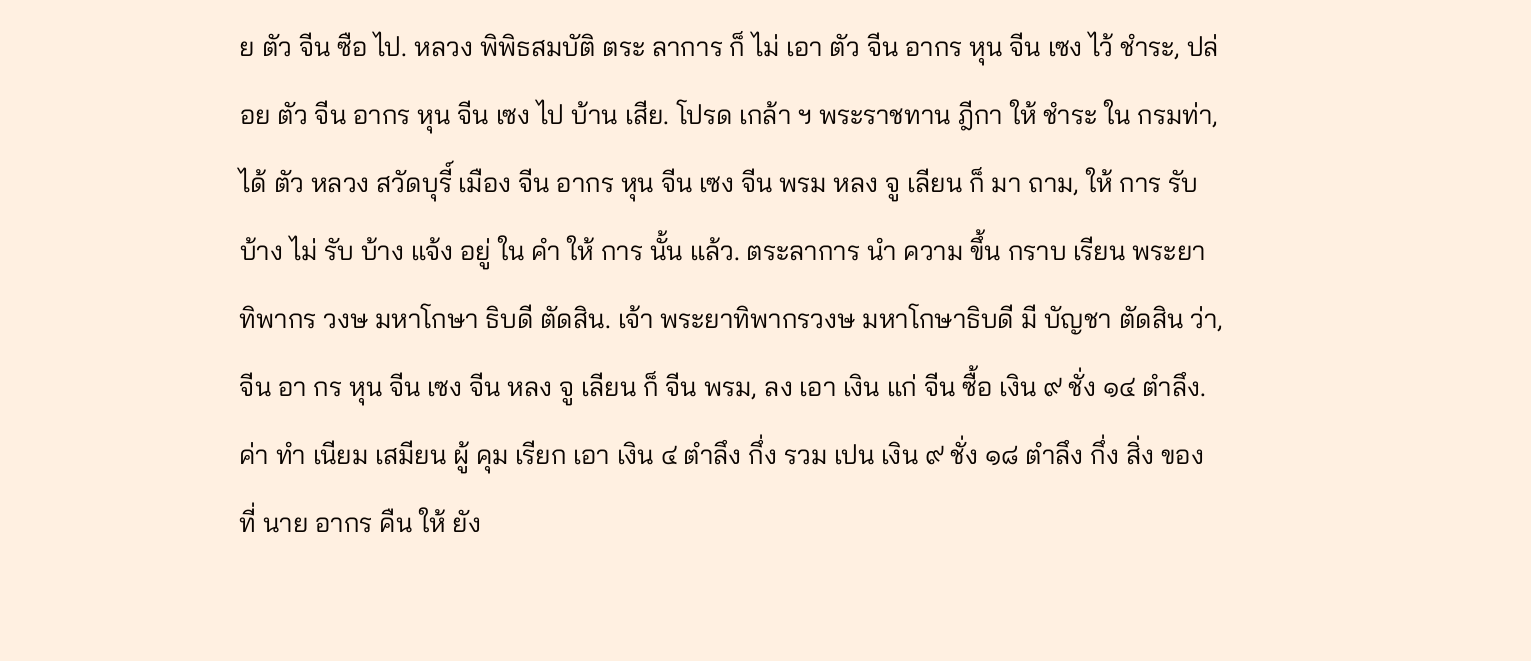ย ตัว จีน ซือ ไป. หลวง พิพิธสมบัติ ตระ ลาการ ก็ ไม่ เอา ตัว จีน อากร หุน จีน เซง ไว้ ชำระ, ปล่อย ตัว จีน อากร หุน จีน เซง ไป บ้าน เสีย. โปรด เกล้า ฯ พระราชทาน ฎีกา ให้ ชำระ ใน กรมท่า, ได้ ตัว หลวง สวัดบุรี์ เมือง จีน อากร หุน จีน เซง จีน พรม หลง จู เลียน ก็ มา ถาม, ให้ การ รับ บ้าง ไม่ รับ บ้าง แจ้ง อยู่ ใน คำ ให้ การ นั้น แล้ว. ตระลาการ นำ ความ ขึ้น กราบ เรียน พระยา ทิพากร วงษ มหาโกษา ธิบดี ตัดสิน. เจ้า พระยาทิพากรวงษ มหาโกษาธิบดี มี บัญชา ตัดสิน ว่า, จีน อา กร หุน จีน เซง จีน หลง จู เลียน ก็ จีน พรม, ลง เอา เงิน แก่ จีน ซื้อ เงิน ๙ ชั่ง ๑๔ ตำลึง. ค่า ทำ เนียม เสมียน ผู้ คุม เรียก เอา เงิน ๔ ตำลึง กึ่ง รวม เปน เงิน ๙ ชั่ง ๑๘ ตำลึง กึ่ง สิ่ง ของ ที่ นาย อากร คืน ให้ ยัง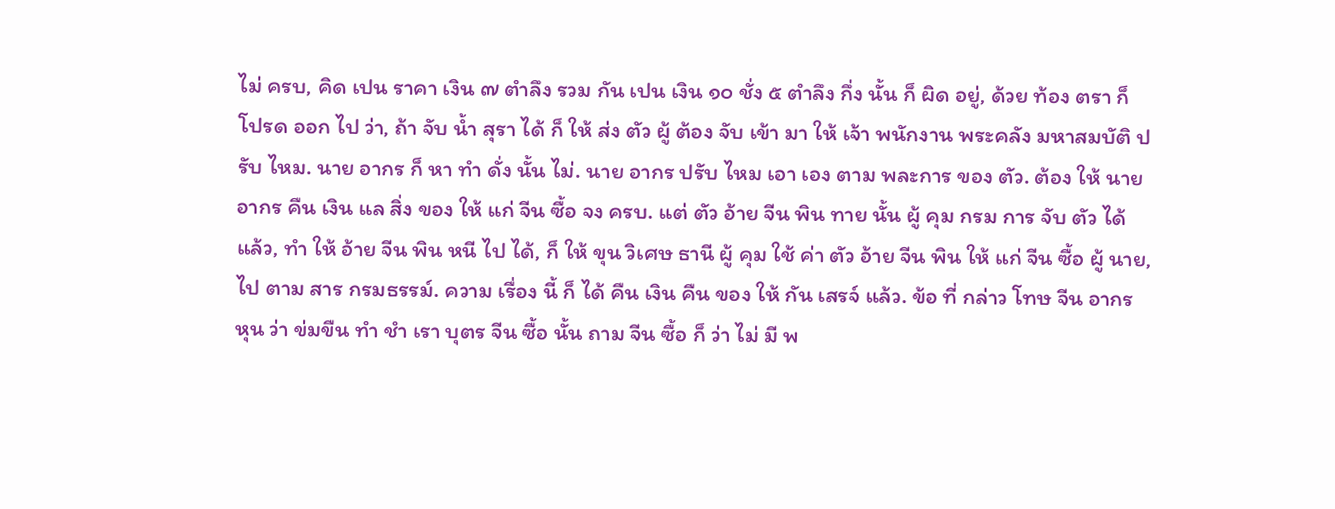ไม่ ครบ, คิด เปน ราคา เงิน ๗ ตำลึง รวม กัน เปน เงิน ๑๐ ชั่ง ๕ ตำลึง กึ่ง นั้น ก็ ผิด อยู่, ด้วย ท้อง ตรา ก็ โปรด ออก ไป ว่า, ถ้า จับ น้ำ สุรา ได้ ก็ ให้ ส่ง ตัว ผู้ ต้อง จับ เข้า มา ให้ เจ้า พนักงาน พระคลัง มหาสมบัติ ปรับ ไหม. นาย อากร ก็ หา ทำ ดั่ง นั้น ไม่. นาย อากร ปรับ ไหม เอา เอง ตาม พละการ ของ ตัว. ต้อง ให้ นาย อากร คืน เงิน แล สิ่ง ของ ให้ แก่ จีน ซื้อ จง ครบ. แต่ ตัว อ้าย จีน พิน ทาย นั้น ผู้ คุม กรม การ จับ ตัว ได้ แล้ว, ทำ ให้ อ้าย จีน พิน หนี ไป ได้, ก็ ให้ ขุน วิเศษ ธานี ผู้ คุม ใช้ ค่า ตัว อ้าย จีน พิน ให้ แก่ จีน ซื้อ ผู้ นาย, ไป ตาม สาร กรมธรรม์. ความ เรื่อง นี้ ก็ ได้ คืน เงิน คืน ของ ให้ กัน เสรจ์ แล้ว. ข้อ ที่ กล่าว โทษ จีน อากร หุน ว่า ข่มขืน ทำ ชำ เรา บุตร จีน ซื้อ นั้น ถาม จีน ซื้อ ก็ ว่า ไม่ มี พ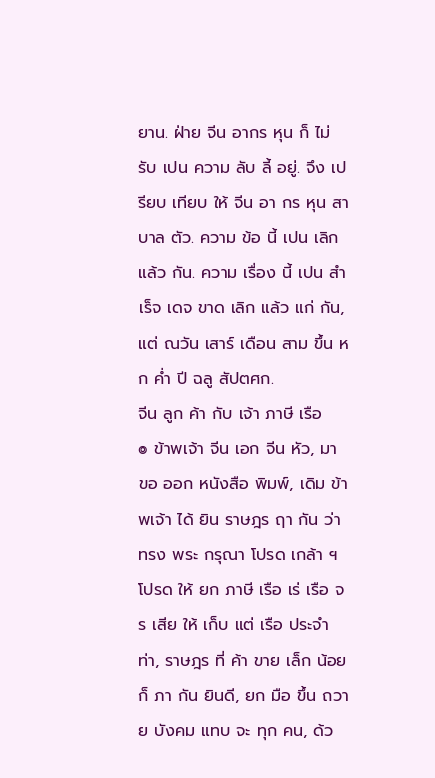ยาน. ฝ่าย จีน อากร หุน ก็ ไม่ รับ เปน ความ ลับ ลี้ อยู่. จึง เปรียบ เทียบ ให้ จีน อา กร หุน สาบาล ตัว. ความ ข้อ นี้ เปน เลิก แล้ว กัน. ความ เรื่อง นี้ เปน สำเร็จ เดจ ขาด เลิก แล้ว แก่ กัน, แต่ ณวัน เสาร์ เดือน สาม ขึ้น หก ค่ำ ปี ฉลู สัปตศก.
จีน ลูก ค้า กับ เจ้า ภาษี เรือ
๏ ข้าพเจ้า จีน เอก จีน หัว, มา ขอ ออก หนังสือ พิมพ์, เดิม ข้าพเจ้า ได้ ยิน ราษฎร ฤา กัน ว่า ทรง พระ กรุณา โปรด เกล้า ฯ โปรด ให้ ยก ภาษี เรือ เร่ เรือ จร เสีย ให้ เก็บ แต่ เรือ ประจำ ท่า, ราษฎร ที่ ค้า ขาย เล็ก น้อย ก็ ภา กัน ยินดี, ยก มือ ขึ้น ถวาย บังคม แทบ จะ ทุก คน, ด้ว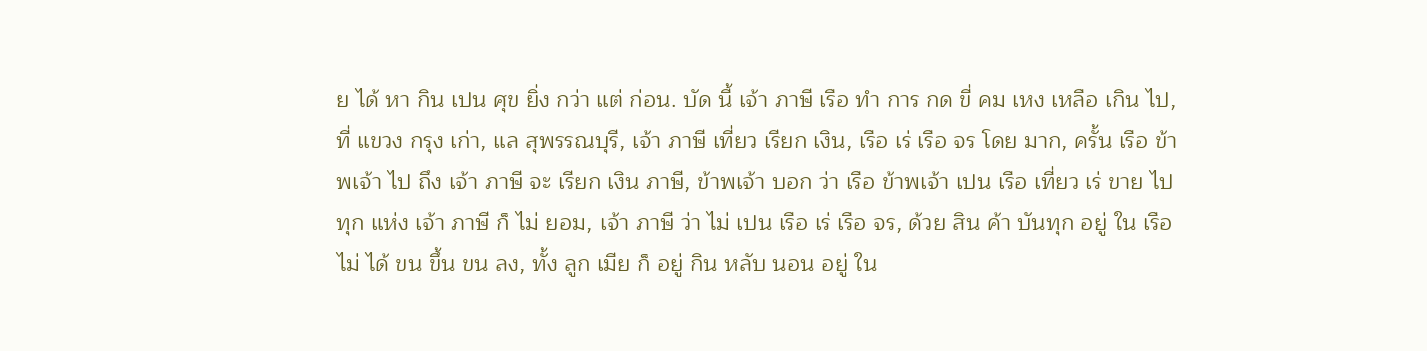ย ได้ หา กิน เปน ศุข ยิ่ง กว่า แต่ ก่อน. บัด นี้ เจ้า ภาษี เรือ ทำ การ กด ขี่ คม เหง เหลือ เกิน ไป, ที่ แขวง กรุง เก่า, แล สุพรรณบุรี, เจ้า ภาษี เที่ยว เรียก เงิน, เรือ เร่ เรือ จร โดย มาก, ครั้น เรือ ข้าพเจ้า ไป ถึง เจ้า ภาษี จะ เรียก เงิน ภาษี, ข้าพเจ้า บอก ว่า เรือ ข้าพเจ้า เปน เรือ เที่ยว เร่ ขาย ไป ทุก แห่ง เจ้า ภาษี ก็ ไม่ ยอม, เจ้า ภาษี ว่า ไม่ เปน เรือ เร่ เรือ จร, ด้วย สิน ค้า บันทุก อยู่ ใน เรือ ไม่ ได้ ขน ขึ้น ขน ลง, ทั้ง ลูก เมีย ก็ อยู่ กิน หลับ นอน อยู่ ใน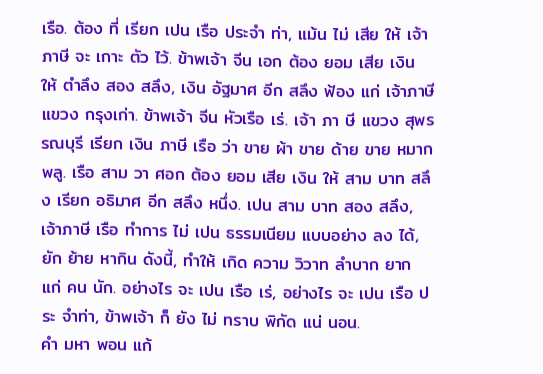เรือ. ต้อง ที่ เรียก เปน เรือ ประจำ ท่า, แม้น ไม่ เสีย ให้ เจ้า ภาษี จะ เกาะ ตัว ไว้. ข้าพเจ้า จีน เอก ต้อง ยอม เสีย เงิน ให้ ตำลึง สอง สลึง, เงิน อัฐมาศ อีก สลึง ฟ้อง แก่ เจ้าภาษี แขวง กรุงเก่า. ข้าพเจ้า จีน หัวเรือ เร่. เจ้า ภา ษี แขวง สุพรรณบุรี เรียก เงิน ภาษี เรือ ว่า ขาย ผ้า ขาย ด้าย ขาย หมากพลู. เรือ สาม วา ศอก ต้อง ยอม เสีย เงิน ให้ สาม บาท สลึง เรียก อธิมาศ อีก สลึง หนึ่ง. เปน สาม บาท สอง สลึง, เจ้าภาษี เรือ ทำการ ไม่ เปน ธรรมเนียม แบบอย่าง ลง ได้, ยัก ย้าย หากิน ดังนี้, ทำให้ เกิด ความ วิวาท ลำบาก ยาก แก่ คน นัก. อย่างไร จะ เปน เรือ เร่, อย่างไร จะ เปน เรือ ประ จำท่า, ข้าพเจ้า ก็ ยัง ไม่ ทราบ พิกัด แน่ นอน.
คำ มหา พอน แก้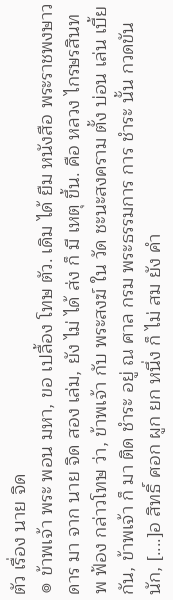ตัว เรื่อง นาย จิด
๏ ข้าพเจ้า พระ พอน มหา, ขอ เปลื้อง โทษ ตัว. เดิม ได้ ยืม หนังสือ พระราชพงษาวดาร มา จาก นาย จิด สอง เล่ม, ยัง ไม่ ได้ ส่ง ก็ มี เหตุ ขึ้น. คือ หลวง ไกรษรสินทพ ฟ้อง กล่าวโทษ ว่า, ข้าพเจ้า กับ พระสงฆ์ ใน วัด ชะนะสงคราม ตั้ง บ่อน เล่น เบี้ย กัน, ข้าพเจ้า ก็ มา ติด ชำระ อยู่ ณ ศาล กรม พระธรรมการ การ ชำระ นั้น กวดขัน นัก, [....]อ สิทธิ์ ศอก ผูก ยก หนึ่ง ก็ ไม่ สม ยัง คำ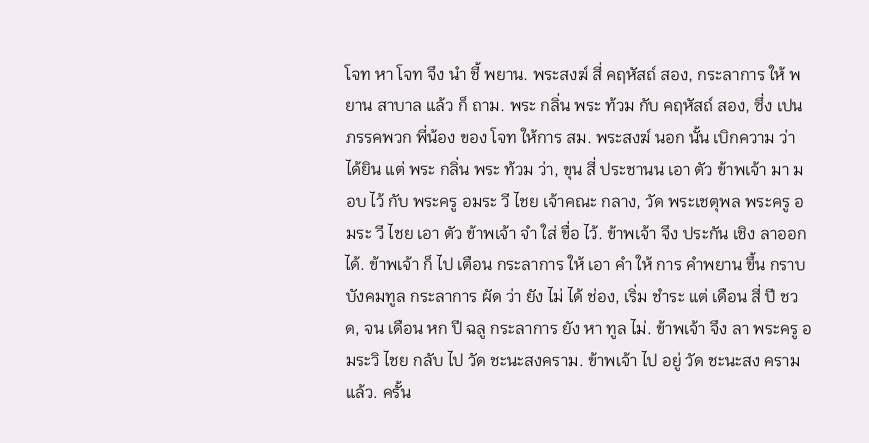โจท หา โจท จึง นำ ชี้ พยาน. พระสงฆ์ สี่ คฤหัสถ์ สอง, กระลาการ ให้ พยาน สาบาล แล้ว ก็ ถาม. พระ กลิ่น พระ ท้วม กับ คฤหัสถ์ สอง, ซึ่ง เปน ภรรคพวก พี่น้อง ของ โจท ให้การ สม. พระสงฆ์ นอก นั้น เบิกความ ว่า ได้ยิน แต่ พระ กลิ่น พระ ท้วม ว่า, ขุน สี่ ประชานน เอา ตัว ข้าพเจ้า มา มอบ ไว้ กับ พระครู อมระ วี ไชย เจ้าคณะ กลาง, วัด พระเชตุพล พระครู อมระ วี ไชย เอา ตัว ข้าพเจ้า จำ ใส่ ขื่อ ไว้. ข้าพเจ้า จึง ประกัน เชิง ลาออก ได้. ข้าพเจ้า ก็ ไป เตือน กระลาการ ให้ เอา คำ ให้ การ คำพยาน ขึ้น กราบบังคมทูล กระลาการ ผัด ว่า ยัง ไม่ ได้ ช่อง, เริ่ม ชำระ แต่ เดือน สี่ ปี ชวด, จน เดือน หก ปี ฉลู กระลาการ ยัง หา ทูล ไม่. ข้าพเจ้า จึง ลา พระครู อมระวิ ไชย กลับ ไป วัด ชะนะสงคราม. ข้าพเจ้า ไป อยู่ วัด ชะนะสง คราม แล้ว. ครั้น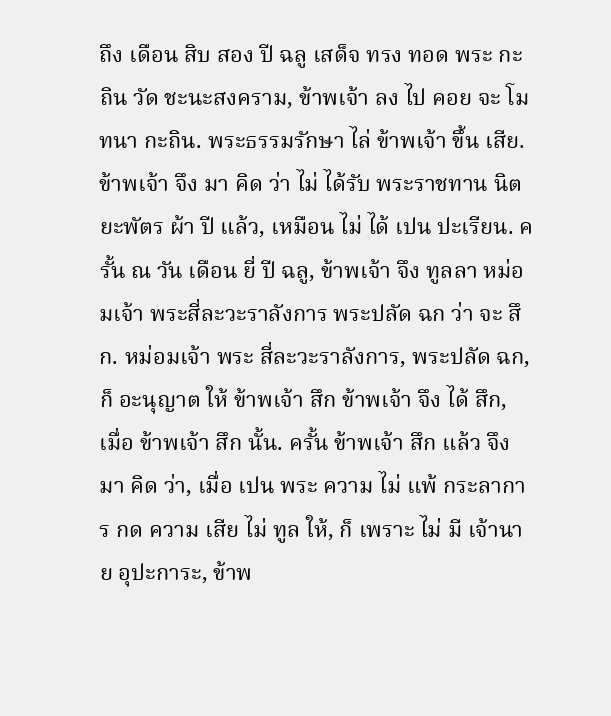ถึง เดือน สิบ สอง ปี ฉลู เสด็จ ทรง ทอด พระ กะถิน วัด ชะนะสงคราม, ข้าพเจ้า ลง ไป คอย จะ โมทนา กะถิน. พระธรรมรักษา ไล่ ข้าพเจ้า ขึ้น เสีย. ข้าพเจ้า จึง มา คิด ว่า ไม่ ได้รับ พระราชทาน นิตยะพัตร ผ้า ปี แล้ว, เหมือน ไม่ ได้ เปน ปะเรียน. ครั้น ณ วัน เดือน ยี่ ปี ฉลู, ข้าพเจ้า จึง ทูลลา หม่อมเจ้า พระสี่ละวะราลังการ พระปลัด ฉก ว่า จะ สึก. หม่อมเจ้า พระ สี่ละวะราลังการ, พระปลัด ฉก, ก็ อะนุญาต ให้ ข้าพเจ้า สึก ข้าพเจ้า จึง ได้ สึก, เมื่อ ข้าพเจ้า สึก นั้น. ครั้น ข้าพเจ้า สึก แล้ว จึง มา คิด ว่า, เมื่อ เปน พระ ความ ไม่ แพ้ กระลาการ กด ความ เสีย ไม่ ทูล ให้, ก็ เพราะ ไม่ มี เจ้านาย อุปะการะ, ข้าพ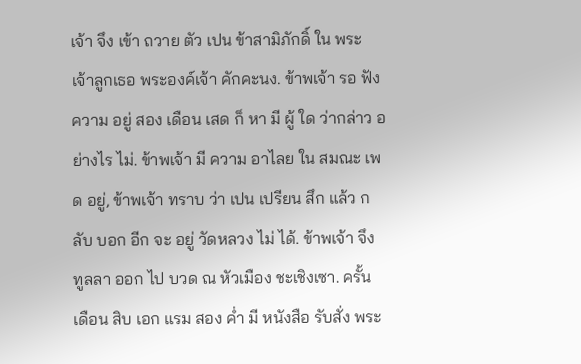เจ้า จึง เข้า ถวาย ตัว เปน ข้าสามิภักดิ์ ใน พระ เจ้าลูกเธอ พระองค์เจ้า คักคะนง. ข้าพเจ้า รอ ฟัง ความ อยู่ สอง เดือน เสด ก็ หา มี ผู้ ใด ว่ากล่าว อย่างไร ไม่. ข้าพเจ้า มี ความ อาไลย ใน สมณะ เพด อยู่, ข้าพเจ้า ทราบ ว่า เปน เปรียน สึก แล้ว กลับ บอก อีก จะ อยู่ วัดหลวง ไม่ ได้. ข้าพเจ้า จึง ทูลลา ออก ไป บวด ณ หัวเมือง ชะเชิงเซา. ครั้น เดือน สิบ เอก แรม สอง ค่ำ มี หนังสือ รับสั่ง พระ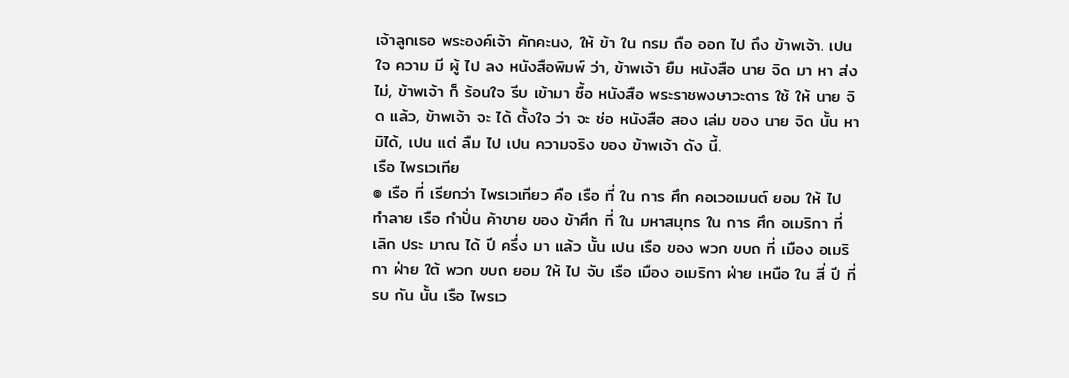เจ้าลูกเธอ พระองค์เจ้า คักคะนง, ให้ ข้า ใน กรม ถือ ออก ไป ถึง ข้าพเจ้า. เปน ใจ ความ มี ผู้ ไป ลง หนังสือพิมพ์ ว่า, ข้าพเจ้า ยืม หนังสือ นาย จิด มา หา ส่ง ไม่, ข้าพเจ้า ก็ ร้อนใจ รีบ เข้ามา ซื้อ หนังสือ พระราชพงษาวะดาร ใช้ ให้ นาย จิด แล้ว, ข้าพเจ้า จะ ได้ ตั้งใจ ว่า จะ ช่อ หนังสือ สอง เล่ม ของ นาย จิด นั้น หามิได้, เปน แต่ ลืม ไป เปน ความจริง ของ ข้าพเจ้า ดัง นี้.
เรือ ไพรเวเทีย
๏ เรือ ที่ เรียกว่า ไพรเวเทียว คือ เรือ ที่ ใน การ ศึก คอเวอเมนต์ ยอม ให้ ไป ทำลาย เรือ กำปั่น ค้าขาย ของ ข้าศึก ที่ ใน มหาสมุทร ใน การ ศึก อเมริกา ที่ เลิก ประ มาณ ได้ ปี ครึ่ง มา แล้ว นั้น เปน เรือ ของ พวก ขบถ ที่ เมือง อเมริกา ฝ่าย ใต้ พวก ขบถ ยอม ให้ ไป จับ เรือ เมือง อเมริกา ฝ่าย เหนือ ใน สี่ ปี ที่ รบ กัน นั้น เรือ ไพรเว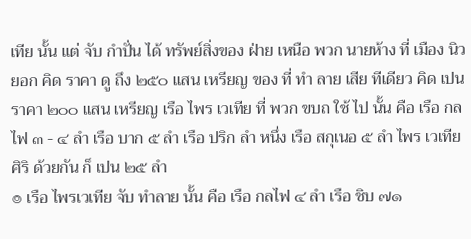เทีย นั้น แต่ จับ กำปั่น ได้ ทรัพย์สิ่งของ ฝ่าย เหนือ พวก นายห้าง ที่ เมือง นิวยอก คิด ราคา ดู ถึง ๒๕๐ แสน เหรียญ ของ ที่ ทำ ลาย เสีย ทีเดียว คิด เปน ราคา ๒๐๐ แสน เหรียญ เรือ ไพร เวเทีย ที่ พวก ขบถ ใช้ ไป นั้น คือ เรือ กลไฟ ๓ - ๔ ลำ เรือ บาก ๕ ลำ เรือ ปริก ลำ หนึ่ง เรือ สกุเนอ ๕ ลำ ไพร เวเทีย ศิริ ด้วยกัน ก็ เปน ๒๕ ลำ
๏ เรือ ไพรเวเทีย จับ ทำลาย นั้น คือ เรือ กลไฟ ๔ ลำ เรือ ชิบ ๗๑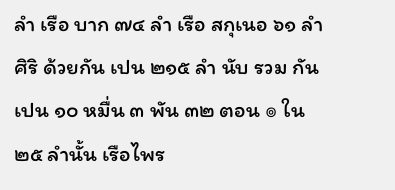ลำ เรือ บาก ๗๔ ลำ เรือ สกุเนอ ๖๑ ลำ ศิริ ด้วยกัน เปน ๒๑๕ ลำ นับ รวม กัน เปน ๑๐ หมื่น ๓ พัน ๓๒ ตอน ๏ ใน ๒๕ ลำนั้น เรือไพร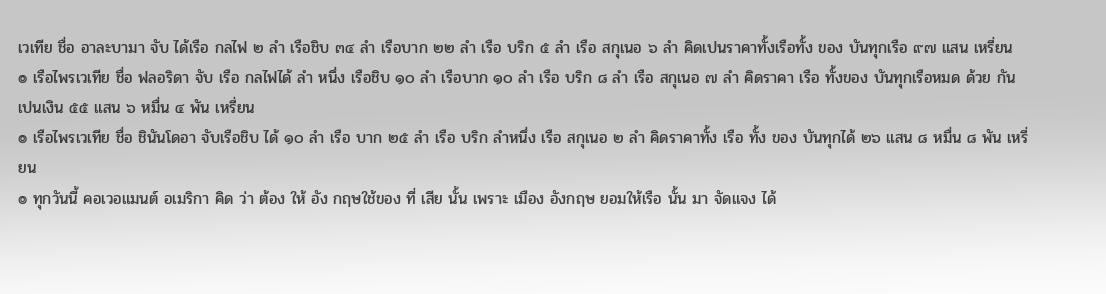เวเทีย ชื่อ อาละบามา จับ ได้เรือ กลไฟ ๒ ลำ เรือชิบ ๓๔ ลำ เรือบาก ๒๒ ลำ เรือ บริก ๕ ลำ เรือ สกุเนอ ๖ ลำ คิดเปนราคาทั้งเรือทั้ง ของ บันทุกเรือ ๙๗ แสน เหรี่ยน
๏ เรือไพรเวเทีย ชื่อ ฟลอริดา จับ เรือ กลไฟได้ ลำ หนึ่ง เรือชิบ ๑๐ ลำ เรือบาก ๑๐ ลำ เรือ บริก ๘ ลำ เรือ สกุเนอ ๗ ลำ คิดราคา เรือ ทั้งของ บันทุกเรือหมด ด้วย กัน เปนเงิน ๕๕ แสน ๖ หมื่น ๔ พัน เหรี่ยน
๏ เรือไพรเวเทีย ชื่อ ชินันโดอา จับเรือชิบ ได้ ๑๐ ลำ เรือ บาก ๒๕ ลำ เรือ บริก ลำหนึ่ง เรือ สกุเนอ ๒ ลำ คิดราคาทั้ง เรือ ทั้ง ของ บันทุกได้ ๒๖ แสน ๘ หมื่น ๘ พัน เหรี่ยน
๏ ทุกวันนี้ คอเวอแมนต์ อเมริกา คิด ว่า ต้อง ให้ อัง กฤษใช้ของ ที่ เสีย นั้น เพราะ เมือง อังกฤษ ยอมให้เรือ นั้น มา จัดแจง ได้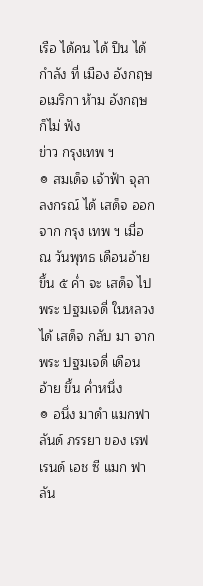เรือ ได้คน ได้ ปืน ได้กำลัง ที่ เมือง อังกฤษ อเมริกา ห้าม อังกฤษ ก็ไม่ ฟัง
ข่าว กรุงเทพ ฯ
๏ สมเด็จ เจ้าฟ้า จุลาลงกรณ์ ได้ เสด็จ ออก จาก กรุง เทพ ฯ เมื่อ ณ วันพุทธ เดือนอ้าย ขึ้น ๕ ค่ำ จะ เสด็จ ไป พระ ปฐมเจดี่ ในหลวง ได้ เสด็จ กลับ มา จาก พระ ปฐมเจดี่ เดือน อ้าย ขึ้น ค่ำหนึ่ง
๏ อนึ่ง มาดำ แมกฟาลันด์ ภรรยา ของ เรฟ เรนด์ เอช ซี แมก ฟาลัน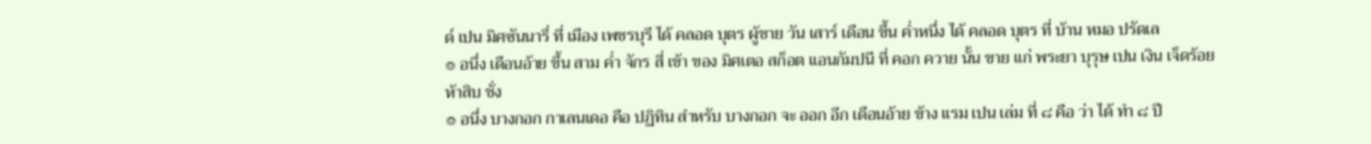ด์ เปน มิศซันนารี่ ที่ เมือง เพชรบุรี ได้ คลอด บุตร ผู้ชาย วัน เสาร์ เดือน ขึ้น ค่ำหนึ่ง ได้ คลอด บุตร ที่ บ้าน หมอ ปรัดเล
๏ อนึ่ง เดือนอ้าย ขึ้น สาม ค่ำ จักร สี่ เข้า ของ มิศเตอ สก็อต แอนกัมปนี ที่ คอก ควาย นั้น ขาย แก่ พระยา บุรุษ เปน เงิน เจ็ดร้อย ห้าสิบ ชั่ง
๏ อนึ่ง บางกอก กาเลนเดอ คือ ปฏิทิน สำหรับ บางกอก จะ ออก อีก เดือนอ้าย ข้าง แรม เปน เล่ม ที่ ๘ คือ ว่า ได้ ทำ ๘ ปี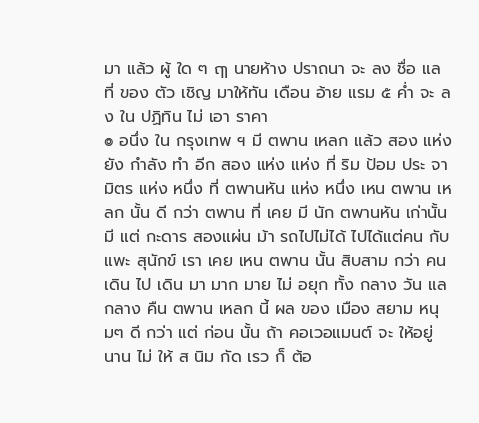มา แล้ว ผู้ ใด ๆ ฤๅ นายห้าง ปราถนา จะ ลง ชื่อ แล ที่ ของ ตัว เชิญ มาให้ทัน เดือน อ้าย แรม ๕ ค่ำ จะ ลง ใน ปฏิทิน ไม่ เอา ราคา
๏ อนึ่ง ใน กรุงเทพ ฯ มี ตพาน เหลก แล้ว สอง แห่ง ยัง กำลัง ทำ อีก สอง แห่ง แห่ง ที่ ริม ป้อม ประ จามิตร แห่ง หนึ่ง ที่ ตพานหัน แห่ง หนึ่ง เหน ตพาน เหลก นั้น ดี กว่า ตพาน ที่ เคย มี นัก ตพานหัน เก่านั้น มี แต่ กะดาร สองแผ่น ม้า รถไปไม่ได้ ไปได้แต่คน กับ แพะ สุนักข์ เรา เคย เหน ตพาน นั้น สิบสาม กว่า คน เดิน ไป เดิน มา มาก มาย ไม่ อยุก ทั้ง กลาง วัน แล กลาง คืน ตพาน เหลก นี้ ผล ของ เมือง สยาม หนุมๆ ดี กว่า แต่ ก่อน นั้น ถ้า คอเวอแมนต์ จะ ให้อยู่ นาน ไม่ ให้ ส นิม กัด เรว ก็ ต้อ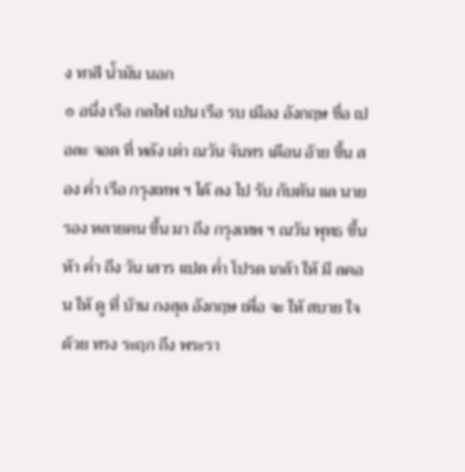ง ทาสี น้ำมัน นอก
๏ อนึ่ง เรือ กลไฟ เปน เรือ รบ เมือง อังกฤษ ชื่อ เปอละ จอด ที่ หลัง เต่า ณวัน จันทร เดือน อ้าย ขึ้น สอง ค่ำ เรือ กรุงเทพ ฯ ได้ ลง ไป รับ กับตัน แล นาย รอง หลายคน ขึ้น มา ถึง กรุงเทพ ฯ ณวัน พุทธ ขึ้น ห้า ค่ำ ถึง วัน เสาร แปด ค่ำ โปรด เกล้า ให้ มี ลคอน ให้ ดู ที่ บ้าน กงสุล อังกฤษ เพื่อ จะ ให้ สบาย ใจ ด้วย ทรง ระฤก ถึง พระรา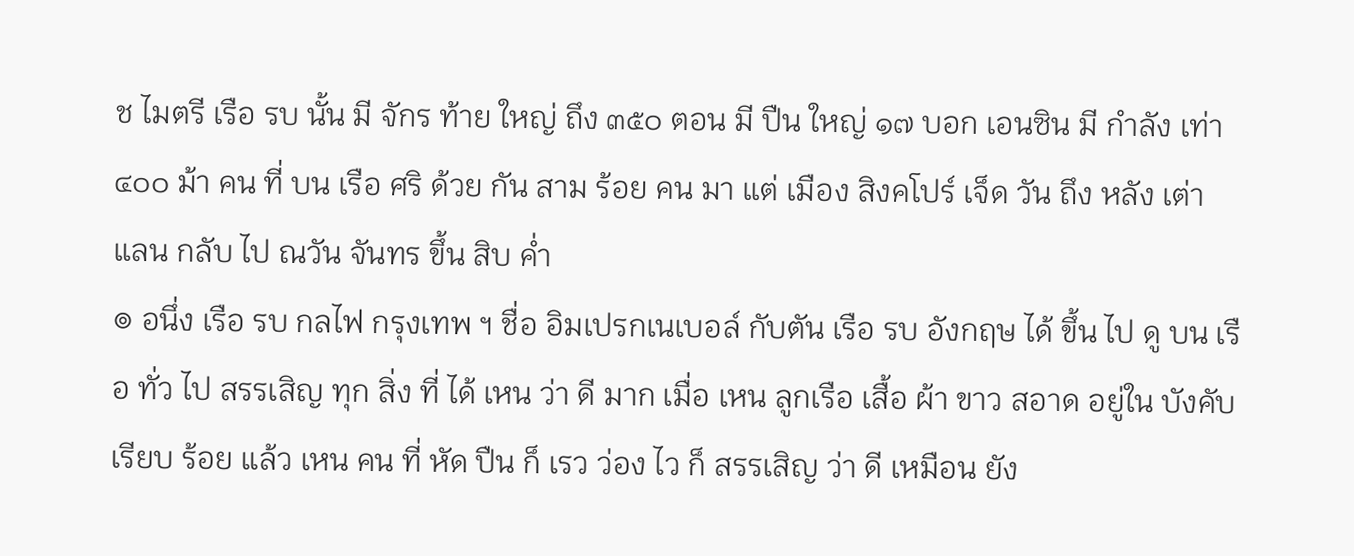ช ไมตรี เรือ รบ นั้น มี จักร ท้าย ใหญ่ ถึง ๓๕๐ ตอน มี ปืน ใหญ่ ๑๗ บอก เอนซิน มี กำลัง เท่า ๔๐๐ ม้า คน ที่ บน เรือ ศริ ด้วย กัน สาม ร้อย คน มา แต่ เมือง สิงคโปร์ เจ็ด วัน ถึง หลัง เต่า แลน กลับ ไป ณวัน จันทร ขึ้น สิบ ค่ำ
๏ อนึ่ง เรือ รบ กลไฟ กรุงเทพ ฯ ชื่อ อิมเปรกเนเบอล์ กับตัน เรือ รบ อังกฤษ ได้ ขึ้น ไป ดู บน เรือ ทั่ว ไป สรรเสิญ ทุก สิ่ง ที่ ได้ เหน ว่า ดี มาก เมื่อ เหน ลูกเรือ เสื้อ ผ้า ขาว สอาด อยู่ใน บังคับ เรียบ ร้อย แล้ว เหน คน ที่ หัด ปืน ก็ เรว ว่อง ไว ก็ สรรเสิญ ว่า ดี เหมือน ยัง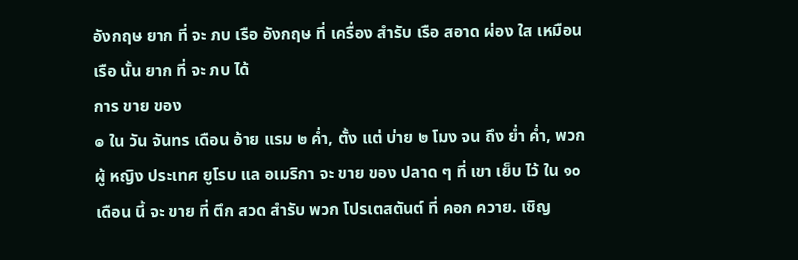อังกฤษ ยาก ที่ จะ ภบ เรือ อังกฤษ ที่ เครื่อง สำรับ เรือ สอาด ผ่อง ใส เหมือน เรือ นั้น ยาก ที่ จะ ภบ ได้
การ ขาย ของ
๏ ใน วัน จันทร เดือน อ้าย แรม ๒ ค่ำ, ตั้ง แต่ บ่าย ๒ โมง จน ถึง ย่ำ ค่ำ, พวก ผู้ หญิง ประเทศ ยูโรบ แล อเมริกา จะ ขาย ของ ปลาด ๆ ที่ เขา เย็บ ไว้ ใน ๑๐ เดือน นี้ จะ ขาย ที่ ตึก สวด สำรับ พวก โปรเตสตันต์ ที่ คอก ควาย. เชิญ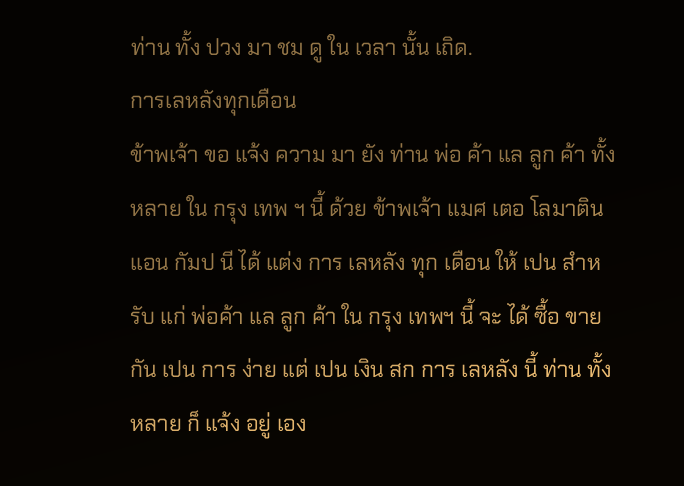ท่าน ทั้ง ปวง มา ชม ดู ใน เวลา นั้น เถิด.
การเลหลังทุกเดือน
ข้าพเจ้า ขอ แจ้ง ความ มา ยัง ท่าน พ่อ ค้า แล ลูก ค้า ทั้ง หลาย ใน กรุง เทพ ฯ นี้ ด้วย ข้าพเจ้า แมศ เตอ โลมาติน แอน กัมป นี ได้ แต่ง การ เลหลัง ทุก เดือน ให้ เปน สำหรับ แก่ พ่อค้า แล ลูก ค้า ใน กรุง เทพฯ นี้ จะ ได้ ซื้อ ขาย กัน เปน การ ง่าย แต่ เปน เงิน สก การ เลหลัง นี้ ท่าน ทั้ง หลาย ก็ แจ้ง อยู่ เอง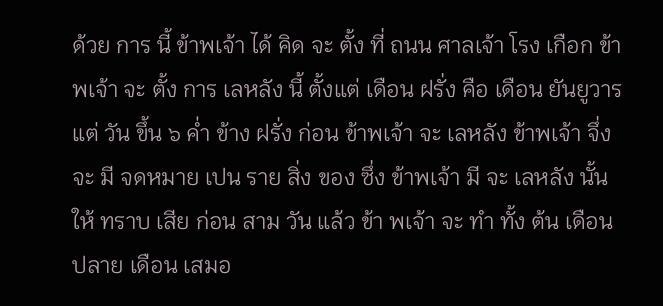ด้วย การ นี้ ข้าพเจ้า ได้ คิด จะ ตั้ง ที่ ถนน ศาลเจ้า โรง เกือก ข้าพเจ้า จะ ตั้ง การ เลหลัง นี้ ตั้งแต่ เดือน ฝรั่ง คือ เดือน ยันยูวาร แต่ วัน ขึ้น ๖ ค่ำ ข้าง ฝรั่ง ก่อน ข้าพเจ้า จะ เลหลัง ข้าพเจ้า จึ่ง จะ มี จดหมาย เปน ราย สิ่ง ของ ซึ่ง ข้าพเจ้า มี จะ เลหลัง นั้น ให้ ทราบ เสีย ก่อน สาม วัน แล้ว ข้า พเจ้า จะ ทำ ทั้ง ต้น เดือน ปลาย เดือน เสมอ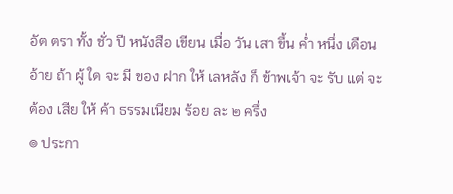อัต ตรา ทั้ง ชั่ว ปี หนังสือ เขียน เมื่อ วัน เสา ขึ้น ค่ำ หนึ่ง เดือน อ้าย ถ้า ผู้ ใด จะ มี ของ ฝาก ให้ เลหลัง ก็ ข้าพเจ้า จะ รับ แต่ จะ ต้อง เสีย ให้ ค้า ธรรมเนียม ร้อย ละ ๒ ครึ่ง
๏ ประกา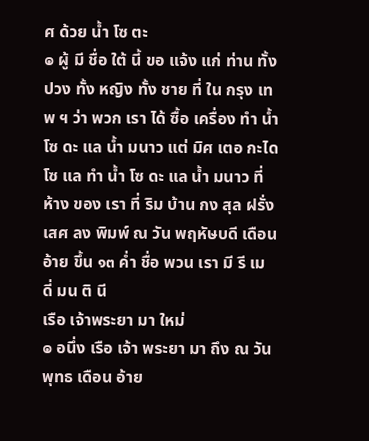ศ ด้วย น้ำ โซ ตะ
๏ ผู้ มี ชื่อ ใต้ นี้ ขอ แจ้ง แก่ ท่าน ทั้ง ปวง ทั้ง หญิง ทั้ง ชาย ที่ ใน กรุง เทพ ฯ ว่า พวก เรา ได้ ซื้อ เครื่อง ทำ น้ำ โซ ดะ แล น้ำ มนาว แต่ มิศ เตอ กะได โซ แล ทำ น้ำ โซ ดะ แล น้ำ มนาว ที่ ห้าง ของ เรา ที่ ริม บ้าน กง สุล ฝรั่ง เสศ ลง พิมพ์ ณ วัน พฤหัษบดี เดือน อ้าย ขึ้น ๑๓ ค่ำ ชื่อ พวน เรา มี รี เม ดี่ มน ติ นี
เรือ เจ้าพระยา มา ใหม่
๏ อนึ่ง เรือ เจ้า พระยา มา ถึง ณ วัน พุทธ เดือน อ้าย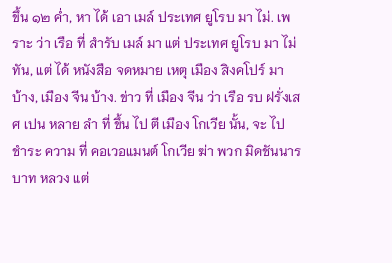ขึ้น ๑๒ ค่ำ, หา ได้ เอา เมล์ ประเทศ ยูโรบ มา ไม่. เพราะ ว่า เรือ ที่ สำรับ เมล์ มา แต่ ประเทศ ยูโรบ มา ไม่ ทัน, แต่ ได้ หนังสือ จดหมาย เหตุ เมือง สิงคโปร์ มา บ้าง, เมือง จีน บ้าง. ข่าว ที่ เมือง จีน ว่า เรือ รบ ฝรั่งเสศ เปน หลาย ลำ ที่ ขึ้น ไป ตี เมือง โกเวีย นั้น, จะ ไป ชำระ ความ ที่ คอเวอแมนต์ โกเวีย ฆ่า พวก มิดชันนาร บาท หลวง แต่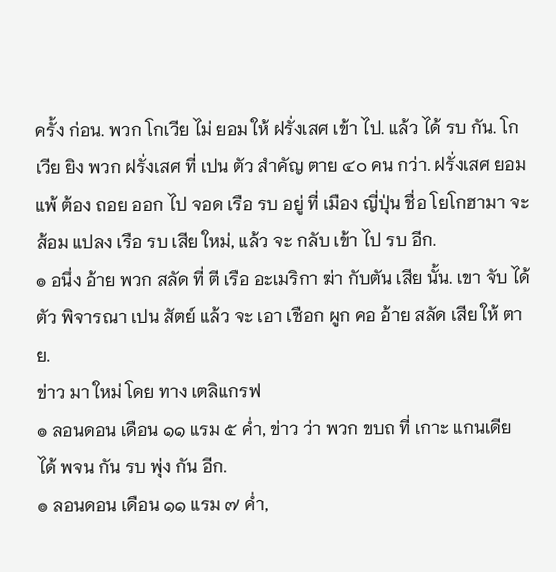ครั้ง ก่อน. พวก โกเวีย ไม่ ยอม ให้ ฝรั่งเสศ เข้า ไป. แล้ว ได้ รบ กัน. โกเวีย ยิง พวก ฝรั่งเสศ ที่ เปน ตัว สำคัญ ตาย ๔๐ คน กว่า. ฝรั่งเสศ ยอม แพ้ ต้อง ถอย ออก ไป จอด เรือ รบ อยู่ ที่ เมือง ญี่ปุ่น ชื่อ โยโกฮามา จะ ส้อม แปลง เรือ รบ เสีย ใหม่, แล้ว จะ กลับ เข้า ไป รบ อีก.
๏ อนึ่ง อ้าย พวก สลัด ที่ ตี เรือ อะเมริกา ฆ่า กับตัน เสีย นั้น. เขา จับ ได้ ตัว พิจารณา เปน สัตย์ แล้ว จะ เอา เชือก ผูก คอ อ้าย สลัด เสีย ให้ ตาย.
ข่าว มา ใหม่ โดย ทาง เตลิแกรฟ
๏ ลอนดอน เดือน ๑๑ แรม ๕ ค่ำ, ข่าว ว่า พวก ขบถ ที่ เกาะ แกนเดีย ได้ พจน กัน รบ พุ่ง กัน อีก.
๏ ลอนดอน เดือน ๑๑ แรม ๗ ค่ำ,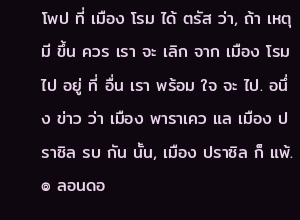โพป ที่ เมือง โรม ได้ ตรัส ว่า, ถ้า เหตุ มี ขึ้น ควร เรา จะ เลิก จาก เมือง โรม ไป อยู่ ที่ อื่น เรา พร้อม ใจ จะ ไป. อนึ่ง ข่าว ว่า เมือง พาราเคว แล เมือง ปราซิล รบ กัน นั้น, เมือง ปราซิล ก็ แพ้.
๏ ลอนดอ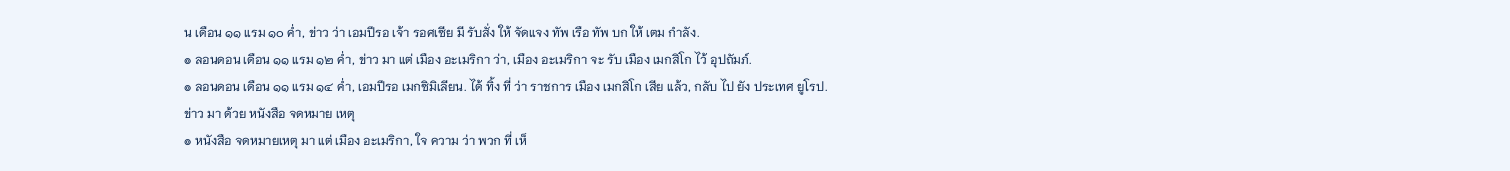น เดือน ๑๑ แรม ๑๐ ค่ำ, ข่าว ว่า เอมปีรอ เจ้า รอศเซีย มี รับสั่ง ให้ จัดแจง ทัพ เรือ ทัพ บก ให้ เตม กำลัง.
๏ ลอนดอน เดือน ๑๑ แรม ๑๒ ค่ำ, ข่าว มา แต่ เมือง อะเมริกา ว่า, เมือง อะเมริกา จะ รับ เมือง เมกสิโก ไว้ อุปถัมภ์.
๏ ลอนดอน เดือน ๑๑ แรม ๑๔ ค่ำ, เอมปีรอ เมกซิมิเลียน. ได้ ทิ้ง ที่ ว่า ราชการ เมือง เมกสิโก เสีย แล้ว, กลับ ไป ยัง ประเทศ ยูโรป.
ข่าว มา ด้วย หนังสือ จดหมาย เหตุ
๏ หนังสือ จดหมายเหตุ มา แต่ เมือง อะเมริกา, ใจ ความ ว่า พวก ที่ เห็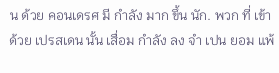น ด้วย คอนเดรศ มี กำลัง มาก ขึ้น นัก. พวก ที่ เข้า ด้วย เปรสเดน นั้น เสื่อม กำลัง ลง จำ เปน ยอม แพ้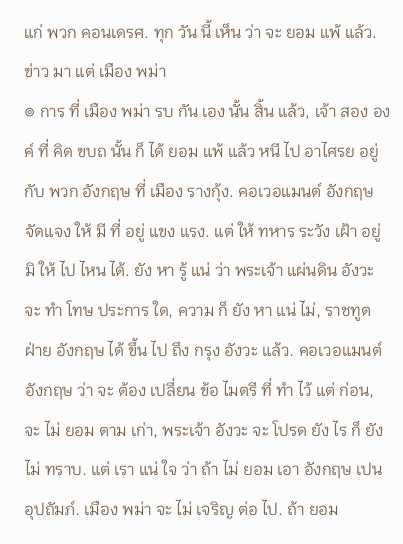แก่ พวก คอนเดรศ. ทุก วัน นี้ เห็น ว่า จะ ยอม แพ้ แล้ว.
ข่าว มา แต่ เมือง พม่า
๏ การ ที่ เมือง พม่า รบ กัน เอง นั้น สิ้น แล้ว, เจ้า สอง องค์ ที่ คิด ขบถ นั้น ก็ ได้ ยอม แพ้ แล้ว หนี ไป อาไศรย อยู่ กับ พวก อังกฤษ ที่ เมือง รางกุ้ง. คอเวอแมนต์ อังกฤษ จัดแจง ให้ มี ที่ อยู่ แขง แรง. แต่ ให้ ทหาร ระวัง เฝ้า อยู่ มิ ให้ ไป ไหน ได้. ยัง หา รู้ แน่ ว่า พระเจ้า แผ่นดิน อังวะ จะ ทำ โทษ ประการ ใด, ความ ก็ ยัง หา แน่ ไม่, ราชทูต ฝ่าย อังกฤษ ได้ ขึ้น ไป ถึง กรุง อังวะ แล้ว. คอเวอแมนต์ อังกฤษ ว่า จะ ต้อง เปลี่ยน ข้อ ไมตรี ที่ ทำ ไว้ แต่ ก่อน, จะ ไม่ ยอม ตาม เก่า, พระเจ้า อังวะ จะ โปรด ยัง ไร ก็ ยัง ไม่ ทราบ. แต่ เรา แน่ ใจ ว่า ถ้า ไม่ ยอม เอา อังกฤษ เปน อุปถัมภ์. เมือง พม่า จะ ไม่ เจริญ ต่อ ไป. ถ้า ยอม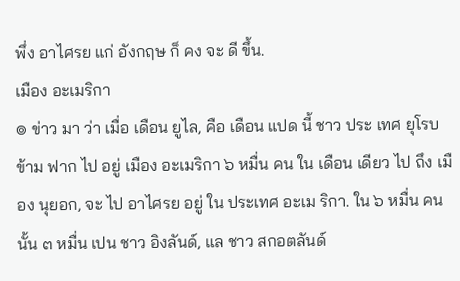พึ่ง อาไศรย แก่ อังกฤษ ก็ คง จะ ดี ขึ้น.
เมือง อะเมริกา
๏ ข่าว มา ว่า เมื่อ เดือน ยูไล, คือ เดือน แปด นี้ ชาว ประ เทศ ยุโรบ ข้าม ฟาก ไป อยู่ เมือง อะเมริกา ๖ หมื่น คน ใน เดือน เดียว ไป ถึง เมือง นุยอก, จะ ไป อาไศรย อยู่ ใน ประเทศ อะเม ริกา. ใน ๖ หมื่น คน นั้น ๓ หมื่น เปน ชาว อิงลันด์, แล ชาว สกอตลันด์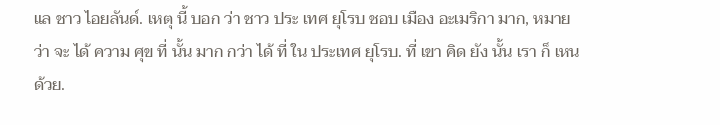แล ชาว ไอยลันด์. เหตุ นี้ บอก ว่า ชาว ประ เทศ ยุโรบ ชอบ เมือง อะเมริกา มาก, หมาย ว่า จะ ได้ ความ ศุข ที่ นั้น มาก กว่า ได้ ที่ ใน ประเทศ ยุโรบ. ที่ เขา คิด ยัง นั้น เรา ก็ เหน ด้วย.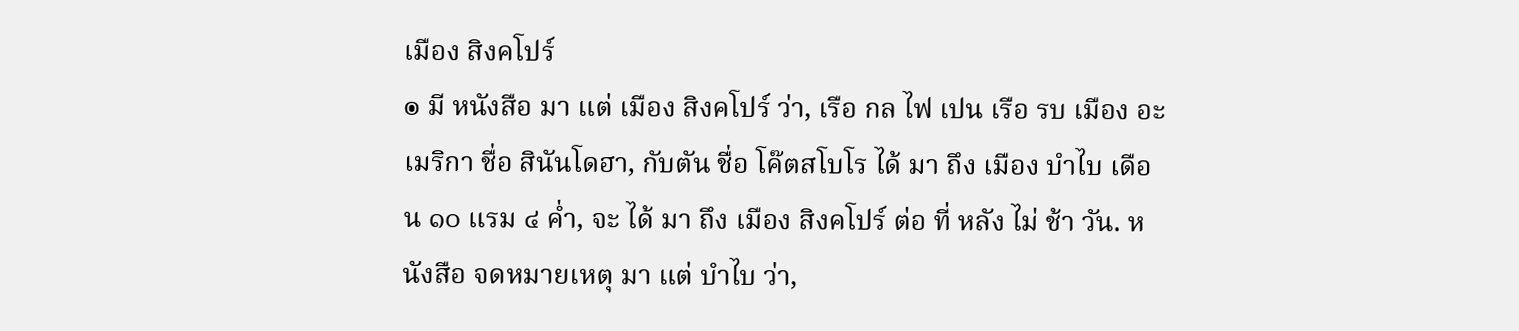เมือง สิงคโปร์
๏ มี หนังสือ มา แต่ เมือง สิงคโปร์ ว่า, เรือ กล ไฟ เปน เรือ รบ เมือง อะเมริกา ชื่อ สินันโดฮา, กับตัน ชื่อ โค๊ตสโบโร ได้ มา ถึง เมือง บำไบ เดือน ๑๐ แรม ๔ ค่ำ, จะ ได้ มา ถึง เมือง สิงคโปร์ ต่อ ที่ หลัง ไม่ ช้า วัน. หนังสือ จดหมายเหตุ มา แต่ บำไบ ว่า,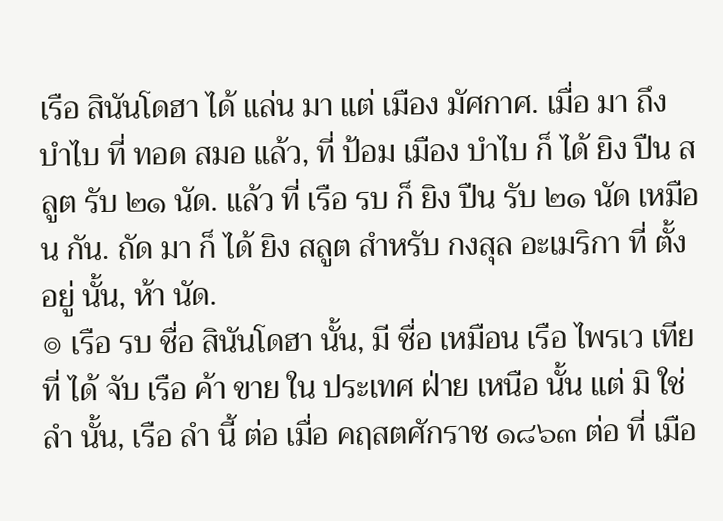เรือ สินันโดฮา ได้ แล่น มา แต่ เมือง มัศกาศ. เมื่อ มา ถึง บำไบ ที่ ทอด สมอ แล้ว, ที่ ป้อม เมือง บำไบ ก็ ได้ ยิง ปืน สลูต รับ ๒๑ นัด. แล้ว ที่ เรือ รบ ก็ ยิง ปืน รับ ๒๑ นัด เหมือน กัน. ถัด มา ก็ ได้ ยิง สลูต สำหรับ กงสุล อะเมริกา ที่ ตั้ง อยู่ นั้น, ห้า นัด.
๏ เรือ รบ ชื่อ สินันโดฮา นั้น, มี ชื่อ เหมือน เรือ ไพรเว เทีย ที่ ได้ จับ เรือ ค้า ขาย ใน ประเทศ ฝ่าย เหนือ นั้น แต่ มิ ใช่ ลำ นั้น, เรือ ลำ นี้ ต่อ เมื่อ คฤสตศักราช ๑๘๖๓ ต่อ ที่ เมือ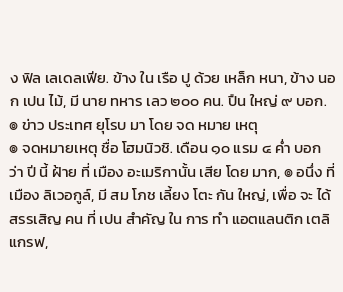ง ฟิล เลเดลเฟีย. ข้าง ใน เรือ ปู ด้วย เหล็ก หนา, ข้าง นอก เปน ไม้, มี นาย ทหาร เลว ๒๐๐ คน. ปืน ใหญ่ ๙ บอก.
๏ ข่าว ประเทศ ยุโรบ มา โดย จด หมาย เหตุ
๏ จดหมายเหตุ ชื่อ โฮมนิวชิ. เดือน ๑๐ แรม ๔ ค่ำ บอก ว่า ปี นี้ ฝ้าย ที่ เมือง อะเมริกานั้น เสีย โดย มาก, ๏ อนึ่ง ที่ เมือง ลิเวอกูล์, มี สม โภช เลี้ยง โตะ กัน ใหญ่, เพื่อ จะ ได้ สรรเสิญ คน ที่ เปน สำคัญ ใน การ ทำ แอตแลนติก เตลิแกรฟ,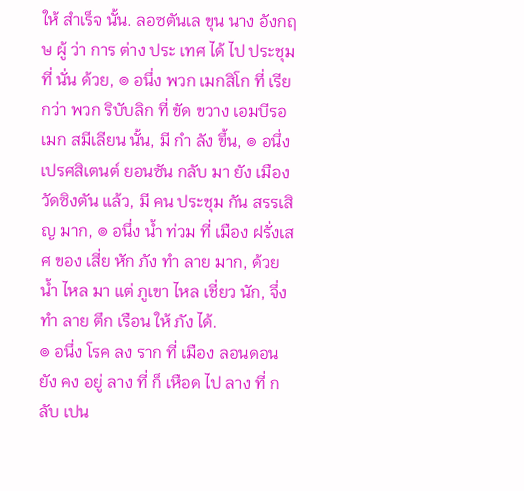ให้ สำเร็จ นั้น. ลอซตันเล ขุน นาง อังกฤษ ผู้ ว่า การ ต่าง ประ เทศ ได้ ไป ประชุม ที่ นั่น ด้วย, ๏ อนึ่ง พวก เมกสิโก ที่ เรียกว่า พวก ริบับลิก ที่ ขัด ขวาง เอมบีรอ เมก สมีเลียน นั้น, มี กำ ลัง ขึ้น, ๏ อนึ่ง เปรศสิเตนต์ ยอนซัน กลับ มา ยัง เมือง วัดซิงตัน แล้ว, มี คน ประชุม กัน สรรเสิญ มาก, ๏ อนึ่ง น้ำ ท่วม ที่ เมือง ฝรั่งเสศ ของ เสี่ย หัก ภัง ทำ ลาย มาก, ด้วย น้ำ ไหล มา แต่ ภูเขา ไหล เชี่ยว นัก, จึ่ง ทำ ลาย ตึก เรือน ให้ ภัง ได้.
๏ อนึ่ง โรค ลง ราก ที่ เมือง ลอนดอน ยัง คง อยู่ ลาง ที่ ก็ เหือด ไป ลาง ที่ กลับ เปน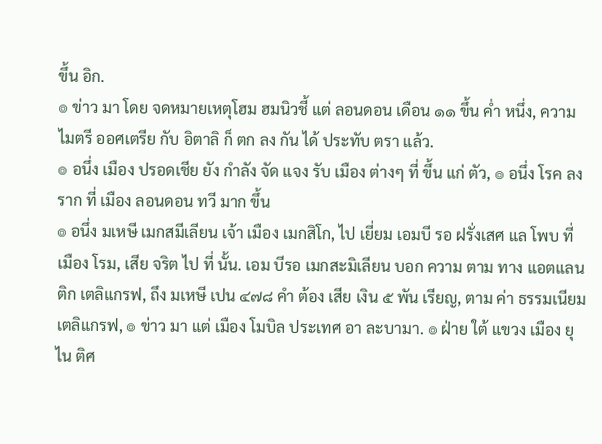ขึ้น อิก.
๏ ข่าว มา โดย จดหมายเหตุโฮม ฮมนิวชี้ แต่ ลอนดอน เดือน ๑๑ ขึ้น ค่ำ หนึ่ง, ความ ไมตรี ออศเตรีย กับ อิตาลิ ก็ ตก ลง กัน ได้ ประทับ ตรา แล้ว.
๏ อนึ่ง เมือง ปรอดเชีย ยัง กำลัง จัด แจง รับ เมือง ต่างๆ ที่ ขึ้น แก่ ตัว, ๏ อนึ่ง โรค ลง ราก ที่ เมือง ลอนดอน ทวี มาก ขึ้น
๏ อนึ่ง มเหษี เมกสมีเลียน เจ้า เมือง เมกสิโก, ไป เยี่ยม เอมบี รอ ฝรั่งเสศ แล โพบ ที่ เมือง โรม, เสีย จริต ไป ที่ นั้น. เอม บีรอ เมกสะมิเลียน บอก ความ ตาม ทาง แอตแลน ติก เตลิแกรฟ, ถึง มเหษี เปน ๔๗๘ คำ ต้อง เสีย เงิน ๕ พัน เรียญ, ตาม ค่า ธรรมเนียม เตลิแกรฟ, ๏ ข่าว มา แต่ เมือง โมบิล ประเทศ อา ละบามา. ๏ ฝ่าย ใต้ แขวง เมือง ยุไน ติศ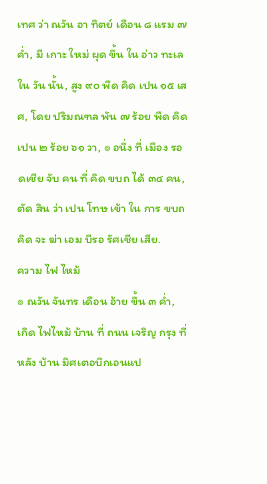เทศ ว่า ณวัน อา ทิตย์ เดือน ๘ แรม ๗ ค่ำ, มี เกาะ ใหม่ ผุด ขึ้น ใน อ่าว ทะเล ใน วัน นั้น, สูง ๙๐ พืด คิด เปน ๑๕ เสศ, โดย ปริมณฑล พัน ๗ ร้อย พืด คิด เปน ๒ ร้อย ๖๑ วา, ๏ อนึ่ง ที่ เมือง รอดเชีย จับ คน ที่ คิด ขบถ ได้ ๓๔ คน, ตัด สิน ว่า เปน โทษ เข้า ใน การ ขบถ คิด จะ ฆ่า เอม บีรอ รัศเชีย เสีย.
ความ ไฟ ไหม้
๏ ณวัน จันทร เดือน อ้าย ขึ้น ๓ ค่ำ, เกิด ไฟไหม้ บ้าน ที่ ถนน เจริญ กรุง ที่ หลัง บ้าน มิศเตอบึกเอนแป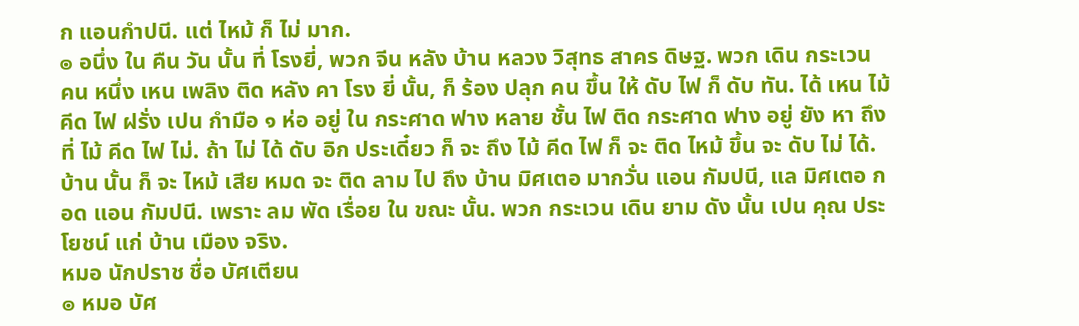ก แอนกำปนี. แต่ ไหม้ ก็ ไม่ มาก.
๏ อนึ่ง ใน คืน วัน นั้น ที่ โรงยี่, พวก จีน หลัง บ้าน หลวง วิสุทธ สาคร ดิษฐ. พวก เดิน กระเวน คน หนึ่ง เหน เพลิง ติด หลัง คา โรง ยี่ นั้น, ก็ ร้อง ปลุก คน ขึ้น ให้ ดับ ไฟ ก็ ดับ ทัน. ได้ เหน ไม้ คีด ไฟ ฝรั่ง เปน กำมือ ๑ ห่อ อยู่ ใน กระศาด ฟาง หลาย ชั้น ไฟ ติด กระศาด ฟาง อยู่ ยัง หา ถึง ที่ ไม้ คีด ไฟ ไม่. ถ้า ไม่ ได้ ดับ อิก ประเดี๋ยว ก็ จะ ถึง ไม้ คีด ไฟ ก็ จะ ติด ไหม้ ขึ้น จะ ดับ ไม่ ได้. บ้าน นั้น ก็ จะ ไหม้ เสีย หมด จะ ติด ลาม ไป ถึง บ้าน มิศเตอ มากวั่น แอน กัมปนี, แล มิศเตอ กอด แอน กัมปนี. เพราะ ลม พัด เรื่อย ใน ขณะ นั้น. พวก กระเวน เดิน ยาม ดัง นั้น เปน คุณ ประโยชน์ แก่ บ้าน เมือง จริง.
หมอ นักปราช ชื่อ บัศเตียน
๏ หมอ บัศ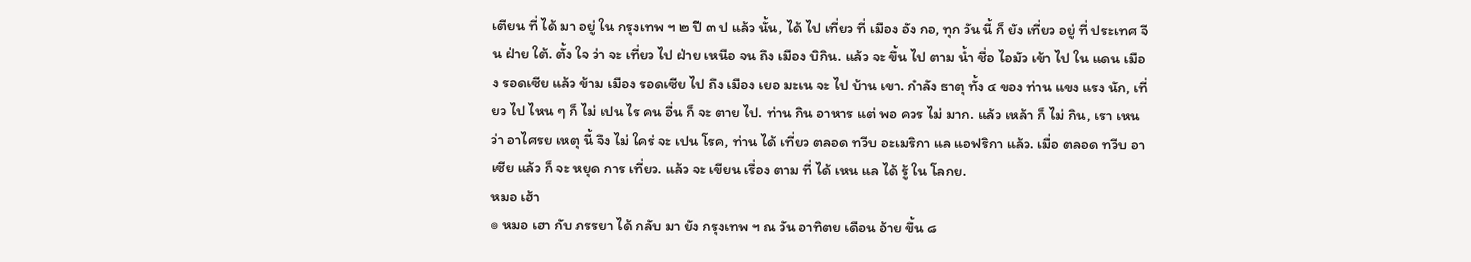เตียน ที่ ได้ มา อยู่ ใน กรุงเทพ ฯ ๒ ปี ๓ ป แล้ว นั้น, ได้ ไป เที่ยว ที่ เมือง อัง กอ, ทุก วัน นี้ ก็ ยัง เที่ยว อยู่ ที่ ประเทศ จีน ฝ่าย ใต้. ตั้ง ใจ ว่า จะ เที่ยว ไป ฝ่าย เหนือ จน ถึง เมือง บิกิน. แล้ว จะ ขึ้น ไป ตาม น้ำ ชื่อ ไอมัว เข้า ไป ใน แดน เมือง รอดเซีย แล้ว ข้าม เมือง รอดเซีย ไป ถึง เมือง เยอ มะเน จะ ไป บ้าน เขา. กำลัง ธาตุ ทั้ง ๔ ของ ท่าน แขง แรง นัก, เที่ยว ไป ไหน ๆ ก็ ไม่ เปน ไร คน อื่น ก็ จะ ตาย ไป. ท่าน กิน อาหาร แต่ พอ ควร ไม่ มาก. แล้ว เหล้า ก็ ไม่ กิน, เรา เหน ว่า อาไศรย เหตุ นี้ จึง ไม่ ใคร่ จะ เปน โรค, ท่าน ได้ เที่ยว ตลอด ทวีบ อะเมริกา แล แอฟริกา แล้ว. เมื่อ ตลอด ทวีบ อาเซีย แล้ว ก็ จะ หยุด การ เที่ยว. แล้ว จะ เขียน เรื่อง ตาม ที่ ได้ เหน แล ได้ รู้ ใน โลกย.
หมอ เฮ้า
๏ หมอ เฮา กับ ภรรยา ได้ กลับ มา ยัง กรุงเทพ ฯ ณ วัน อาทิตย เดือน อ้าย ขึ้น ๘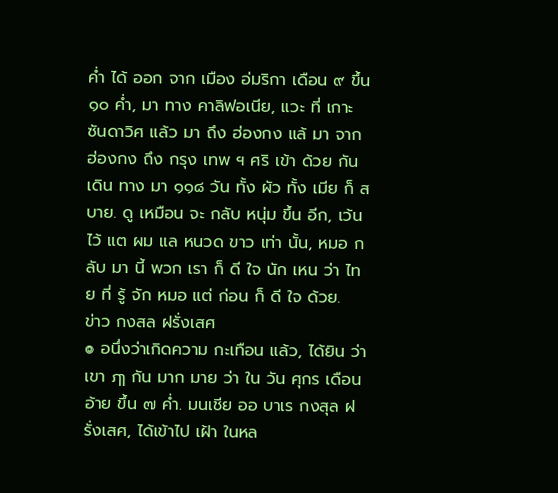ค่ำ ได้ ออก จาก เมือง อ่มริกา เดือน ๙ ขึ้น ๑๐ ค่ำ, มา ทาง คาลิฟอเนีย, แวะ ที่ เกาะ ซันดาวิศ แล้ว มา ถึง ฮ่องกง แล้ มา จาก ฮ่องกง ถึง กรุง เทพ ฯ ศริ เข้า ด้วย กัน เดิน ทาง มา ๑๑๘ วัน ทั้ง ผัว ทั้ง เมีย ก็ สบาย. ดู เหมือน จะ กลับ หนุ่ม ขึ้น อีก, เว้น ไว้ แต ผม แล หนวด ขาว เท่า นั้น, หมอ กลับ มา นี้ พวก เรา ก็ ดี ใจ นัก เหน ว่า ไทย ที่ รู้ จัก หมอ แต่ ก่อน ก็ ดี ใจ ด้วย.
ข่าว กงสล ฝรั่งเสศ
๏ อนึ่งว่าเกิดความ กะเทือน แล้ว, ได้ยิน ว่าเขา ฦๅ กัน มาก มาย ว่า ใน วัน ศุกร เดือน อ้าย ขึ้น ๗ ค่ำ. มนเชีย ออ บาเร กงสุล ฝรั่งเสศ, ได้เข้าไป เฝ้า ในหล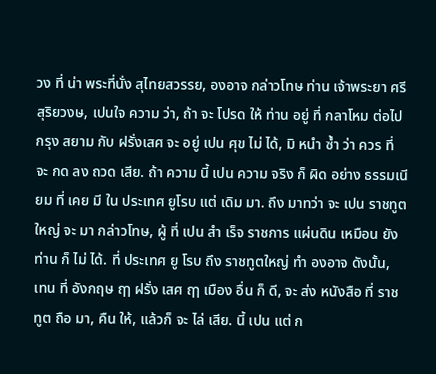วง ที่ น่า พระที่นั่ง สุไทยสวรรย, องอาจ กล่าวโทษ ท่าน เจ้าพระยา ศรีสุริยวงษ, เปนใจ ความ ว่า, ถ้า จะ โปรด ให้ ท่าน อยู่ ที่ กลาโหม ต่อไป กรุง สยาม กับ ฝรั่งเสศ จะ อยู่ เปน ศุข ไม่ ได้, มิ หนำ ซ้ำ ว่า ควร ที่ จะ กด ลง ถวด เสีย. ถ้า ความ นี้ เปน ความ จริง ก็ ผิด อย่าง ธรรมเนียม ที่ เคย มี ใน ประเทศ ยูโรบ แต่ เดิม มา. ถึง มาทว่า จะ เปน ราชทูตใหญ่ จะ มา กล่าวโทษ, ผู้ ที่ เปน สำ เร็จ ราชการ แผ่นดิน เหมือน ยัง ท่าน ก็ ไม่ ได้. ที่ ประเทศ ยู โรบ ถึง ราชทูตใหญ่ ทำ องอาจ ดังนั้น, เทน ที่ อังกฤษ ฤๅ ฝรั่ง เสศ ฤๅ เมือง อื่น ก็ ดี, จะ ส่ง หนังสือ ที่ ราชทูต ถือ มา, คืน ให้, แล้วก็ จะ ไล่ เสีย. นี้ เปน แต่ ก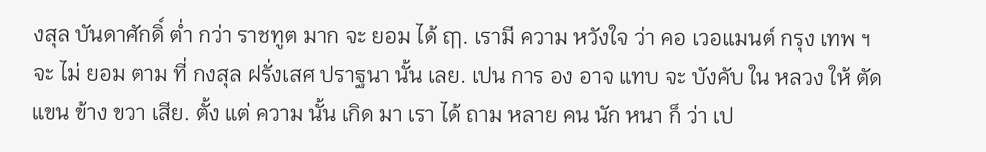งสุล บันดาศักดิ์ ต่ำ กว่า ราชทูต มาก จะ ยอม ได้ ฤๅ. เรามี ความ หวังใจ ว่า คอ เวอแมนต์ กรุง เทพ ฯ จะ ไม่ ยอม ตาม ที่ กงสุล ฝรั่งเสศ ปราฐนา นั้น เลย. เปน การ อง อาจ แทบ จะ บังคับ ใน หลวง ให้ ตัด แขน ข้าง ขวา เสีย. ตั้ง แต่ ความ นั้น เกิด มา เรา ได้ ถาม หลาย คน นัก หนา ก็ ว่า เป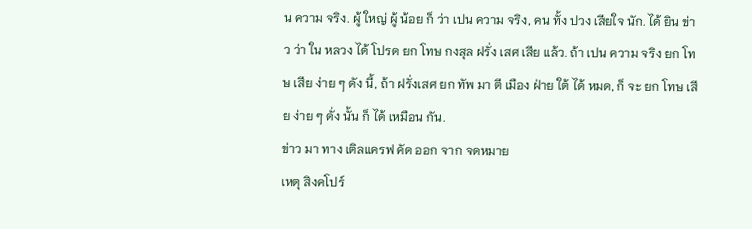น ความ จริง. ผู้ ใหญ่ ผู้ น้อย ก็ ว่า เปน ความ จริง, คน ทั้ง ปวง เสียใจ นัก. ได้ ยิน ข่าว ว่า ใน หลวง ได้ โปรด ยก โทษ กงสุล ฝรั่ง เสศ เสีย แล้ว. ถ้า เปน ความ จริง ยก โทษ เสีย ง่าย ๆ ดัง นี้, ถ้า ฝรั่งเสศ ยก ทัพ มา ตี เมือง ฝ่าย ใต้ ได้ หมด, ก็ จะ ยก โทษ เสีย ง่าย ๆ ดั่ง นั้น ก็ ได้ เหมือน กัน.
ข่าว มา ทาง เติลแครฟ คัด ออก จาก จดหมาย
เหตุ สิงคโปร์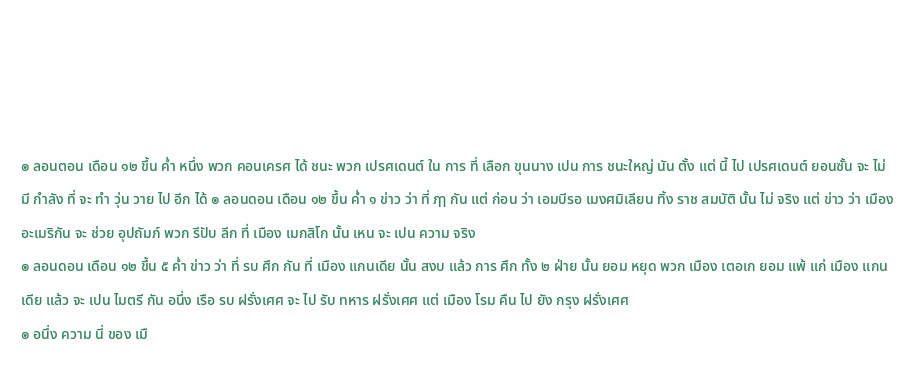๏ ลอนตอน เดือน ๑๒ ขึ้น ค่ำ หนึ่ง พวก คอนเครศ ได้ ชนะ พวก เปรศเดนต์ ใน การ ที่ เลือก ขุนนาง เปน การ ชนะใหญ่ นัน ตั้ง แต่ นี้ ไป เปรศเดนต์ ยอนซั้น จะ ไม่ มี กำลัง ที่ จะ ทำ วุ่น วาย ไป อีก ได้ ๏ ลอนดอน เดือน ๑๒ ขึ้น ค่ำ ๑ ข่าว ว่า ที่ ฦๅ กัน แต่ ก่อน ว่า เอมบีรอ เมงศมิเลียน ทิ้ง ราช สมบัติ นั้น ไม่ จริง แต่ ข่าว ว่า เมือง อะเมริกัน จะ ช่วย อุปถัมภ์ พวก รีปับ ลีก ที่ เมือง เมกสิโก นั้น เหน จะ เปน ความ จริง
๏ ลอนดอน เดือน ๑๒ ขึ้น ๕ ค่ำ ข่าว ว่า ที่ รบ ศึก กัน ที่ เมือง แกนเดีย นั้น สงบ แล้ว การ ศึก ทั้ง ๒ ฝ่าย นั้น ยอม หยุด พวก เมือง เตอเก ยอม แพ้ แก่ เมือง แกนเดีย แล้ว จะ เปน ไมตรี กัน อนึ่ง เรือ รบ ฝรั่งเศศ จะ ไป รับ ทหาร ฝรั่งเศศ แต่ เมือง โรม คืน ไป ยัง กรุง ฝรั่งเศศ
๏ อนึ่ง ความ นี่ ของ เมื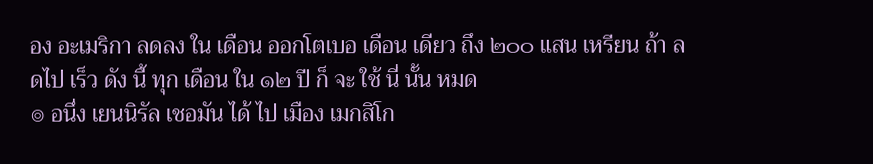อง อะเมริกา ลดลง ใน เดือน ออกโตเบอ เดือน เดียว ถึง ๒๐๐ แสน เหรียน ถ้า ลดไป เร็ว ดัง นี้ ทุก เดือน ใน ๑๒ ปี ก็ จะ ใช้ นี่ นั้น หมด
๏ อนึ่ง เยนนิรัล เชอมัน ได้ ไป เมือง เมกสิโก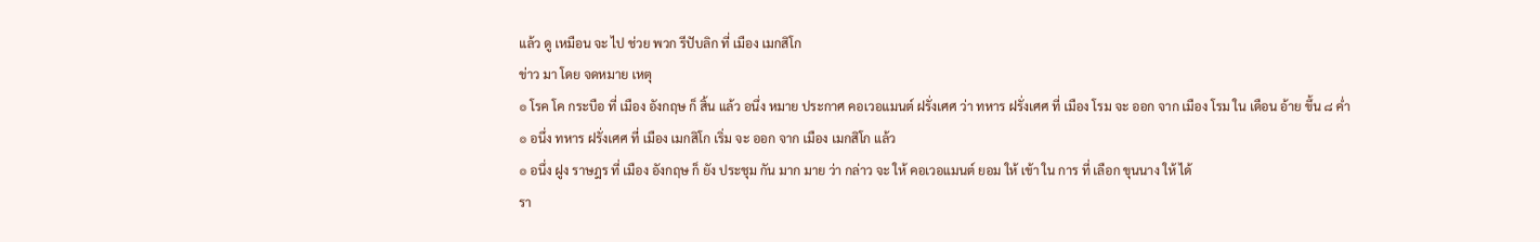แล้ว ดู เหมือน จะ ไป ช่วย พวก รีปับลิก ที่ เมือง เมกสิโก
ข่าว มา โดย จดหมาย เหตุ
๏ โรค โค กระบือ ที่ เมือง อังกฤษ ก็ สิ้น แล้ว อนึ่ง หมาย ประกาศ คอเวอแมนต์ ฝรั่งเศศ ว่า ทหาร ฝรั่งเศศ ที่ เมือง โรม จะ ออก จาก เมือง โรม ใน เดือน อ้าย ขึ้น ๘ ค่ำ
๏ อนึ่ง ทหาร ฝรั่งเศศ ที่ เมือง เมกสิโก เริ่ม จะ ออก จาก เมือง เมกสิโก แล้ว
๏ อนึ่ง ฝูง ราษฎร ที่ เมือง อังกฤษ ก็ ยัง ประชุม กัน มาก มาย ว่า กล่าว จะ ให้ คอเวอแมนต์ ยอม ให้ เข้า ใน การ ที่ เลือก ขุนนาง ให้ ได้
รา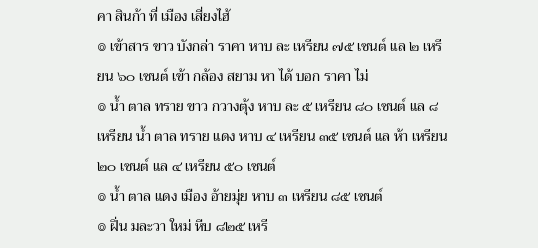คา สินก้า ที่ เมือง เสี่ยงไฮ้
๏ เข้าสาร ขาว บังกล่า ราคา หาบ ละ เหรียน ๗๕ เซนต์ แล ๒ เหรียน ๖๐ เซนต์ เข้า กล้อง สยาม หา ได้ บอก ราคา ไม่
๏ น้ำ ตาล ทราย ขาว กวางตุ้ง หาบ ละ ๕ เหรียน ๘๐ เซนต์ แล ๘ เหรียน น้ำ ตาล ทราย แดง หาบ ๔ เหรียน ๓๕ เซนต์ แล ห้า เหรียน ๒๐ เซนต์ แล ๔ เหรียน ๕๐ เซนต์
๏ น้ำ ตาล แดง เมือง อ้ายมุ่ย หาบ ๓ เหรียน ๘๕ เซนต์
๏ ฝิ่น มละวา ใหม่ หีบ ๘๒๕ เหรี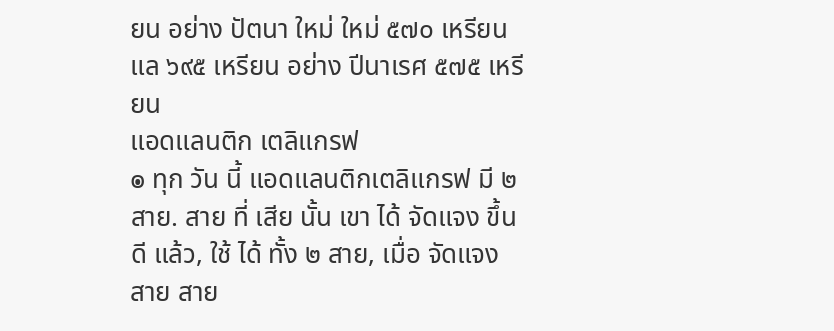ยน อย่าง ปัตนา ใหม่ ใหม่ ๕๗๐ เหรียน แล ๖๙๕ เหรียน อย่าง ปีนาเรศ ๕๗๕ เหรียน
แอดแลนติก เตลิแกรฟ
๏ ทุก วัน นี้ แอดแลนติกเตลิแกรฟ มี ๒ สาย. สาย ที่ เสีย นั้น เขา ได้ จัดแจง ขึ้น ดี แล้ว, ใช้ ได้ ทั้ง ๒ สาย, เมื่อ จัดแจง สาย สาย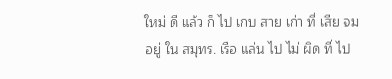ใหม่ ดี แล้ว ก็ ไป เกบ สาย เก่า ที่ เสีย จม อยู่ ใน สมุทร. เรือ แล่น ไป ไม่ ผิด ที่ ไป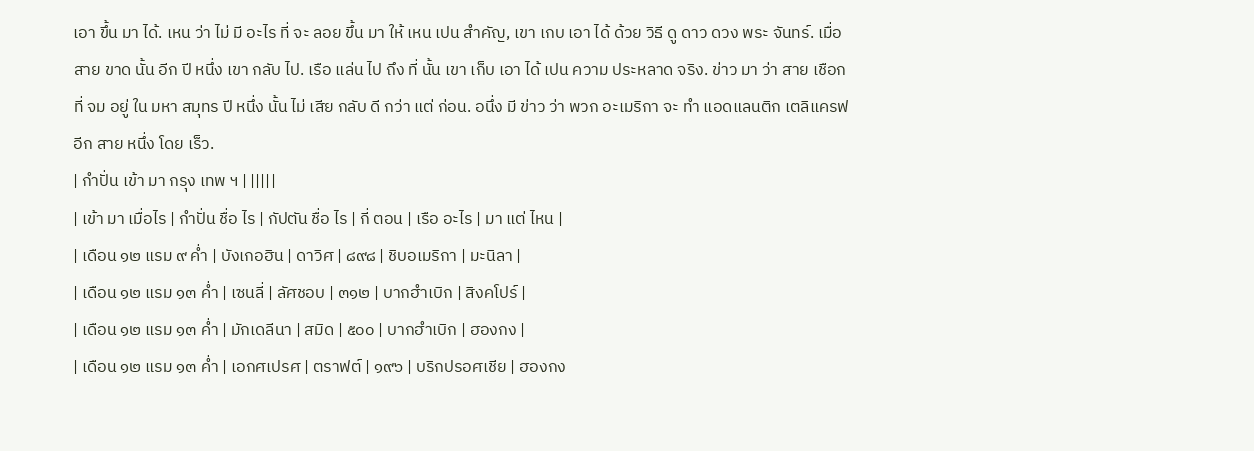เอา ขึ้น มา ได้. เหน ว่า ไม่ มี อะไร ที่ จะ ลอย ขึ้น มา ให้ เหน เปน สำคัญ, เขา เกบ เอา ได้ ด้วย วิธี ดู ดาว ดวง พระ จันทร์. เมื่อ สาย ขาด นั้น อีก ปี หนึ่ง เขา กลับ ไป. เรือ แล่น ไป ถึง ที่ นั้น เขา เก็บ เอา ได้ เปน ความ ประหลาด จริง. ข่าว มา ว่า สาย เชือก ที่ จม อยู่ ใน มหา สมุทร ปี หนึ่ง นั้น ไม่ เสีย กลับ ดี กว่า แต่ ก่อน. อนึ่ง มี ข่าว ว่า พวก อะเมริกา จะ ทำ แอดแลนติก เตลิแครฟ อีก สาย หนึ่ง โดย เร็ว.
| กำปั่น เข้า มา กรุง เทพ ฯ | |||||
| เข้า มา เมื่อไร | กำปั่น ชื่อ ไร | กัปตัน ชื่อ ไร | กี่ ตอน | เรือ อะไร | มา แต่ ไหน |
| เดือน ๑๒ แรม ๙ ค่ำ | บังเกอฮิน | ดาวิศ | ๘๙๘ | ชิบอเมริกา | มะนิลา |
| เดือน ๑๒ แรม ๑๓ ค่ำ | เซนลี่ | ลัศชอบ | ๓๑๒ | บากฮำเบิก | สิงคโปร์ |
| เดือน ๑๒ แรม ๑๓ ค่ำ | มักเดลีนา | สมิด | ๕๐๐ | บากฮำเบิก | ฮองกง |
| เดือน ๑๒ แรม ๑๓ ค่ำ | เอกศเปรศ | ตราฟต์ | ๑๙๖ | บริกปรอศเชีย | ฮองกง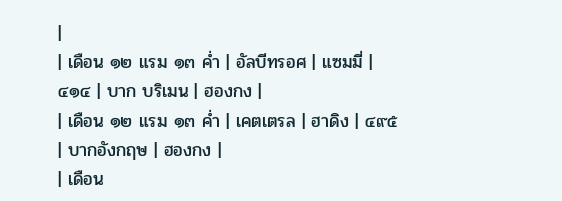|
| เดือน ๑๒ แรม ๑๓ ค่ำ | อัลบีทรอศ | แซมมี่ | ๔๑๔ | บาก บริเมน | ฮองกง |
| เดือน ๑๒ แรม ๑๓ ค่ำ | เคตเตรล | ฮาดิง | ๔๙๕ | บากอังกฤษ | ฮองกง |
| เดือน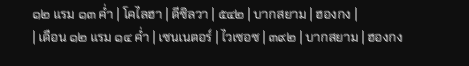๑๒ แรม ๑๓ ค่ำ | โคไลฮา | ดีซิลวา | ๕๔๒ | บากสยาม | ฮองกง |
| เดือน ๑๒ แรม ๑๔ ค่ำ | เซนเนตอร์ | ไวเซอซ | ๓๙๒ | บากสยาม | ฮองกง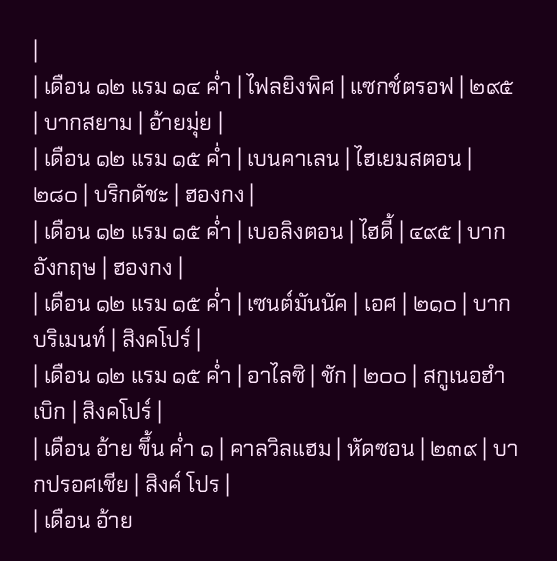|
| เดือน ๑๒ แรม ๑๔ ค่ำ | ไฟลยิงพิศ | แซกช์ตรอฟ | ๒๙๕ | บากสยาม | อ้ายมุ่ย |
| เดือน ๑๒ แรม ๑๕ ค่ำ | เบนคาเลน | ไฮเยมสตอน | ๒๘๐ | บริกดัชะ | ฮองกง |
| เดือน ๑๒ แรม ๑๕ ค่ำ | เบอลิงตอน | ไฮดี้ | ๔๙๕ | บากอังกฤษ | ฮองกง |
| เดือน ๑๒ แรม ๑๕ ค่ำ | เซนต์มันนัค | เอศ | ๒๑๐ | บากบริเมนท์ | สิงคโปร์ |
| เดือน ๑๒ แรม ๑๕ ค่ำ | อาไลซิ | ชัก | ๒๐๐ | สกูเนอฮำเบิก | สิงคโปร์ |
| เดือน อ้าย ขึ้น ค่ำ ๑ | คาลวิลแฮม | หัดซอน | ๒๓๙ | บากปรอศเชีย | สิงค์ โปร |
| เดือน อ้าย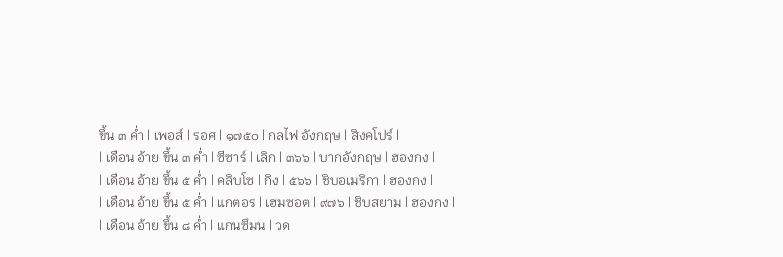ขึ้น ๓ ค่ำ | เพอส์ | รอศ | ๑๗๕๐ | กลไฟ อังกฤษ | สิงคโปร์ |
| เดือน อ้าย ขึ้น ๓ ค่ำ | ซีซาร์ | เลิก | ๓๖๖ | บากอังกฤษ | ฮองกง |
| เดือน อ้าย ขึ้น ๕ ค่ำ | คลิบโซ | กิง | ๕๖๖ | ชิบอเมริกา | ฮองกง |
| เดือน อ้าย ขึ้น ๕ ค่ำ | แกตอร | เฮมซอต | ๙๗๖ | ชิบสยาม | ฮองกง |
| เดือน อ้าย ขึ้น ๘ ค่ำ | แกนซึมน | วด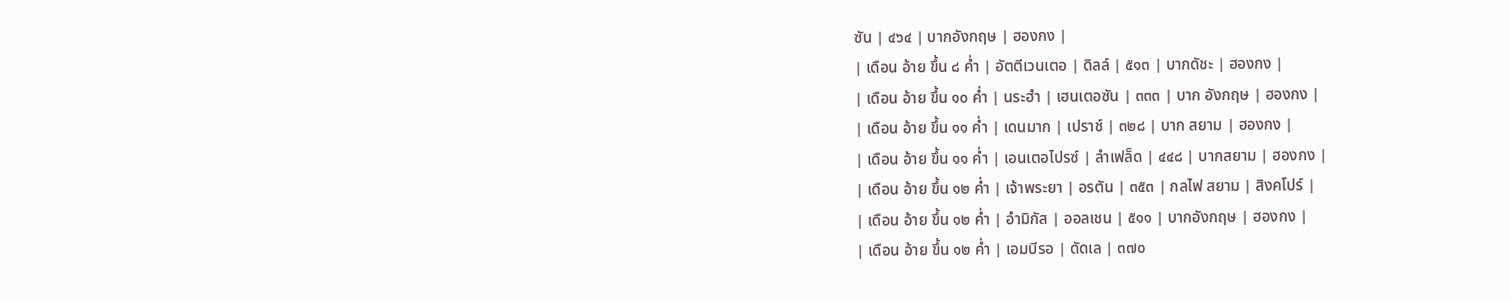ซัน | ๔๖๔ | บากอังกฤษ | ฮองกง |
| เดือน อ้าย ขึ้น ๘ ค่ำ | อัตตีเวนเตอ | ดิลล์ | ๕๑๓ | บากดัชะ | ฮองกง |
| เดือน อ้าย ขึ้น ๑๐ ค่ำ | นระฮำ | เฮนเตอซัน | ๓๓๓ | บาก อังกฤษ | ฮองกง |
| เดือน อ้าย ขึ้น ๑๑ ค่ำ | เดนมาก | เปราช์ | ๓๒๘ | บาก สยาม | ฮองกง |
| เดือน อ้าย ขึ้น ๑๑ ค่ำ | เอนเตอไปรซ์ | ลำเฟล็ด | ๔๔๘ | บากสยาม | ฮองกง |
| เดือน อ้าย ขึ้น ๑๒ ค่ำ | เจ้าพระยา | อรตัน | ๓๕๓ | กลไฟ สยาม | สิงคโปร์ |
| เดือน อ้าย ขึ้น ๑๒ ค่ำ | อำมิกัส | ออลเชน | ๕๑๑ | บากอังกฤษ | ฮองกง |
| เดือน อ้าย ขึ้น ๑๒ ค่ำ | เอมบีรอ | ดัดเล | ๓๗๐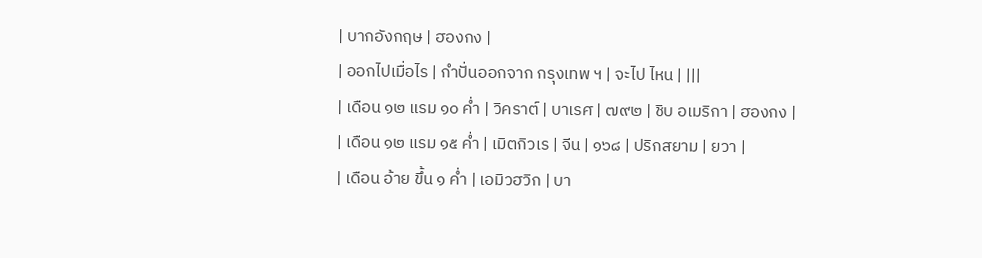| บากอังกฤษ | ฮองกง |
| ออกไปเมื่อไร | กำปั่นออกจาก กรุงเทพ ฯ | จะไป ไหน | |||
| เดือน ๑๒ แรม ๑๐ ค่ำ | วิคราต์ | บาเรศ | ๗๙๒ | ชิบ อเมริกา | ฮองกง |
| เดือน ๑๒ แรม ๑๕ ค่ำ | เมิตกิวเร | จีน | ๑๖๘ | ปริกสยาม | ยวา |
| เดือน อ้าย ขึ้น ๑ ค่ำ | เอมิวฮวิก | บา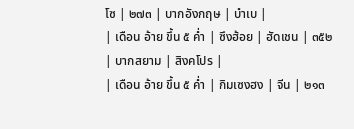โซ | ๒๗๓ | บากอังกฤษ | บำเบ |
| เดือน อ้าย ขึ้น ๕ ค่ำ | ซึงฮ้อย | ฮัดเชน | ๓๕๒ | บากสยาม | สิงคโปร |
| เดือน อ้าย ขึ้น ๕ ค่ำ | กิมเซงฮง | จีน | ๒๑๓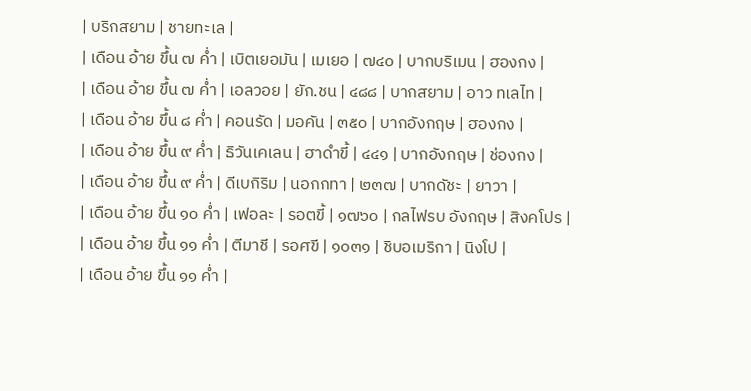| บริกสยาม | ชายทะเล |
| เดือน อ้าย ขึ้น ๗ ค่ำ | เบิตเยอมัน | เมเยอ | ๗๔๐ | บากบริเมน | ฮองกง |
| เดือน อ้าย ขึ้น ๗ ค่ำ | เอลวอย | ยัก.ชน | ๔๘๘ | บากสยาม | อาว ทเลไท |
| เดือน อ้าย ขึ้น ๘ ค่ำ | คอนรัด | มอคัน | ๓๕๐ | บากอังกฤษ | ฮองกง |
| เดือน อ้าย ขึ้น ๙ ค่ำ | ธิวันเคเลน | ฮาดำขี้ | ๔๔๑ | บากอังกฤษ | ช่องกง |
| เดือน อ้าย ขึ้น ๙ ค่ำ | ดีเบกิริม | นอกกทา | ๒๓๗ | บากดัชะ | ยาวา |
| เดือน อ้าย ขึ้น ๑๐ ค่ำ | เฟอละ | รอตขี้ | ๑๗๖๐ | กลไฟรบ อังกฤษ | สิงคโปร |
| เดือน อ้าย ขึ้น ๑๑ ค่ำ | ตีมาชี | รอศขี | ๑๐๓๑ | ชิบอเมริกา | นิงโป |
| เดือน อ้าย ขึ้น ๑๑ ค่ำ |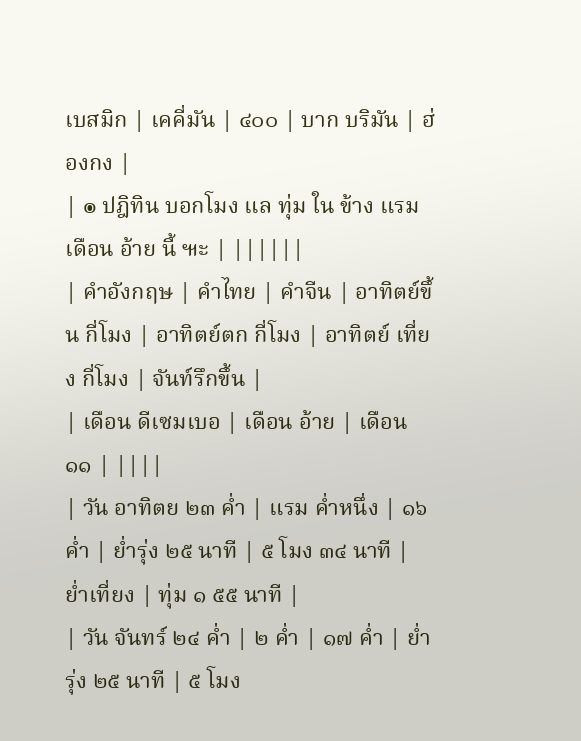เบสมิก | เคคี่มัน | ๔๐๐ | บาก บริมัน | ฮ่องกง |
| ๏ ปฎิทิน บอกโมง แล ทุ่ม ใน ข้าง แรม เดือน อ้าย นี้ ๚ะ | ||||||
| คำอังกฤษ | คำไทย | คำจีน | อาทิตย์ขึ้น กี่โมง | อาทิตย์ตก กี่โมง | อาทิตย์ เที่ยง กี่โมง | จันท์รึกขึ้น |
| เดือน ดีเซมเบอ | เดือน อ้าย | เดือน ๑๑ | ||||
| วัน อาทิตย ๒๓ ค่ำ | แรม ค่ำหนึ่ง | ๑๖ ค่ำ | ย่ำรุ่ง ๒๕ นาที | ๕ โมง ๓๔ นาที | ย่ำเที่ยง | ทุ่ม ๑ ๕๕ นาที |
| วัน จันทร์ ๒๔ ค่ำ | ๒ ค่ำ | ๑๗ ค่ำ | ย่ำรุ่ง ๒๕ นาที | ๕ โมง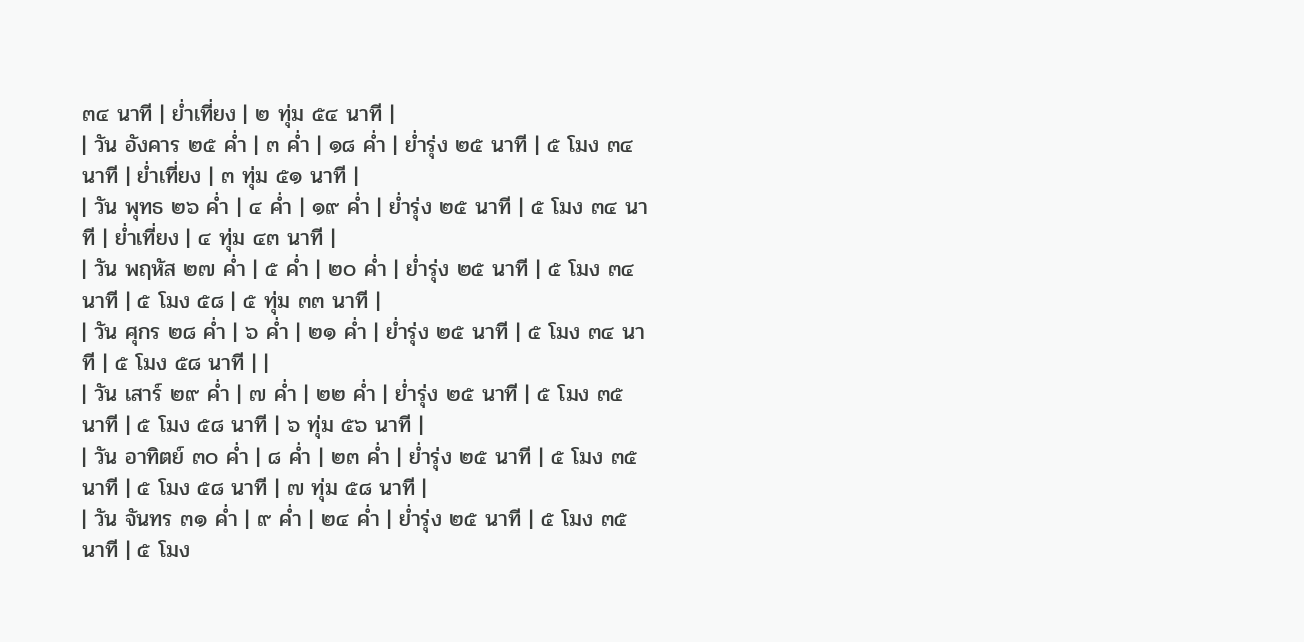๓๔ นาที | ย่ำเที่ยง | ๒ ทุ่ม ๕๔ นาที |
| วัน อังคาร ๒๕ ค่ำ | ๓ ค่ำ | ๑๘ ค่ำ | ย่ำรุ่ง ๒๕ นาที | ๕ โมง ๓๔ นาที | ย่ำเที่ยง | ๓ ทุ่ม ๕๑ นาที |
| วัน พุทธ ๒๖ ค่ำ | ๔ ค่ำ | ๑๙ ค่ำ | ย่ำรุ่ง ๒๕ นาที | ๕ โมง ๓๔ นาที | ย่ำเที่ยง | ๔ ทุ่ม ๔๓ นาที |
| วัน พฤหัส ๒๗ ค่ำ | ๕ ค่ำ | ๒๐ ค่ำ | ย่ำรุ่ง ๒๕ นาที | ๕ โมง ๓๔ นาที | ๕ โมง ๕๘ | ๕ ทุ่ม ๓๓ นาที |
| วัน ศุกร ๒๘ ค่ำ | ๖ ค่ำ | ๒๑ ค่ำ | ย่ำรุ่ง ๒๕ นาที | ๕ โมง ๓๔ นาที | ๕ โมง ๕๘ นาที | |
| วัน เสาร์ ๒๙ ค่ำ | ๗ ค่ำ | ๒๒ ค่ำ | ย่ำรุ่ง ๒๕ นาที | ๕ โมง ๓๕ นาที | ๕ โมง ๕๘ นาที | ๖ ทุ่ม ๕๖ นาที |
| วัน อาทิตย์ ๓๐ ค่ำ | ๘ ค่ำ | ๒๓ ค่ำ | ย่ำรุ่ง ๒๕ นาที | ๕ โมง ๓๕ นาที | ๕ โมง ๕๘ นาที | ๗ ทุ่ม ๕๘ นาที |
| วัน จันทร ๓๑ ค่ำ | ๙ ค่ำ | ๒๔ ค่ำ | ย่ำรุ่ง ๒๕ นาที | ๕ โมง ๓๕ นาที | ๕ โมง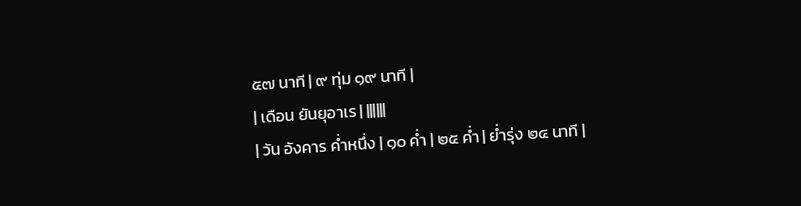๕๗ นาที | ๙ ทุ่ม ๑๙ นาที |
| เดือน ยันยุอาเร | ||||||
| วัน อังคาร ค่ำหนึ่ง | ๑๐ ค่ำ | ๒๕ ค่ำ | ย่ำรุ่ง ๒๔ นาที |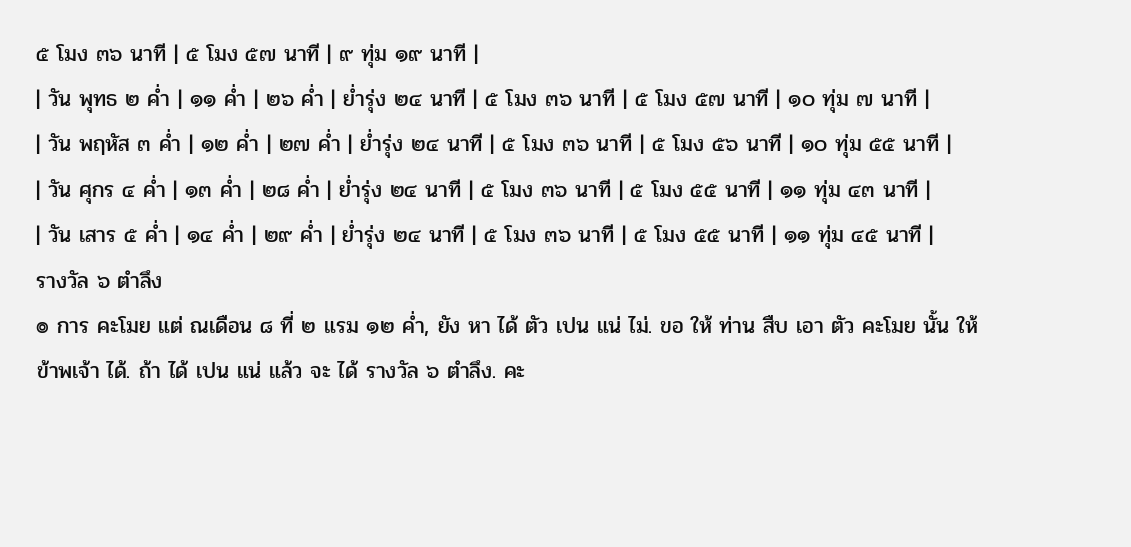๕ โมง ๓๖ นาที | ๕ โมง ๕๗ นาที | ๙ ทุ่ม ๑๙ นาที |
| วัน พุทธ ๒ ค่ำ | ๑๑ ค่ำ | ๒๖ ค่ำ | ย่ำรุ่ง ๒๔ นาที | ๕ โมง ๓๖ นาที | ๕ โมง ๕๗ นาที | ๑๐ ทุ่ม ๗ นาที |
| วัน พฤหัส ๓ ค่ำ | ๑๒ ค่ำ | ๒๗ ค่ำ | ย่ำรุ่ง ๒๔ นาที | ๕ โมง ๓๖ นาที | ๕ โมง ๕๖ นาที | ๑๐ ทุ่ม ๕๕ นาที |
| วัน ศุกร ๔ ค่ำ | ๑๓ ค่ำ | ๒๘ ค่ำ | ย่ำรุ่ง ๒๔ นาที | ๕ โมง ๓๖ นาที | ๕ โมง ๕๕ นาที | ๑๑ ทุ่ม ๔๓ นาที |
| วัน เสาร ๕ ค่ำ | ๑๔ ค่ำ | ๒๙ ค่ำ | ย่ำรุ่ง ๒๔ นาที | ๕ โมง ๓๖ นาที | ๕ โมง ๕๕ นาที | ๑๑ ทุ่ม ๔๕ นาที |
รางวัล ๖ ตำลึง
๏ การ คะโมย แต่ ณเดือน ๘ ที่ ๒ แรม ๑๒ ค่ำ, ยัง หา ได้ ตัว เปน แน่ ไม่. ขอ ให้ ท่าน สืบ เอา ตัว คะโมย นั้น ให้ ข้าพเจ้า ได้. ถ้า ได้ เปน แน่ แล้ว จะ ได้ รางวัล ๖ ตำลึง. คะ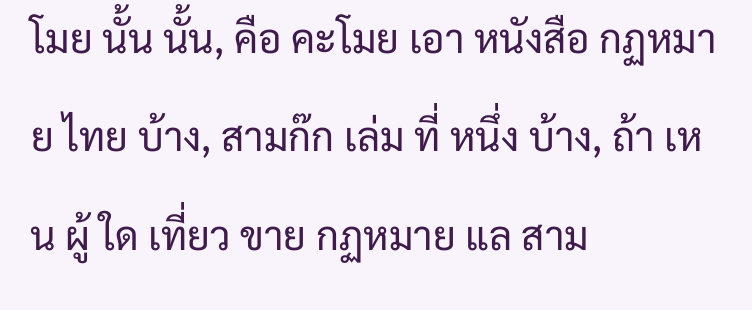โมย นั้น นั้น, คือ คะโมย เอา หนังสือ กฏหมาย ไทย บ้าง, สามก๊ก เล่ม ที่ หนึ่ง บ้าง, ถ้า เหน ผู้ ใด เที่ยว ขาย กฏหมาย แล สาม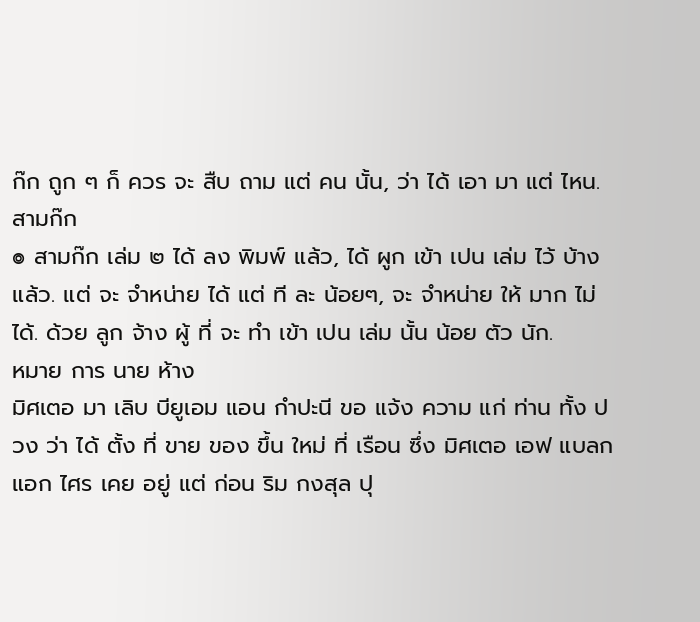ก๊ก ถูก ๆ ก็ ควร จะ สืบ ถาม แต่ คน นั้น, ว่า ได้ เอา มา แต่ ไหน.
สามก๊ก
๏ สามก๊ก เล่ม ๒ ได้ ลง พิมพ์ แล้ว, ได้ ผูก เข้า เปน เล่ม ไว้ บ้าง แล้ว. แต่ จะ จำหน่าย ได้ แต่ ที ละ น้อยๆ, จะ จำหน่าย ให้ มาก ไม่ ได้. ด้วย ลูก จ้าง ผู้ ที่ จะ ทำ เข้า เปน เล่ม นั้น น้อย ตัว นัก.
หมาย การ นาย ห้าง
มิศเตอ มา เลิบ บียูเอม แอน กำปะนี ขอ แจ้ง ความ แก่ ท่าน ทั้ง ปวง ว่า ได้ ตั้ง ที่ ขาย ของ ขึ้น ใหม่ ที่ เรือน ซึ่ง มิศเตอ เอฟ แบลก แอก ไศร เคย อยู่ แต่ ก่อน ริม กงสุล ปุ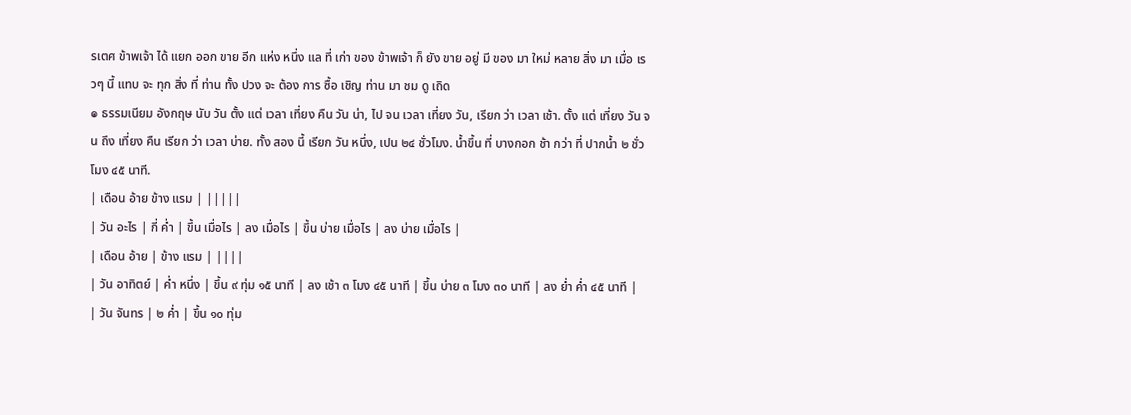รเตศ ข้าพเจ้า ได้ แยก ออก ขาย อีก แห่ง หนึ่ง แล ที่ เก่า ของ ข้าพเจ้า ก็ ยัง ขาย อยู่ มี ของ มา ใหม่ หลาย สิ่ง มา เมื่อ เรวๆ นี้ แทบ จะ ทุก สิ่ง ที่ ท่าน ทั้ง ปวง จะ ต้อง การ ซื้อ เชิญ ท่าน มา ชม ดู เถิด
๏ ธรรมเนียม อังกฤษ นับ วัน ตั้ง แต่ เวลา เที่ยง คืน วัน น่า, ไป จน เวลา เที่ยง วัน, เรียก ว่า เวลา เช้า. ตั้ง แต่ เที่ยง วัน จน ถึง เที่ยง คืน เรียก ว่า เวลา บ่าย. ทั้ง สอง นี้ เรียก วัน หนึ่ง, เปน ๒๔ ชั่วโมง. น้ำขึ้น ที่ บางกอก ช้า กว่า ที่ ปากน้ำ ๒ ชั่วโมง ๔๕ นาที.
| เดือน อ้าย ข้าง แรม | |||||
| วัน อะไร | กี่ ค่ำ | ขึ้น เมื่อไร | ลง เมื่อไร | ขึ้น บ่าย เมื่อไร | ลง บ่าย เมื่อไร |
| เดือน อ้าย | ข้าง แรม | ||||
| วัน อาทิตย์ | ค่ำ หนึ่ง | ขึ้น ๙ ทุ่ม ๑๕ นาที | ลง เช้า ๓ โมง ๔๕ นาที | ขึ้น บ่าย ๓ โมง ๓๐ นาที | ลง ย่ำ ค่ำ ๔๕ นาที |
| วัน จันทร | ๒ ค่ำ | ขึ้น ๑๐ ทุ่ม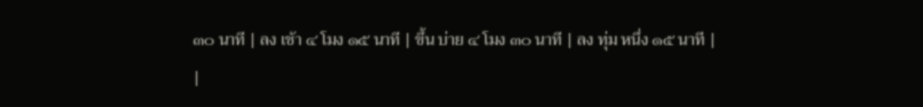๓๐ นาที | ลง เช้า ๔ โมง ๑๕ นาที | ขึ้น บ่าย ๔ โมง ๓๐ นาที | ลง ทุ่ม หนึ่ง ๑๕ นาที |
|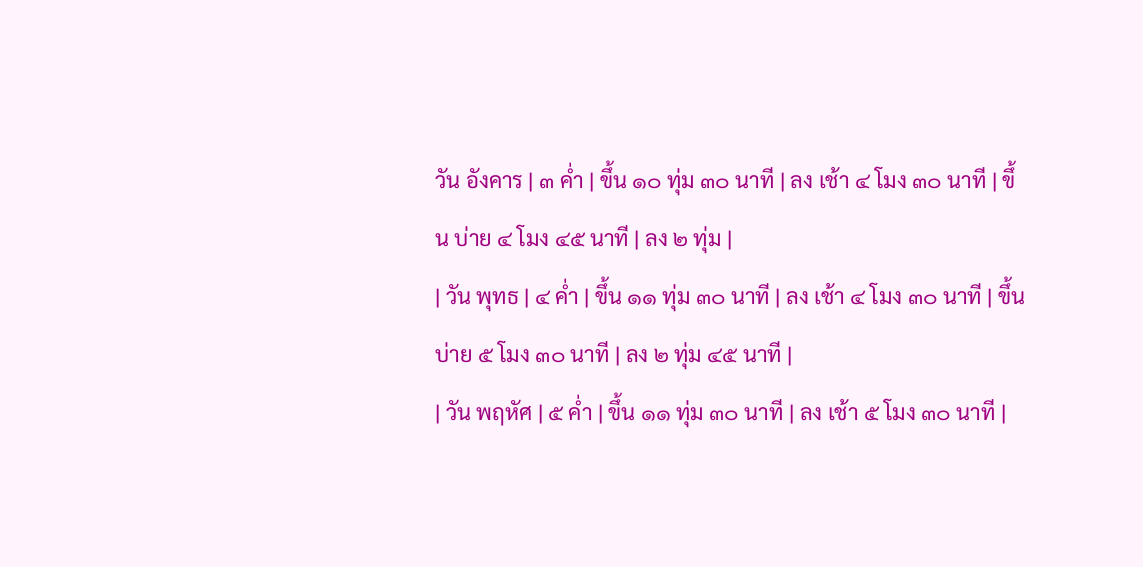วัน อังคาร | ๓ ค่ำ | ขึ้น ๑๐ ทุ่ม ๓๐ นาที | ลง เช้า ๔ โมง ๓๐ นาที | ขึ้น บ่าย ๔ โมง ๔๕ นาที | ลง ๒ ทุ่ม |
| วัน พุทธ | ๔ ค่ำ | ขึ้น ๑๑ ทุ่ม ๓๐ นาที | ลง เช้า ๔ โมง ๓๐ นาที | ขึ้น บ่าย ๕ โมง ๓๐ นาที | ลง ๒ ทุ่ม ๔๕ นาที |
| วัน พฤหัศ | ๕ ค่ำ | ขึ้น ๑๑ ทุ่ม ๓๐ นาที | ลง เช้า ๕ โมง ๓๐ นาที |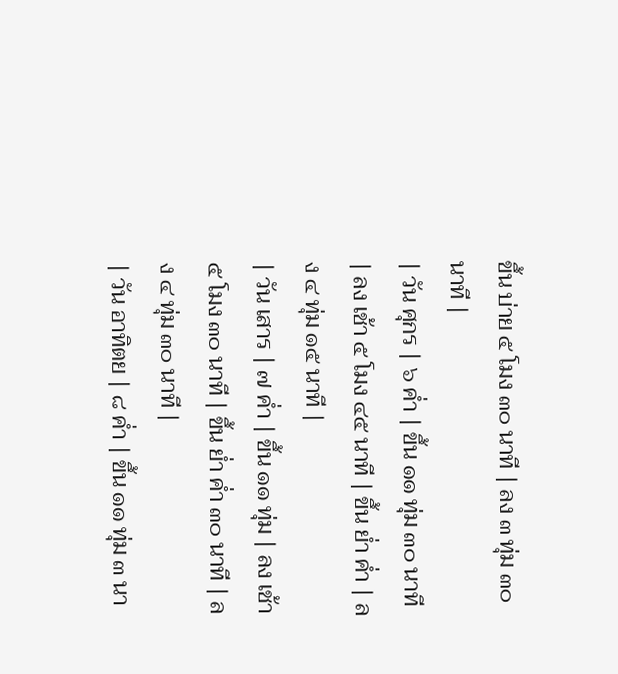ขึ้น บ่าย ๕ โมง ๓๐ นาที | ลง ๓ ทุ่ม ๓๐ นาที |
| วัน ศุกร | ๖ ค่ำ | ขึ้น ๑๑ ทุ่ม ๓๐ นาที | ลง เช้า ๕ โมง ๔๕ นาที | ขึ้น ย่ำ ค่ำ | ลง ๔ ทุ่ม ๑๕ นาที |
| วัน เสาร | ๗ ค่ำ | ขึ้น ๑๑ ทุ่ม | ลง เช้า ๕ โมง ๓๐ นาที | ขึ้น ย่ำ ค่ำ ๓๐ นาที | ลง ๔ ทุ่ม ๓๐ นาที |
| วัน อาทิตย | ๘ ค่ำ | ขึ้น ๑๑ ทุ่ม ๓ นา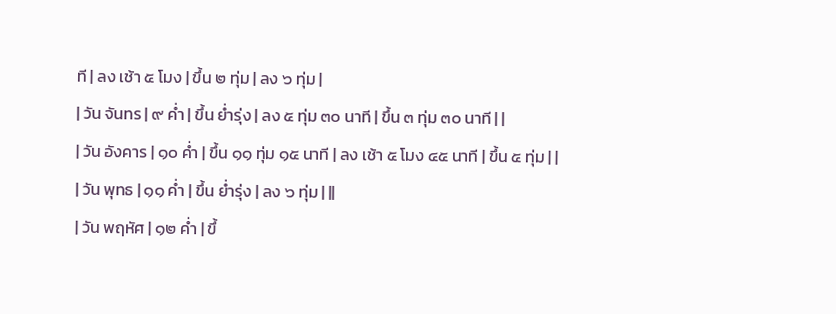ที | ลง เช้า ๕ โมง | ขึ้น ๒ ทุ่ม | ลง ๖ ทุ่ม |
| วัน จันทร | ๙ ค่ำ | ขึ้น ย่ำรุ่ง | ลง ๕ ทุ่ม ๓๐ นาที | ขึ้น ๓ ทุ่ม ๓๐ นาที | |
| วัน อังคาร | ๑๐ ค่ำ | ขึ้น ๑๑ ทุ่ม ๑๕ นาที | ลง เช้า ๕ โมง ๔๕ นาที | ขึ้น ๕ ทุ่ม | |
| วัน พุทธ | ๑๑ ค่ำ | ขึ้น ย่ำรุ่ง | ลง ๖ ทุ่ม | ||
| วัน พฤหัศ | ๑๒ ค่ำ | ขึ้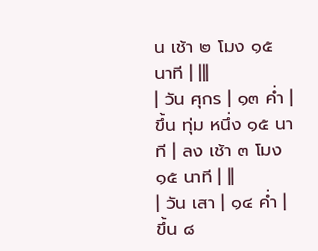น เช้า ๒ โมง ๑๕ นาที | |||
| วัน ศุกร | ๑๓ ค่ำ | ขึ้น ทุ่ม หนึ่ง ๑๕ นาที | ลง เช้า ๓ โมง ๑๕ นาที | ||
| วัน เสา | ๑๔ ค่ำ | ขึ้น ๘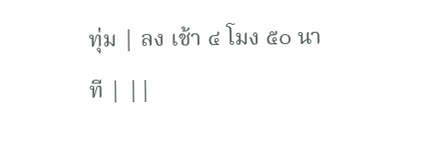ทุ่ม | ลง เช้า ๔ โมง ๕๐ นาที | ||